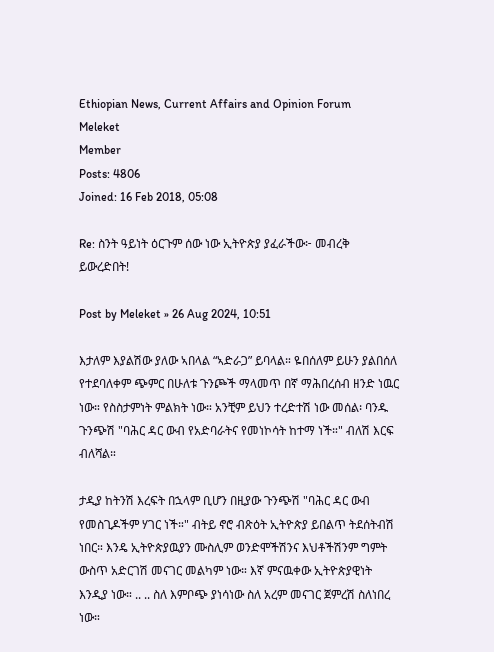Ethiopian News, Current Affairs and Opinion Forum
Meleket
Member
Posts: 4806
Joined: 16 Feb 2018, 05:08

Re: ስንት ዓይነት ዕርጉም ሰው ነው ኢትዮጵያ ያፈራችው፦ መብረቅ ይውረድበት!

Post by Meleket » 26 Aug 2024, 10:51

እታለም እያልሽው ያለው ኣበላል “ኣድራጋ” ይባላል። ዬበሰለም ይሁን ያልበሰለ የተደባለቀም ጭምር በሁለቱ ጉንጮች ማላመጥ በኛ ማሕበረሰብ ዘንድ ነዉር ነው። የስስታምነት ምልክት ነው። አንቺም ይህን ተረድተሽ ነው መሰል፡ ባንዱ ጉንጭሽ "ባሕር ዳር ውብ የአድባራትና የመነኮሳት ከተማ ነች።" ብለሽ እርፍ ብለሻል።

ታዲያ ከትንሽ እረፍት በኋላም ቢሆን በዚያው ጉንጭሽ "ባሕር ዳር ውብ የመስጊዶችም ሃገር ነች።" ብትይ ኖሮ ብጽዕት ኢትዮጵያ ይበልጥ ትደሰትብሽ ነበር። እንዴ ኢትዮጵያዉያን ሙስሊም ወንድሞችሽንና እህቶችሽንም ግምት ውስጥ አድርገሽ መናገር መልካም ነው። እኛ ምናዉቀው ኢትዮጵያዊነት እንዲያ ነው። .. .. ስለ እምቦጭ ያነሳነው ስለ አረም መናገር ጀምረሽ ስለነበረ ነው።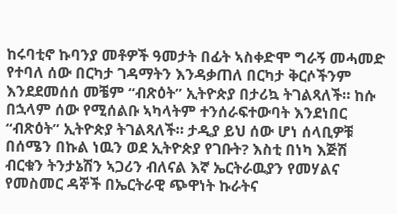ከሩባቲኖ ኩባንያ መቶዎች ዓመታት በፊት ኣስቀድሞ ግራኝ መሓመድ የተባለ ሰው በርካታ ገዳማትን እንዳቃጠለ በርካታ ቅርሶችንም እንደደመሰሰ መቼም “ብጽዕት” ኢትዮጵያ በታሪኳ ትገልጻለች። ከሱ በኋላም ሰው የሚሰልቡ ኣካላትም ተንሰራፍተውባት እንደነበር “ብጽዕት” ኢትዮጵያ ትገልጻለች። ታዲያ ይህ ሰው ሆነ ሰላቢዎቹ በሰሜን በኩል ነዉን ወደ ኢትዮጵያ የገቡት? እስቲ በነካ እጅሽ ብርቁን ትንታኔሽን ኣጋሪን ብለናል እኛ ኤርትራዉያን የመሃልና የመስመር ዳኞች በኤርትራዊ ጭዋነት ኩራትና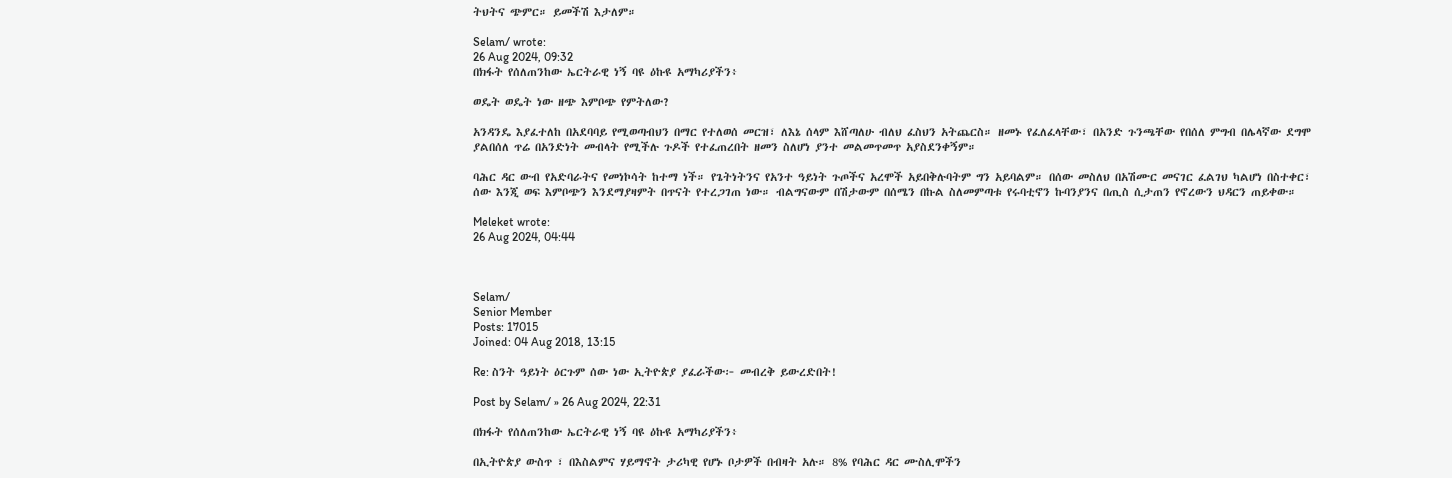ትህትና ጭምር። ይመችሽ እታለም።

Selam/ wrote:
26 Aug 2024, 09:32
በክፋት የሰለጠንከው ኤርትራዊ ነኝ ባዩ ዕኩዩ አማካሪያችን፥

ወዴት ወዴት ነው ዘጭ እምቦጭ የምትለው?

አንዳንዴ እያፈተለከ በአደባባይ የሚወጣብህን በማር የተለወሰ መርዝ፣ ለእኔ ሰላም እሸጣለሁ ብለህ ፈስህን አትጨርስ። ዘመኑ የፈለፈላቸው፣ በአንድ ጉንጫቸው የበሰለ ምግብ በሌላኛው ደግሞ ያልበሰለ ጥሬ በአንድነት መብላት የሚችሉ ጉዶች የተፈጠረበት ዘመን ስለሆነ ያንተ መልመጥመጥ አያስደንቀኝም።

ባሕር ዳር ውብ የአድባራትና የመነኮሳት ከተማ ነች። የጌትነትንና የአንተ ዓይነት ጉጦችና አረሞች አይበቅሉባትም ግን አይባልም። በሰው መስለህ በአሽሙር መናገር ፈልገህ ካልሆነ በስተቀር፣ ሰው እንጂ ወፍ እምቦጭን እንደማያዛምት በጥናት የተረጋገጠ ነው። ብልግናውም በሽታውም በሰሜን በኩል ስለመምጣቱ የሩባቲኖን ኩባንያንና በጢስ ሲታጠን የኖረውን ህዳርን ጠይቀው።

Meleket wrote:
26 Aug 2024, 04:44



Selam/
Senior Member
Posts: 17015
Joined: 04 Aug 2018, 13:15

Re: ስንት ዓይነት ዕርጉም ሰው ነው ኢትዮጵያ ያፈራችው፦ መብረቅ ይውረድበት!

Post by Selam/ » 26 Aug 2024, 22:31

በክፋት የሰለጠንከው ኤርትራዊ ነኝ ባዩ ዕኩዩ አማካሪያችን፥

በኢትዮጵያ ውስጥ ፣ በእስልምና ሃይማኖት ታሪካዊ የሆኑ ቦታዎች በብዛት አሉ። 8% የባሕር ዳር ሙስሊሞችን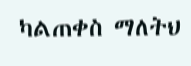ካልጠቀስ ማለትህ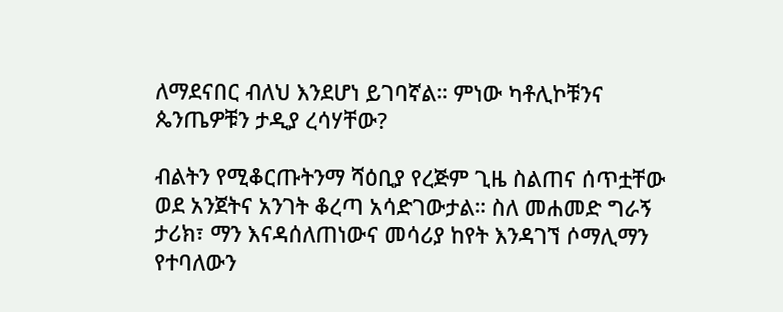ለማደናበር ብለህ እንደሆነ ይገባኛል። ምነው ካቶሊኮቹንና ጴንጤዎቹን ታዲያ ረሳሃቸው?

ብልትን የሚቆርጡትንማ ሻዕቢያ የረጅም ጊዜ ስልጠና ሰጥቷቸው ወደ አንጀትና አንገት ቆረጣ አሳድገውታል። ስለ መሐመድ ግራኝ ታሪክ፣ ማን እናዳሰለጠነውና መሳሪያ ከየት እንዳገኘ ሶማሊማን የተባለውን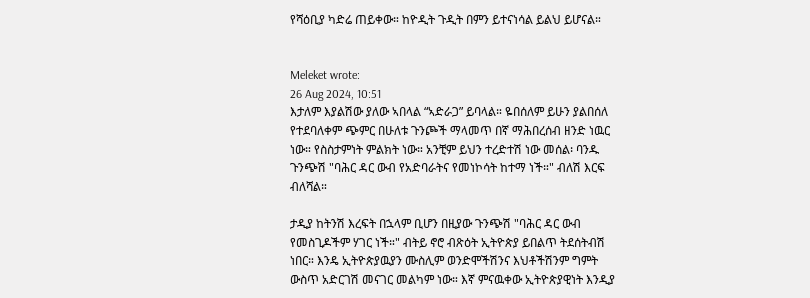የሻዕቢያ ካድሬ ጠይቀው። ከዮዲት ጉዲት በምን ይተናነሳል ይልህ ይሆናል።


Meleket wrote:
26 Aug 2024, 10:51
እታለም እያልሽው ያለው ኣበላል “ኣድራጋ” ይባላል። ዬበሰለም ይሁን ያልበሰለ የተደባለቀም ጭምር በሁለቱ ጉንጮች ማላመጥ በኛ ማሕበረሰብ ዘንድ ነዉር ነው። የስስታምነት ምልክት ነው። አንቺም ይህን ተረድተሽ ነው መሰል፡ ባንዱ ጉንጭሽ "ባሕር ዳር ውብ የአድባራትና የመነኮሳት ከተማ ነች።" ብለሽ እርፍ ብለሻል።

ታዲያ ከትንሽ እረፍት በኋላም ቢሆን በዚያው ጉንጭሽ "ባሕር ዳር ውብ የመስጊዶችም ሃገር ነች።" ብትይ ኖሮ ብጽዕት ኢትዮጵያ ይበልጥ ትደሰትብሽ ነበር። እንዴ ኢትዮጵያዉያን ሙስሊም ወንድሞችሽንና እህቶችሽንም ግምት ውስጥ አድርገሽ መናገር መልካም ነው። እኛ ምናዉቀው ኢትዮጵያዊነት እንዲያ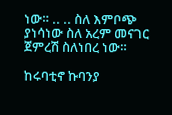ነው። .. .. ስለ እምቦጭ ያነሳነው ስለ አረም መናገር ጀምረሽ ስለነበረ ነው።

ከሩባቲኖ ኩባንያ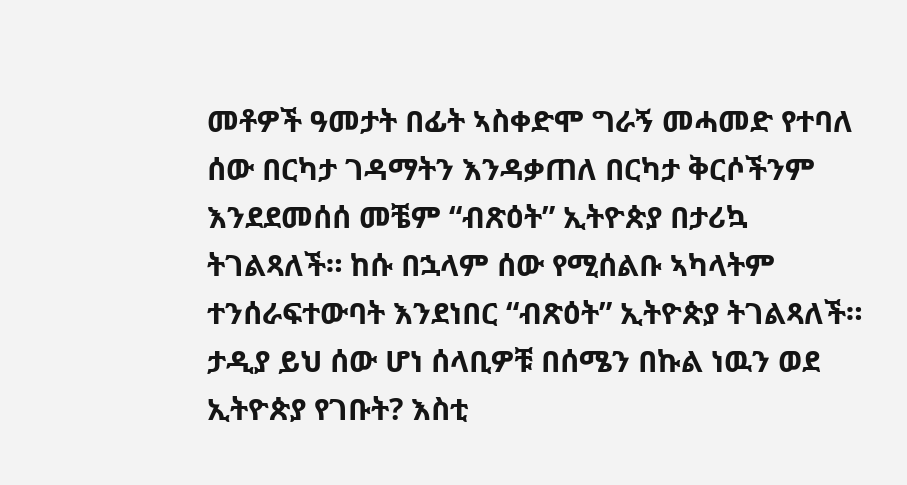መቶዎች ዓመታት በፊት ኣስቀድሞ ግራኝ መሓመድ የተባለ ሰው በርካታ ገዳማትን እንዳቃጠለ በርካታ ቅርሶችንም እንደደመሰሰ መቼም “ብጽዕት” ኢትዮጵያ በታሪኳ ትገልጻለች። ከሱ በኋላም ሰው የሚሰልቡ ኣካላትም ተንሰራፍተውባት እንደነበር “ብጽዕት” ኢትዮጵያ ትገልጻለች። ታዲያ ይህ ሰው ሆነ ሰላቢዎቹ በሰሜን በኩል ነዉን ወደ ኢትዮጵያ የገቡት? እስቲ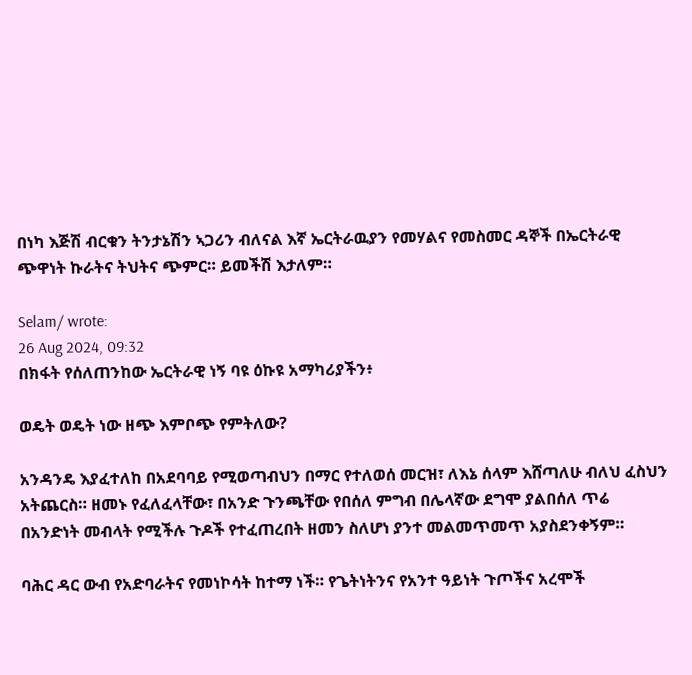በነካ እጅሽ ብርቁን ትንታኔሽን ኣጋሪን ብለናል እኛ ኤርትራዉያን የመሃልና የመስመር ዳኞች በኤርትራዊ ጭዋነት ኩራትና ትህትና ጭምር። ይመችሽ እታለም።

Selam/ wrote:
26 Aug 2024, 09:32
በክፋት የሰለጠንከው ኤርትራዊ ነኝ ባዩ ዕኩዩ አማካሪያችን፥

ወዴት ወዴት ነው ዘጭ እምቦጭ የምትለው?

አንዳንዴ እያፈተለከ በአደባባይ የሚወጣብህን በማር የተለወሰ መርዝ፣ ለእኔ ሰላም እሸጣለሁ ብለህ ፈስህን አትጨርስ። ዘመኑ የፈለፈላቸው፣ በአንድ ጉንጫቸው የበሰለ ምግብ በሌላኛው ደግሞ ያልበሰለ ጥሬ በአንድነት መብላት የሚችሉ ጉዶች የተፈጠረበት ዘመን ስለሆነ ያንተ መልመጥመጥ አያስደንቀኝም።

ባሕር ዳር ውብ የአድባራትና የመነኮሳት ከተማ ነች። የጌትነትንና የአንተ ዓይነት ጉጦችና አረሞች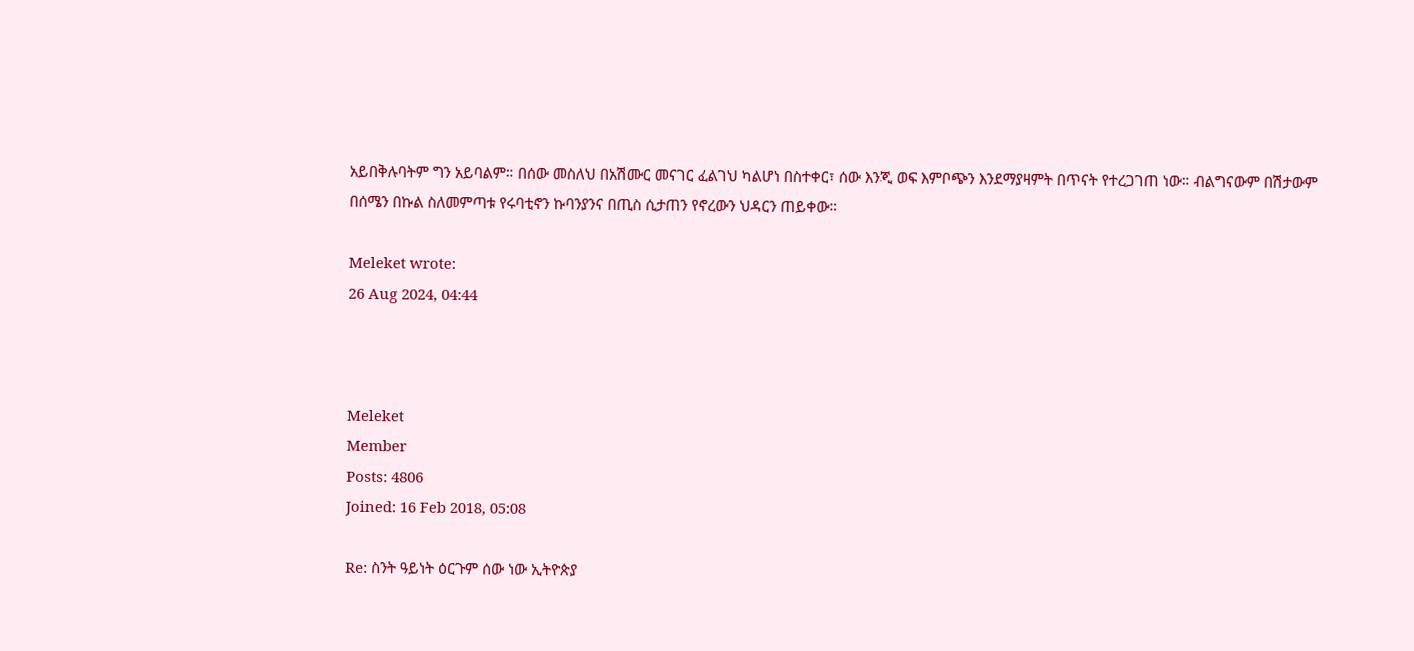አይበቅሉባትም ግን አይባልም። በሰው መስለህ በአሽሙር መናገር ፈልገህ ካልሆነ በስተቀር፣ ሰው እንጂ ወፍ እምቦጭን እንደማያዛምት በጥናት የተረጋገጠ ነው። ብልግናውም በሽታውም በሰሜን በኩል ስለመምጣቱ የሩባቲኖን ኩባንያንና በጢስ ሲታጠን የኖረውን ህዳርን ጠይቀው።

Meleket wrote:
26 Aug 2024, 04:44



Meleket
Member
Posts: 4806
Joined: 16 Feb 2018, 05:08

Re: ስንት ዓይነት ዕርጉም ሰው ነው ኢትዮጵያ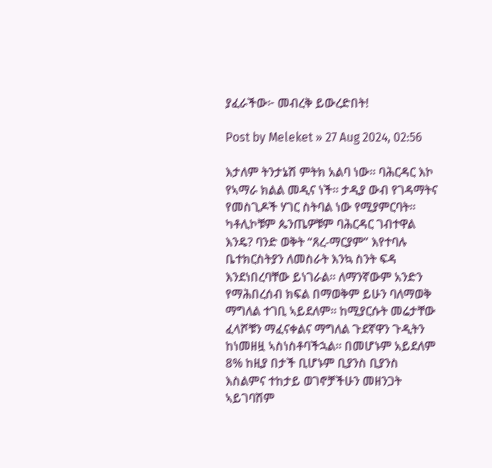ያፈራችው፦ መብረቅ ይውረድበት!

Post by Meleket » 27 Aug 2024, 02:56

እታለም ትንታኔሽ ምትክ አልባ ነው። ባሕርዳር እኮ የኣማራ ክልል መዲና ነች። ታዲያ ውብ የገዳማትና የመስጊዶች ሃገር ስትባል ነው የሚያምርባት። ካቶሊኮቹም ጴንጤዎቹም ባሕርዳር ገብተዋል እንዴ? ባንድ ወቅት “ጸረ-ማርያም” እየተባሉ ቤተክርስትያን ለመስራት እንኳ ስንት ፍዳ እንደነበረባቸው ይነገራል። ለማንኛውም አንድን የማሕበረሰብ ክፍል በማወቅም ይሁን ባለማወቅ ማግለል ተገቢ ኣይደለም። ከሚያርሱት መሬታቸው ፈላሾቹን ማፈናቀልና ማግለል ጉደኛዋን ጉዲትን ከነመዘዟ ኣስነስቶባችኋል። በመሆኑም አይደለም 8% ከዚያ በታች ቢሆኑም ቢያንስ ቢያንስ እስልምና ተከታይ ወገኖቻችሁን መዘንጋት ኣይገባሽም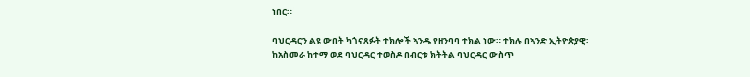ነበር።

ባህርዳርን ልዩ ውበት ካጎናጸፉት ተክሎች ኣንዱ የዘንባባ ተክል ነው። ተክሉ በኣንድ ኢትዮጵያዊ፡ ከአስመራ ከተማ ወደ ባህርዳር ተወስዶ በብርቱ ክትትል ባህርዳር ውስጥ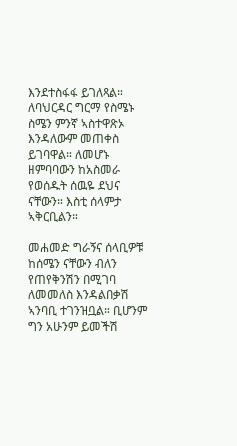እንደተስፋፋ ይገለጻል። ለባህርዳር ግርማ የስሜኑ ስሜን ምንኛ ኣስተዋጽኦ እንዳለውም መጠቀስ ይገባዋል። ለመሆኑ ዘምባባውን ከአስመራ የወሰዱት ሰዉዬ ደህና ናቸውን። እስቲ ሰላምታ ኣቅርቢልን።

መሐመድ ግራኝና ሰላቢዎቹ ከሰሜን ናቸውን ብለን የጠየቅንሽን በሚገባ ለመመለስ እንዳልበቃሽ ኣንባቢ ተገንዝቧል። ቢሆንም ግን አሁንም ይመችሽ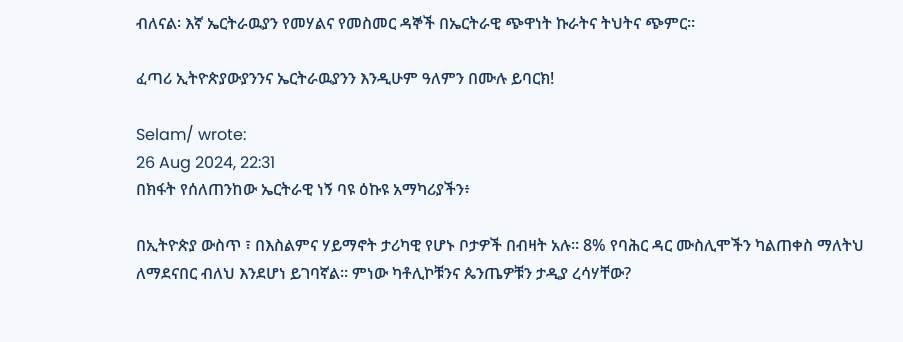ብለናል፡ እኛ ኤርትራዉያን የመሃልና የመስመር ዳኞች በኤርትራዊ ጭዋነት ኩራትና ትህትና ጭምር።

ፈጣሪ ኢትዮጵያውያንንና ኤርትራዉያንን እንዲሁም ዓለምን በሙሉ ይባርክ!

Selam/ wrote:
26 Aug 2024, 22:31
በክፋት የሰለጠንከው ኤርትራዊ ነኝ ባዩ ዕኩዩ አማካሪያችን፥

በኢትዮጵያ ውስጥ ፣ በእስልምና ሃይማኖት ታሪካዊ የሆኑ ቦታዎች በብዛት አሉ። 8% የባሕር ዳር ሙስሊሞችን ካልጠቀስ ማለትህ ለማደናበር ብለህ እንደሆነ ይገባኛል። ምነው ካቶሊኮቹንና ጴንጤዎቹን ታዲያ ረሳሃቸው?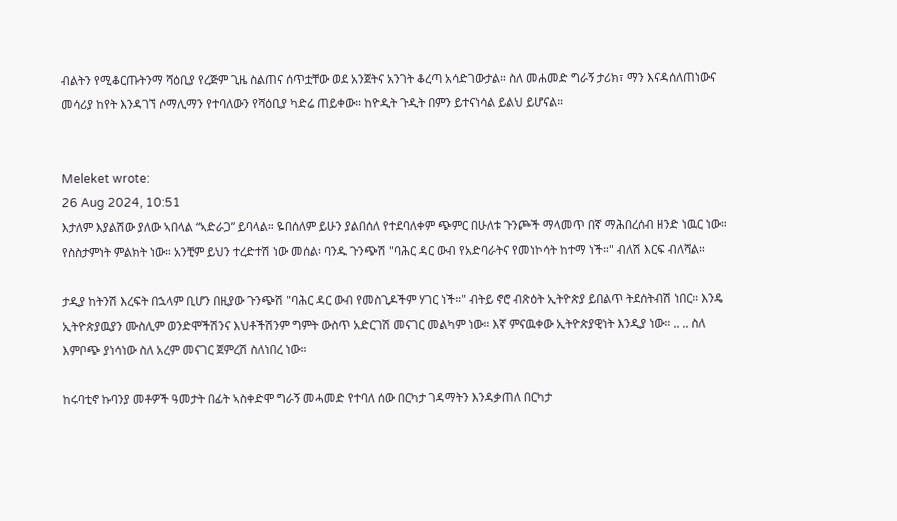ብልትን የሚቆርጡትንማ ሻዕቢያ የረጅም ጊዜ ስልጠና ሰጥቷቸው ወደ አንጀትና አንገት ቆረጣ አሳድገውታል። ስለ መሐመድ ግራኝ ታሪክ፣ ማን እናዳሰለጠነውና መሳሪያ ከየት እንዳገኘ ሶማሊማን የተባለውን የሻዕቢያ ካድሬ ጠይቀው። ከዮዲት ጉዲት በምን ይተናነሳል ይልህ ይሆናል።


Meleket wrote:
26 Aug 2024, 10:51
እታለም እያልሽው ያለው ኣበላል “ኣድራጋ” ይባላል። ዬበሰለም ይሁን ያልበሰለ የተደባለቀም ጭምር በሁለቱ ጉንጮች ማላመጥ በኛ ማሕበረሰብ ዘንድ ነዉር ነው። የስስታምነት ምልክት ነው። አንቺም ይህን ተረድተሽ ነው መሰል፡ ባንዱ ጉንጭሽ "ባሕር ዳር ውብ የአድባራትና የመነኮሳት ከተማ ነች።" ብለሽ እርፍ ብለሻል።

ታዲያ ከትንሽ እረፍት በኋላም ቢሆን በዚያው ጉንጭሽ "ባሕር ዳር ውብ የመስጊዶችም ሃገር ነች።" ብትይ ኖሮ ብጽዕት ኢትዮጵያ ይበልጥ ትደሰትብሽ ነበር። እንዴ ኢትዮጵያዉያን ሙስሊም ወንድሞችሽንና እህቶችሽንም ግምት ውስጥ አድርገሽ መናገር መልካም ነው። እኛ ምናዉቀው ኢትዮጵያዊነት እንዲያ ነው። .. .. ስለ እምቦጭ ያነሳነው ስለ አረም መናገር ጀምረሽ ስለነበረ ነው።

ከሩባቲኖ ኩባንያ መቶዎች ዓመታት በፊት ኣስቀድሞ ግራኝ መሓመድ የተባለ ሰው በርካታ ገዳማትን እንዳቃጠለ በርካታ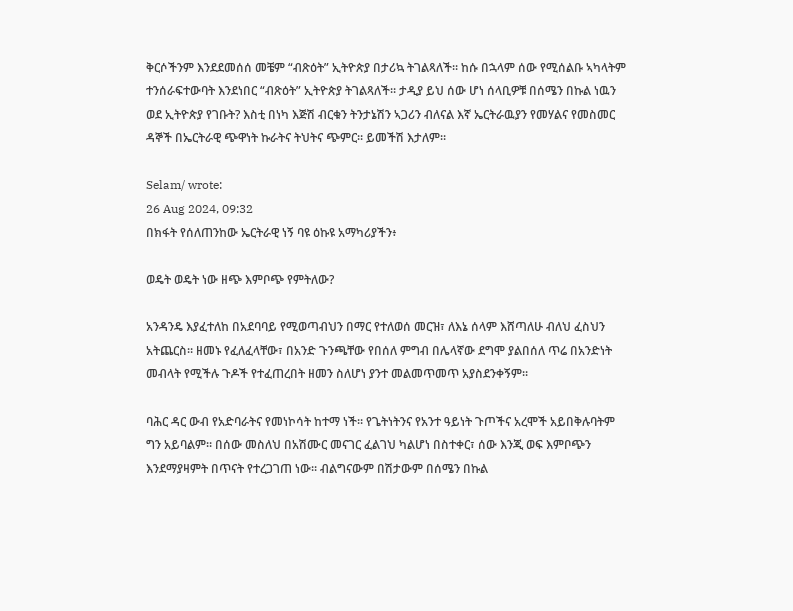ቅርሶችንም እንደደመሰሰ መቼም “ብጽዕት” ኢትዮጵያ በታሪኳ ትገልጻለች። ከሱ በኋላም ሰው የሚሰልቡ ኣካላትም ተንሰራፍተውባት እንደነበር “ብጽዕት” ኢትዮጵያ ትገልጻለች። ታዲያ ይህ ሰው ሆነ ሰላቢዎቹ በሰሜን በኩል ነዉን ወደ ኢትዮጵያ የገቡት? እስቲ በነካ እጅሽ ብርቁን ትንታኔሽን ኣጋሪን ብለናል እኛ ኤርትራዉያን የመሃልና የመስመር ዳኞች በኤርትራዊ ጭዋነት ኩራትና ትህትና ጭምር። ይመችሽ እታለም።

Selam/ wrote:
26 Aug 2024, 09:32
በክፋት የሰለጠንከው ኤርትራዊ ነኝ ባዩ ዕኩዩ አማካሪያችን፥

ወዴት ወዴት ነው ዘጭ እምቦጭ የምትለው?

አንዳንዴ እያፈተለከ በአደባባይ የሚወጣብህን በማር የተለወሰ መርዝ፣ ለእኔ ሰላም እሸጣለሁ ብለህ ፈስህን አትጨርስ። ዘመኑ የፈለፈላቸው፣ በአንድ ጉንጫቸው የበሰለ ምግብ በሌላኛው ደግሞ ያልበሰለ ጥሬ በአንድነት መብላት የሚችሉ ጉዶች የተፈጠረበት ዘመን ስለሆነ ያንተ መልመጥመጥ አያስደንቀኝም።

ባሕር ዳር ውብ የአድባራትና የመነኮሳት ከተማ ነች። የጌትነትንና የአንተ ዓይነት ጉጦችና አረሞች አይበቅሉባትም ግን አይባልም። በሰው መስለህ በአሽሙር መናገር ፈልገህ ካልሆነ በስተቀር፣ ሰው እንጂ ወፍ እምቦጭን እንደማያዛምት በጥናት የተረጋገጠ ነው። ብልግናውም በሽታውም በሰሜን በኩል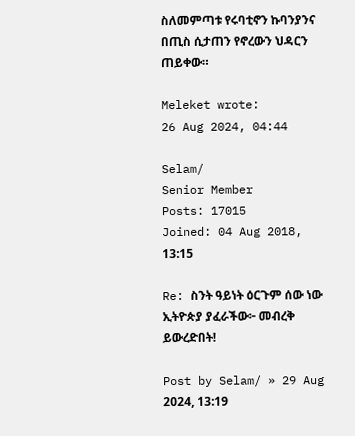ስለመምጣቱ የሩባቲኖን ኩባንያንና በጢስ ሲታጠን የኖረውን ህዳርን ጠይቀው።

Meleket wrote:
26 Aug 2024, 04:44

Selam/
Senior Member
Posts: 17015
Joined: 04 Aug 2018, 13:15

Re: ስንት ዓይነት ዕርጉም ሰው ነው ኢትዮጵያ ያፈራችው፦ መብረቅ ይውረድበት!

Post by Selam/ » 29 Aug 2024, 13:19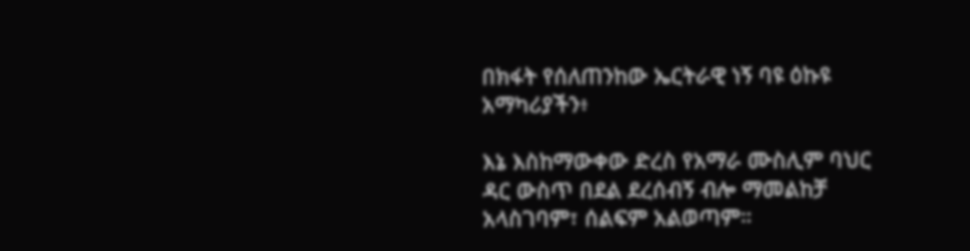በክፋት የሰለጠንከው ኤርትራዊ ነኝ ባዩ ዕኩዩ አማካሪያችን፥

እኔ እስከማውቀው ድረስ የአማራ ሙስሊም ባህር ዳር ውስጥ በደል ደረሰብኝ ብሎ ማመልከቻ አላስገባም፣ ሰልፍም አልወጣም።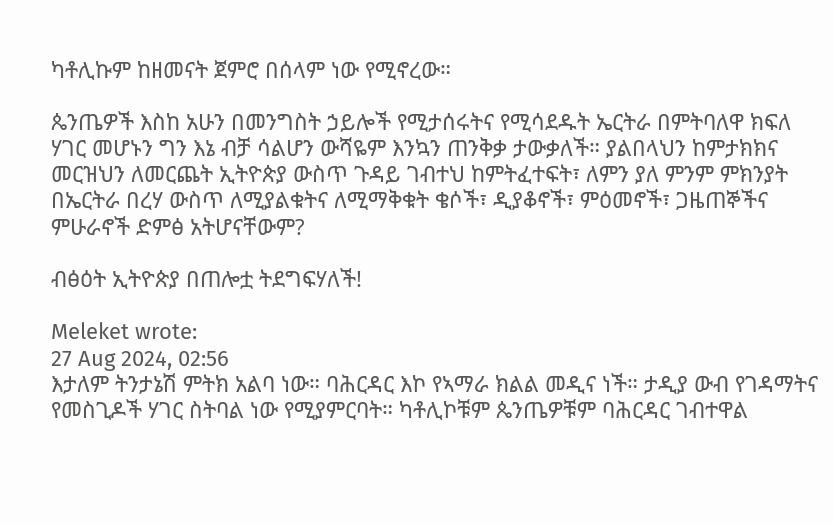ካቶሊኩም ከዘመናት ጀምሮ በሰላም ነው የሚኖረው።

ጴንጤዎች እስከ አሁን በመንግስት ኃይሎች የሚታሰሩትና የሚሳደዱት ኤርትራ በምትባለዋ ክፍለ ሃገር መሆኑን ግን እኔ ብቻ ሳልሆን ውሻዬም እንኳን ጠንቅቃ ታውቃለች። ያልበላህን ከምታክክና መርዝህን ለመርጨት ኢትዮጵያ ውስጥ ጉዳይ ገብተህ ከምትፈተፍት፣ ለምን ያለ ምንም ምክንያት በኤርትራ በረሃ ውስጥ ለሚያልቁትና ለሚማቅቁት ቄሶች፣ ዲያቆኖች፣ ምዕመኖች፣ ጋዜጠኞችና ምሁራኖች ድምፅ አትሆናቸውም?

ብፅዕት ኢትዮጵያ በጠሎቷ ትደግፍሃለች!

Meleket wrote:
27 Aug 2024, 02:56
እታለም ትንታኔሽ ምትክ አልባ ነው። ባሕርዳር እኮ የኣማራ ክልል መዲና ነች። ታዲያ ውብ የገዳማትና የመስጊዶች ሃገር ስትባል ነው የሚያምርባት። ካቶሊኮቹም ጴንጤዎቹም ባሕርዳር ገብተዋል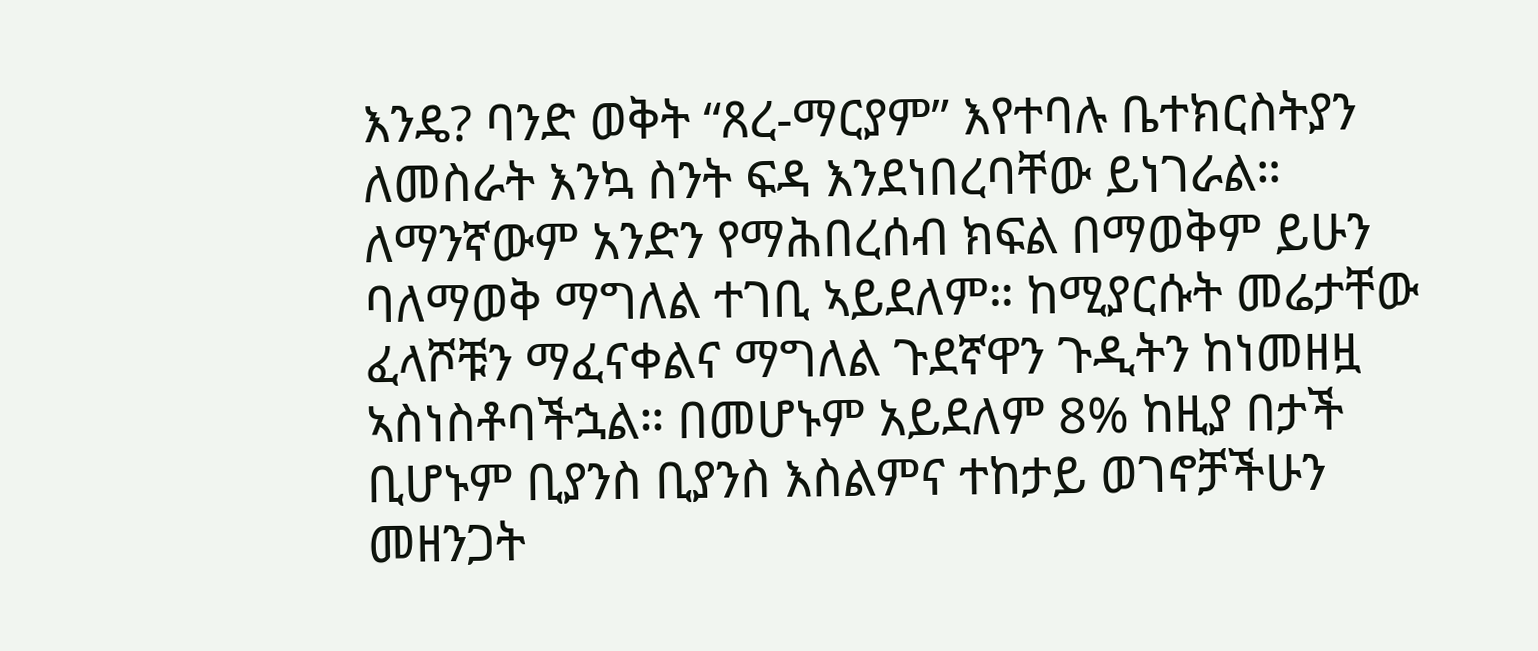እንዴ? ባንድ ወቅት “ጸረ-ማርያም” እየተባሉ ቤተክርስትያን ለመስራት እንኳ ስንት ፍዳ እንደነበረባቸው ይነገራል። ለማንኛውም አንድን የማሕበረሰብ ክፍል በማወቅም ይሁን ባለማወቅ ማግለል ተገቢ ኣይደለም። ከሚያርሱት መሬታቸው ፈላሾቹን ማፈናቀልና ማግለል ጉደኛዋን ጉዲትን ከነመዘዟ ኣስነስቶባችኋል። በመሆኑም አይደለም 8% ከዚያ በታች ቢሆኑም ቢያንስ ቢያንስ እስልምና ተከታይ ወገኖቻችሁን መዘንጋት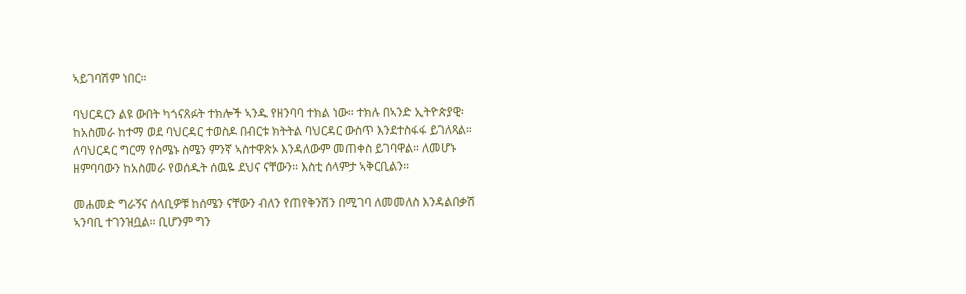ኣይገባሽም ነበር።

ባህርዳርን ልዩ ውበት ካጎናጸፉት ተክሎች ኣንዱ የዘንባባ ተክል ነው። ተክሉ በኣንድ ኢትዮጵያዊ፡ ከአስመራ ከተማ ወደ ባህርዳር ተወስዶ በብርቱ ክትትል ባህርዳር ውስጥ እንደተስፋፋ ይገለጻል። ለባህርዳር ግርማ የስሜኑ ስሜን ምንኛ ኣስተዋጽኦ እንዳለውም መጠቀስ ይገባዋል። ለመሆኑ ዘምባባውን ከአስመራ የወሰዱት ሰዉዬ ደህና ናቸውን። እስቲ ሰላምታ ኣቅርቢልን።

መሐመድ ግራኝና ሰላቢዎቹ ከሰሜን ናቸውን ብለን የጠየቅንሽን በሚገባ ለመመለስ እንዳልበቃሽ ኣንባቢ ተገንዝቧል። ቢሆንም ግን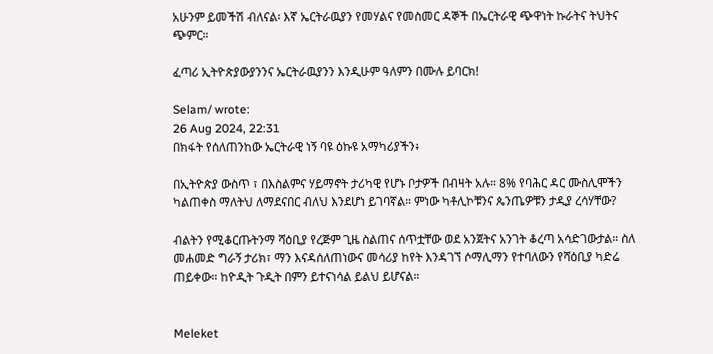አሁንም ይመችሽ ብለናል፡ እኛ ኤርትራዉያን የመሃልና የመስመር ዳኞች በኤርትራዊ ጭዋነት ኩራትና ትህትና ጭምር።

ፈጣሪ ኢትዮጵያውያንንና ኤርትራዉያንን እንዲሁም ዓለምን በሙሉ ይባርክ!

Selam/ wrote:
26 Aug 2024, 22:31
በክፋት የሰለጠንከው ኤርትራዊ ነኝ ባዩ ዕኩዩ አማካሪያችን፥

በኢትዮጵያ ውስጥ ፣ በእስልምና ሃይማኖት ታሪካዊ የሆኑ ቦታዎች በብዛት አሉ። 8% የባሕር ዳር ሙስሊሞችን ካልጠቀስ ማለትህ ለማደናበር ብለህ እንደሆነ ይገባኛል። ምነው ካቶሊኮቹንና ጴንጤዎቹን ታዲያ ረሳሃቸው?

ብልትን የሚቆርጡትንማ ሻዕቢያ የረጅም ጊዜ ስልጠና ሰጥቷቸው ወደ አንጀትና አንገት ቆረጣ አሳድገውታል። ስለ መሐመድ ግራኝ ታሪክ፣ ማን እናዳሰለጠነውና መሳሪያ ከየት እንዳገኘ ሶማሊማን የተባለውን የሻዕቢያ ካድሬ ጠይቀው። ከዮዲት ጉዲት በምን ይተናነሳል ይልህ ይሆናል።


Meleket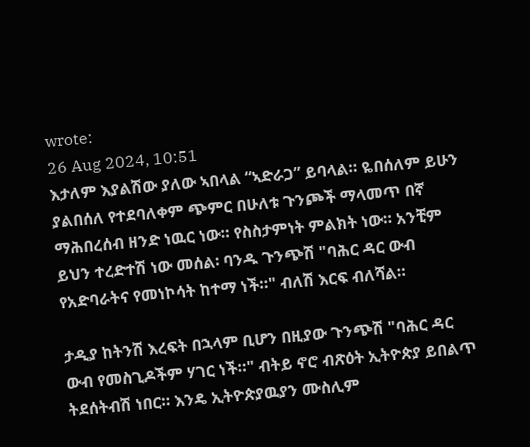wrote:
26 Aug 2024, 10:51
እታለም እያልሽው ያለው ኣበላል “ኣድራጋ” ይባላል። ዬበሰለም ይሁን ያልበሰለ የተደባለቀም ጭምር በሁለቱ ጉንጮች ማላመጥ በኛ ማሕበረሰብ ዘንድ ነዉር ነው። የስስታምነት ምልክት ነው። አንቺም ይህን ተረድተሽ ነው መሰል፡ ባንዱ ጉንጭሽ "ባሕር ዳር ውብ የአድባራትና የመነኮሳት ከተማ ነች።" ብለሽ እርፍ ብለሻል።

ታዲያ ከትንሽ እረፍት በኋላም ቢሆን በዚያው ጉንጭሽ "ባሕር ዳር ውብ የመስጊዶችም ሃገር ነች።" ብትይ ኖሮ ብጽዕት ኢትዮጵያ ይበልጥ ትደሰትብሽ ነበር። እንዴ ኢትዮጵያዉያን ሙስሊም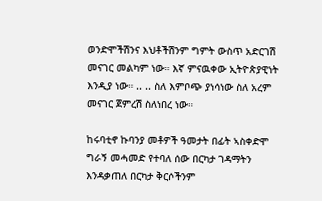ወንድሞችሽንና እህቶችሽንም ግምት ውስጥ አድርገሽ መናገር መልካም ነው። እኛ ምናዉቀው ኢትዮጵያዊነት እንዲያ ነው። .. .. ስለ እምቦጭ ያነሳነው ስለ አረም መናገር ጀምረሽ ስለነበረ ነው።

ከሩባቲኖ ኩባንያ መቶዎች ዓመታት በፊት ኣስቀድሞ ግራኝ መሓመድ የተባለ ሰው በርካታ ገዳማትን እንዳቃጠለ በርካታ ቅርሶችንም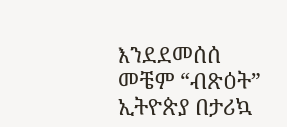እንደደመሰሰ መቼም “ብጽዕት” ኢትዮጵያ በታሪኳ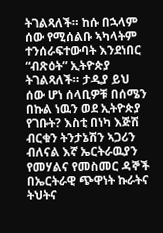ትገልጻለች። ከሱ በኋላም ሰው የሚሰልቡ ኣካላትም ተንሰራፍተውባት እንደነበር “ብጽዕት” ኢትዮጵያ ትገልጻለች። ታዲያ ይህ ሰው ሆነ ሰላቢዎቹ በሰሜን በኩል ነዉን ወደ ኢትዮጵያ የገቡት? እስቲ በነካ እጅሽ ብርቁን ትንታኔሽን ኣጋሪን ብለናል እኛ ኤርትራዉያን የመሃልና የመስመር ዳኞች በኤርትራዊ ጭዋነት ኩራትና ትህትና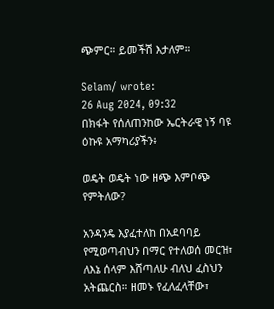ጭምር። ይመችሽ እታለም።

Selam/ wrote:
26 Aug 2024, 09:32
በክፋት የሰለጠንከው ኤርትራዊ ነኝ ባዩ ዕኩዩ አማካሪያችን፥

ወዴት ወዴት ነው ዘጭ እምቦጭ የምትለው?

አንዳንዴ እያፈተለከ በአደባባይ የሚወጣብህን በማር የተለወሰ መርዝ፣ ለእኔ ሰላም እሸጣለሁ ብለህ ፈስህን አትጨርስ። ዘመኑ የፈለፈላቸው፣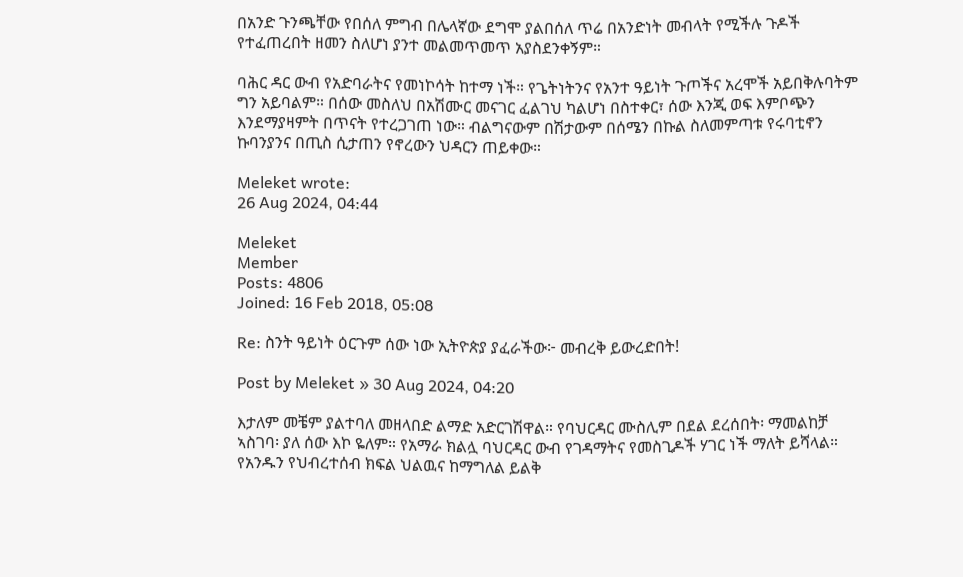በአንድ ጉንጫቸው የበሰለ ምግብ በሌላኛው ደግሞ ያልበሰለ ጥሬ በአንድነት መብላት የሚችሉ ጉዶች የተፈጠረበት ዘመን ስለሆነ ያንተ መልመጥመጥ አያስደንቀኝም።

ባሕር ዳር ውብ የአድባራትና የመነኮሳት ከተማ ነች። የጌትነትንና የአንተ ዓይነት ጉጦችና አረሞች አይበቅሉባትም ግን አይባልም። በሰው መስለህ በአሽሙር መናገር ፈልገህ ካልሆነ በስተቀር፣ ሰው እንጂ ወፍ እምቦጭን እንደማያዛምት በጥናት የተረጋገጠ ነው። ብልግናውም በሽታውም በሰሜን በኩል ስለመምጣቱ የሩባቲኖን ኩባንያንና በጢስ ሲታጠን የኖረውን ህዳርን ጠይቀው።

Meleket wrote:
26 Aug 2024, 04:44

Meleket
Member
Posts: 4806
Joined: 16 Feb 2018, 05:08

Re: ስንት ዓይነት ዕርጉም ሰው ነው ኢትዮጵያ ያፈራችው፦ መብረቅ ይውረድበት!

Post by Meleket » 30 Aug 2024, 04:20

እታለም መቼም ያልተባለ መዘላበድ ልማድ አድርገሽዋል። የባህርዳር ሙስሊም በደል ደረሰበት፡ ማመልከቻ ኣስገባ፡ ያለ ሰው እኮ ዬለም። የአማራ ክልሏ ባህርዳር ውብ የገዳማትና የመስጊዶች ሃገር ነች ማለት ይሻላል። የአንዱን የህብረተሰብ ክፍል ህልዉና ከማግለል ይልቅ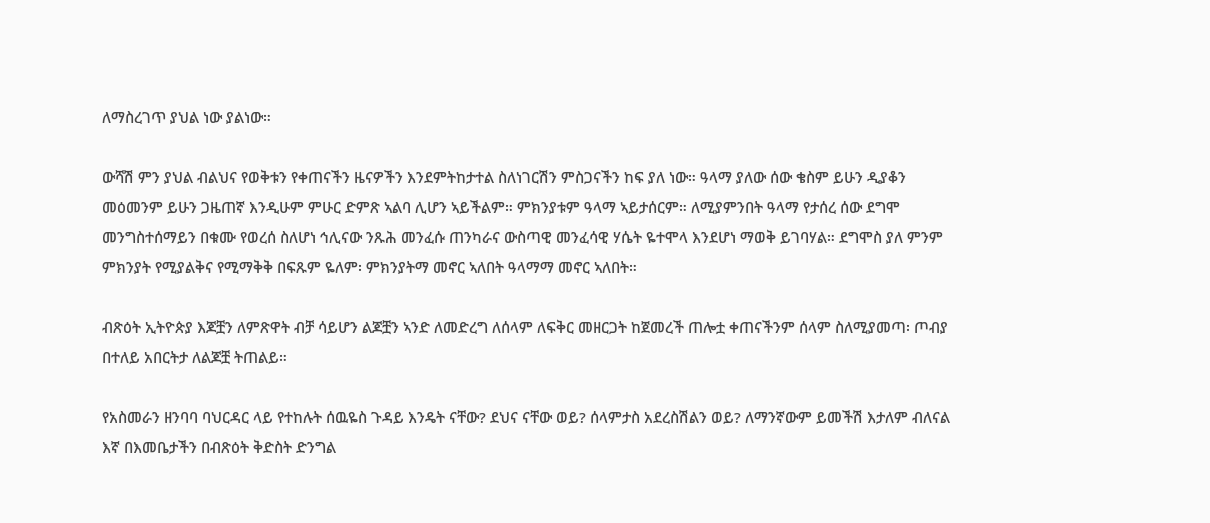ለማስረገጥ ያህል ነው ያልነው።

ውሻሽ ምን ያህል ብልህና የወቅቱን የቀጠናችን ዜናዎችን እንደምትከታተል ስለነገርሽን ምስጋናችን ከፍ ያለ ነው። ዓላማ ያለው ሰው ቄስም ይሁን ዲያቆን መዕመንም ይሁን ጋዜጠኛ እንዲሁም ምሁር ድምጽ ኣልባ ሊሆን ኣይችልም። ምክንያቱም ዓላማ ኣይታሰርም። ለሚያምንበት ዓላማ የታሰረ ሰው ደግሞ መንግስተሰማይን በቁሙ የወረሰ ስለሆነ ኅሊናው ንጹሕ መንፈሱ ጠንካራና ውስጣዊ መንፈሳዊ ሃሴት ዬተሞላ እንደሆነ ማወቅ ይገባሃል። ደግሞስ ያለ ምንም ምክንያት የሚያልቅና የሚማቅቅ በፍጹም ዬለም፡ ምክንያትማ መኖር ኣለበት ዓላማማ መኖር ኣለበት።

ብጽዕት ኢትዮጵያ እጆቿን ለምጽዋት ብቻ ሳይሆን ልጆቿን ኣንድ ለመድረግ ለሰላም ለፍቅር መዘርጋት ከጀመረች ጠሎቷ ቀጠናችንም ሰላም ስለሚያመጣ፡ ጦብያ በተለይ አበርትታ ለልጆቿ ትጠልይ።

የአስመራን ዘንባባ ባህርዳር ላይ የተከሉት ሰዉዬስ ጉዳይ እንዴት ናቸው? ደህና ናቸው ወይ? ሰላምታስ አደረስሽልን ወይ? ለማንኛውም ይመችሽ እታለም ብለናል እኛ በእመቤታችን በብጽዕት ቅድስት ድንግል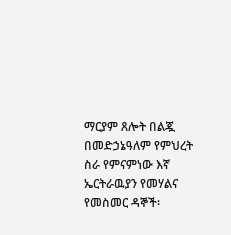ማርያም ጸሎት በልጇ በመድኃኔዓለም የምህረት ስራ የምናምነው እኛ ኤርትራዉያን የመሃልና የመስመር ዳኞች፡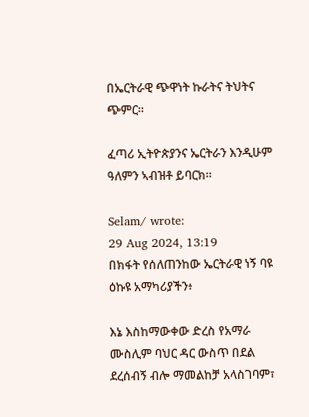በኤርትራዊ ጭዋነት ኩራትና ትህትና ጭምር።

ፈጣሪ ኢትዮጵያንና ኤርትራን እንዲሁም ዓለምን ኣብዝቶ ይባርክ።

Selam/ wrote:
29 Aug 2024, 13:19
በክፋት የሰለጠንከው ኤርትራዊ ነኝ ባዩ ዕኩዩ አማካሪያችን፥

እኔ እስከማውቀው ድረስ የአማራ ሙስሊም ባህር ዳር ውስጥ በደል ደረሰብኝ ብሎ ማመልከቻ አላስገባም፣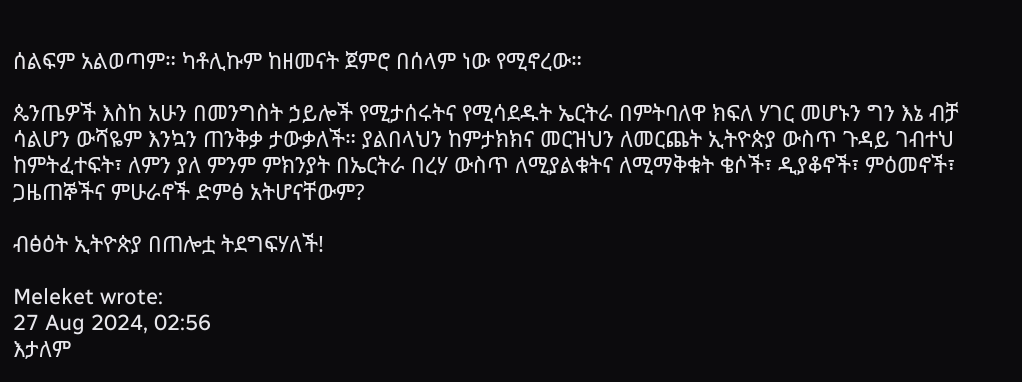ሰልፍም አልወጣም። ካቶሊኩም ከዘመናት ጀምሮ በሰላም ነው የሚኖረው።

ጴንጤዎች እስከ አሁን በመንግስት ኃይሎች የሚታሰሩትና የሚሳደዱት ኤርትራ በምትባለዋ ክፍለ ሃገር መሆኑን ግን እኔ ብቻ ሳልሆን ውሻዬም እንኳን ጠንቅቃ ታውቃለች። ያልበላህን ከምታክክና መርዝህን ለመርጨት ኢትዮጵያ ውስጥ ጉዳይ ገብተህ ከምትፈተፍት፣ ለምን ያለ ምንም ምክንያት በኤርትራ በረሃ ውስጥ ለሚያልቁትና ለሚማቅቁት ቄሶች፣ ዲያቆኖች፣ ምዕመኖች፣ ጋዜጠኞችና ምሁራኖች ድምፅ አትሆናቸውም?

ብፅዕት ኢትዮጵያ በጠሎቷ ትደግፍሃለች!

Meleket wrote:
27 Aug 2024, 02:56
እታለም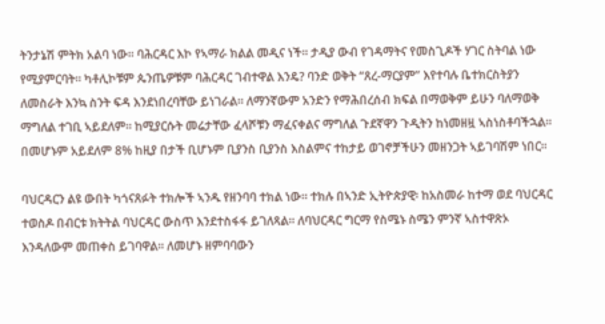ትንታኔሽ ምትክ አልባ ነው። ባሕርዳር እኮ የኣማራ ክልል መዲና ነች። ታዲያ ውብ የገዳማትና የመስጊዶች ሃገር ስትባል ነው የሚያምርባት። ካቶሊኮቹም ጴንጤዎቹም ባሕርዳር ገብተዋል እንዴ? ባንድ ወቅት “ጸረ-ማርያም” እየተባሉ ቤተክርስትያን ለመስራት እንኳ ስንት ፍዳ እንደነበረባቸው ይነገራል። ለማንኛውም አንድን የማሕበረሰብ ክፍል በማወቅም ይሁን ባለማወቅ ማግለል ተገቢ ኣይደለም። ከሚያርሱት መሬታቸው ፈላሾቹን ማፈናቀልና ማግለል ጉደኛዋን ጉዲትን ከነመዘዟ ኣስነስቶባችኋል። በመሆኑም አይደለም 8% ከዚያ በታች ቢሆኑም ቢያንስ ቢያንስ እስልምና ተከታይ ወገኖቻችሁን መዘንጋት ኣይገባሽም ነበር።

ባህርዳርን ልዩ ውበት ካጎናጸፉት ተክሎች ኣንዱ የዘንባባ ተክል ነው። ተክሉ በኣንድ ኢትዮጵያዊ፡ ከአስመራ ከተማ ወደ ባህርዳር ተወስዶ በብርቱ ክትትል ባህርዳር ውስጥ እንደተስፋፋ ይገለጻል። ለባህርዳር ግርማ የስሜኑ ስሜን ምንኛ ኣስተዋጽኦ እንዳለውም መጠቀስ ይገባዋል። ለመሆኑ ዘምባባውን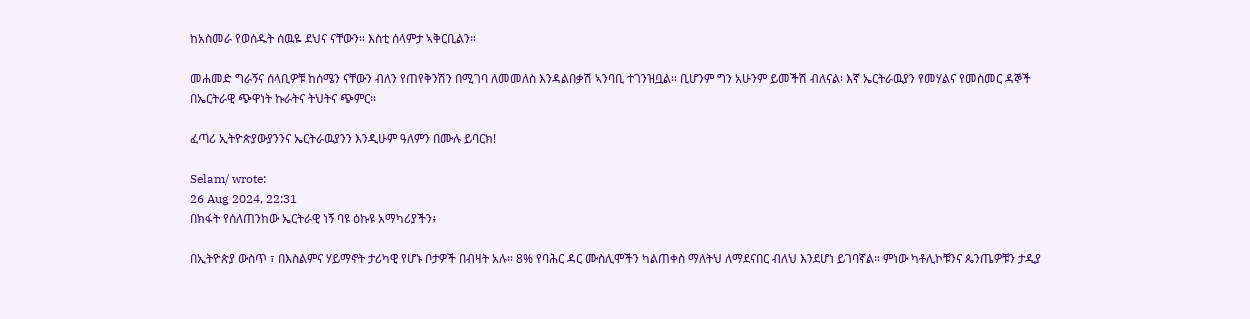ከአስመራ የወሰዱት ሰዉዬ ደህና ናቸውን። እስቲ ሰላምታ ኣቅርቢልን።

መሐመድ ግራኝና ሰላቢዎቹ ከሰሜን ናቸውን ብለን የጠየቅንሽን በሚገባ ለመመለስ እንዳልበቃሽ ኣንባቢ ተገንዝቧል። ቢሆንም ግን አሁንም ይመችሽ ብለናል፡ እኛ ኤርትራዉያን የመሃልና የመስመር ዳኞች በኤርትራዊ ጭዋነት ኩራትና ትህትና ጭምር።

ፈጣሪ ኢትዮጵያውያንንና ኤርትራዉያንን እንዲሁም ዓለምን በሙሉ ይባርክ!

Selam/ wrote:
26 Aug 2024, 22:31
በክፋት የሰለጠንከው ኤርትራዊ ነኝ ባዩ ዕኩዩ አማካሪያችን፥

በኢትዮጵያ ውስጥ ፣ በእስልምና ሃይማኖት ታሪካዊ የሆኑ ቦታዎች በብዛት አሉ። 8% የባሕር ዳር ሙስሊሞችን ካልጠቀስ ማለትህ ለማደናበር ብለህ እንደሆነ ይገባኛል። ምነው ካቶሊኮቹንና ጴንጤዎቹን ታዲያ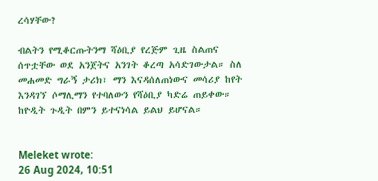ረሳሃቸው?

ብልትን የሚቆርጡትንማ ሻዕቢያ የረጅም ጊዜ ስልጠና ሰጥቷቸው ወደ አንጀትና አንገት ቆረጣ አሳድገውታል። ስለ መሐመድ ግራኝ ታሪክ፣ ማን እናዳሰለጠነውና መሳሪያ ከየት እንዳገኘ ሶማሊማን የተባለውን የሻዕቢያ ካድሬ ጠይቀው። ከዮዲት ጉዲት በምን ይተናነሳል ይልህ ይሆናል።


Meleket wrote:
26 Aug 2024, 10:51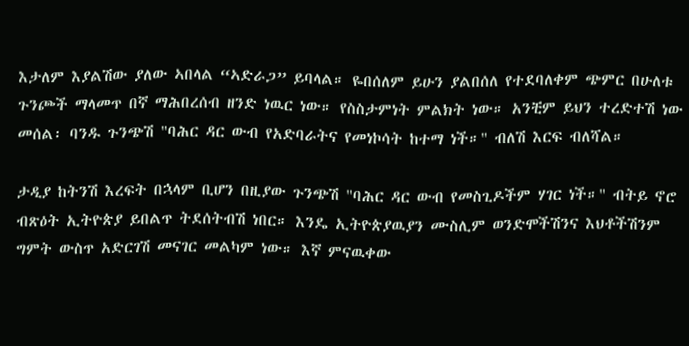እታለም እያልሽው ያለው ኣበላል “ኣድራጋ” ይባላል። ዬበሰለም ይሁን ያልበሰለ የተደባለቀም ጭምር በሁለቱ ጉንጮች ማላመጥ በኛ ማሕበረሰብ ዘንድ ነዉር ነው። የስስታምነት ምልክት ነው። አንቺም ይህን ተረድተሽ ነው መሰል፡ ባንዱ ጉንጭሽ "ባሕር ዳር ውብ የአድባራትና የመነኮሳት ከተማ ነች።" ብለሽ እርፍ ብለሻል።

ታዲያ ከትንሽ እረፍት በኋላም ቢሆን በዚያው ጉንጭሽ "ባሕር ዳር ውብ የመስጊዶችም ሃገር ነች።" ብትይ ኖሮ ብጽዕት ኢትዮጵያ ይበልጥ ትደሰትብሽ ነበር። እንዴ ኢትዮጵያዉያን ሙስሊም ወንድሞችሽንና እህቶችሽንም ግምት ውስጥ አድርገሽ መናገር መልካም ነው። እኛ ምናዉቀው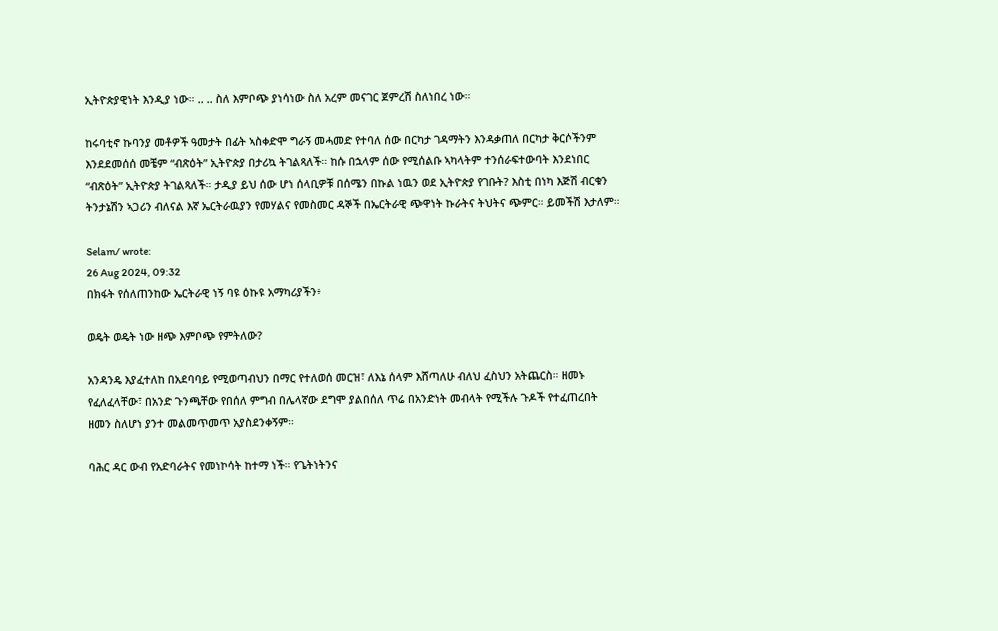ኢትዮጵያዊነት እንዲያ ነው። .. .. ስለ እምቦጭ ያነሳነው ስለ አረም መናገር ጀምረሽ ስለነበረ ነው።

ከሩባቲኖ ኩባንያ መቶዎች ዓመታት በፊት ኣስቀድሞ ግራኝ መሓመድ የተባለ ሰው በርካታ ገዳማትን እንዳቃጠለ በርካታ ቅርሶችንም እንደደመሰሰ መቼም “ብጽዕት” ኢትዮጵያ በታሪኳ ትገልጻለች። ከሱ በኋላም ሰው የሚሰልቡ ኣካላትም ተንሰራፍተውባት እንደነበር “ብጽዕት” ኢትዮጵያ ትገልጻለች። ታዲያ ይህ ሰው ሆነ ሰላቢዎቹ በሰሜን በኩል ነዉን ወደ ኢትዮጵያ የገቡት? እስቲ በነካ እጅሽ ብርቁን ትንታኔሽን ኣጋሪን ብለናል እኛ ኤርትራዉያን የመሃልና የመስመር ዳኞች በኤርትራዊ ጭዋነት ኩራትና ትህትና ጭምር። ይመችሽ እታለም።

Selam/ wrote:
26 Aug 2024, 09:32
በክፋት የሰለጠንከው ኤርትራዊ ነኝ ባዩ ዕኩዩ አማካሪያችን፥

ወዴት ወዴት ነው ዘጭ እምቦጭ የምትለው?

አንዳንዴ እያፈተለከ በአደባባይ የሚወጣብህን በማር የተለወሰ መርዝ፣ ለእኔ ሰላም እሸጣለሁ ብለህ ፈስህን አትጨርስ። ዘመኑ የፈለፈላቸው፣ በአንድ ጉንጫቸው የበሰለ ምግብ በሌላኛው ደግሞ ያልበሰለ ጥሬ በአንድነት መብላት የሚችሉ ጉዶች የተፈጠረበት ዘመን ስለሆነ ያንተ መልመጥመጥ አያስደንቀኝም።

ባሕር ዳር ውብ የአድባራትና የመነኮሳት ከተማ ነች። የጌትነትንና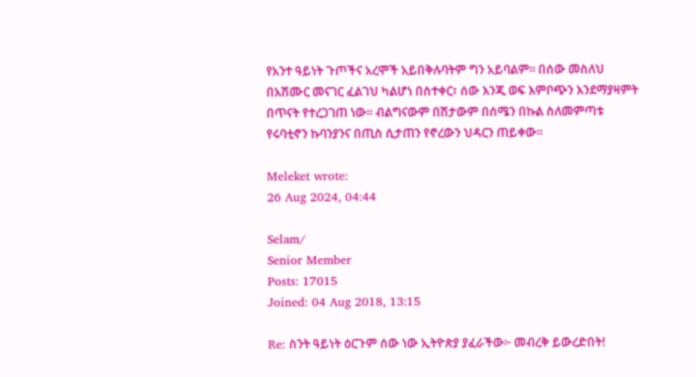የአንተ ዓይነት ጉጦችና አረሞች አይበቅሉባትም ግን አይባልም። በሰው መስለህ በአሽሙር መናገር ፈልገህ ካልሆነ በስተቀር፣ ሰው እንጂ ወፍ እምቦጭን እንደማያዛምት በጥናት የተረጋገጠ ነው። ብልግናውም በሽታውም በሰሜን በኩል ስለመምጣቱ የሩባቲኖን ኩባንያንና በጢስ ሲታጠን የኖረውን ህዳርን ጠይቀው።

Meleket wrote:
26 Aug 2024, 04:44

Selam/
Senior Member
Posts: 17015
Joined: 04 Aug 2018, 13:15

Re: ስንት ዓይነት ዕርጉም ሰው ነው ኢትዮጵያ ያፈራችው፦ መብረቅ ይውረድበት!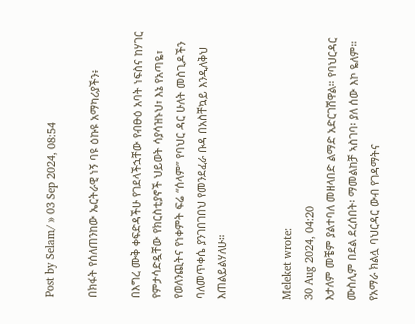Post by Selam/ » 03 Sep 2024, 08:54

በክፋት የሰለጠንከው ኤርትራዊ ነኝ ባዩ ዕኩዩ አማካሪያችን፥

በእግረ ሙቅ ቀፍድዳችሁ የገደላችኋቸው የብፁዕ አባት ነፍስና ከሃገር የምታሳድዷቸው የክርስቲያኖች ህይወት ሳያሳዝኑህ፣ እኔ የአጣዬ፣ የወለንጪትና የነቀምት ፍሬ “ሰላም” የባህር ዳር ሁለት መስጊዶችን ባለመጥቀሴ ያንገበገበህ የመንደፈራ ቡዳ በአስቸኳይ እንዲለቅህ እጠልይልሃለሁ።


Meleket wrote:
30 Aug 2024, 04:20
እታለም መቼም ያልተባለ መዘላበድ ልማድ አድርገሽዋል። የባህርዳር ሙስሊም በደል ደረሰበት፡ ማመልከቻ ኣስገባ፡ ያለ ሰው እኮ ዬለም። የአማራ ክልሏ ባህርዳር ውብ የገዳማትና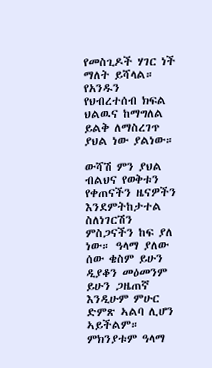የመስጊዶች ሃገር ነች ማለት ይሻላል። የአንዱን የህብረተሰብ ክፍል ህልዉና ከማግለል ይልቅ ለማስረገጥ ያህል ነው ያልነው።

ውሻሽ ምን ያህል ብልህና የወቅቱን የቀጠናችን ዜናዎችን እንደምትከታተል ስለነገርሽን ምስጋናችን ከፍ ያለ ነው። ዓላማ ያለው ሰው ቄስም ይሁን ዲያቆን መዕመንም ይሁን ጋዜጠኛ እንዲሁም ምሁር ድምጽ ኣልባ ሊሆን ኣይችልም። ምክንያቱም ዓላማ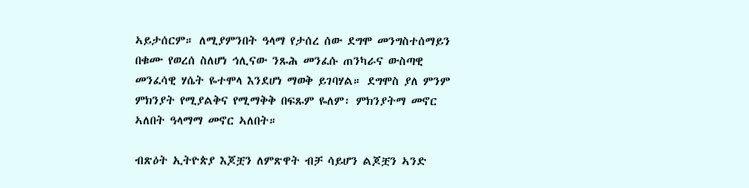ኣይታሰርም። ለሚያምንበት ዓላማ የታሰረ ሰው ደግሞ መንግስተሰማይን በቁሙ የወረሰ ስለሆነ ኅሊናው ንጹሕ መንፈሱ ጠንካራና ውስጣዊ መንፈሳዊ ሃሴት ዬተሞላ እንደሆነ ማወቅ ይገባሃል። ደግሞስ ያለ ምንም ምክንያት የሚያልቅና የሚማቅቅ በፍጹም ዬለም፡ ምክንያትማ መኖር ኣለበት ዓላማማ መኖር ኣለበት።

ብጽዕት ኢትዮጵያ እጆቿን ለምጽዋት ብቻ ሳይሆን ልጆቿን ኣንድ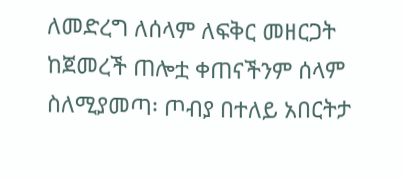ለመድረግ ለሰላም ለፍቅር መዘርጋት ከጀመረች ጠሎቷ ቀጠናችንም ሰላም ስለሚያመጣ፡ ጦብያ በተለይ አበርትታ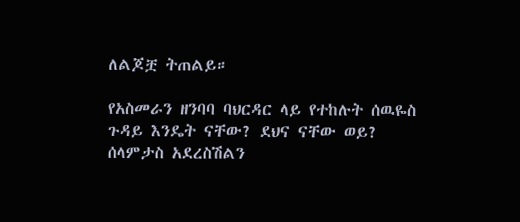ለልጆቿ ትጠልይ።

የአስመራን ዘንባባ ባህርዳር ላይ የተከሉት ሰዉዬስ ጉዳይ እንዴት ናቸው? ደህና ናቸው ወይ? ሰላምታስ አደረስሽልን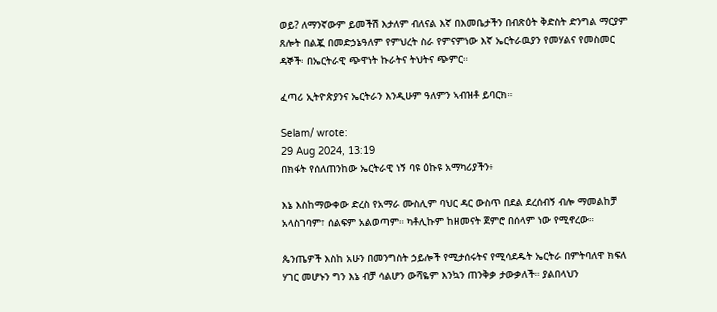ወይ? ለማንኛውም ይመችሽ እታለም ብለናል እኛ በእመቤታችን በብጽዕት ቅድስት ድንግል ማርያም ጸሎት በልጇ በመድኃኔዓለም የምህረት ስራ የምናምነው እኛ ኤርትራዉያን የመሃልና የመስመር ዳኞች፡ በኤርትራዊ ጭዋነት ኩራትና ትህትና ጭምር።

ፈጣሪ ኢትዮጵያንና ኤርትራን እንዲሁም ዓለምን ኣብዝቶ ይባርክ።

Selam/ wrote:
29 Aug 2024, 13:19
በክፋት የሰለጠንከው ኤርትራዊ ነኝ ባዩ ዕኩዩ አማካሪያችን፥

እኔ እስከማውቀው ድረስ የአማራ ሙስሊም ባህር ዳር ውስጥ በደል ደረሰብኝ ብሎ ማመልከቻ አላስገባም፣ ሰልፍም አልወጣም። ካቶሊኩም ከዘመናት ጀምሮ በሰላም ነው የሚኖረው።

ጴንጤዎች እስከ አሁን በመንግስት ኃይሎች የሚታሰሩትና የሚሳደዱት ኤርትራ በምትባለዋ ክፍለ ሃገር መሆኑን ግን እኔ ብቻ ሳልሆን ውሻዬም እንኳን ጠንቅቃ ታውቃለች። ያልበላህን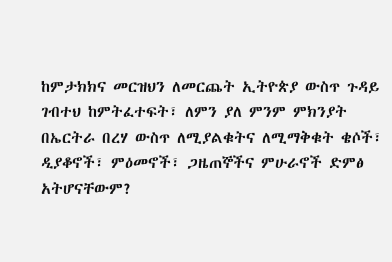ከምታክክና መርዝህን ለመርጨት ኢትዮጵያ ውስጥ ጉዳይ ገብተህ ከምትፈተፍት፣ ለምን ያለ ምንም ምክንያት በኤርትራ በረሃ ውስጥ ለሚያልቁትና ለሚማቅቁት ቄሶች፣ ዲያቆኖች፣ ምዕመኖች፣ ጋዜጠኞችና ምሁራኖች ድምፅ አትሆናቸውም?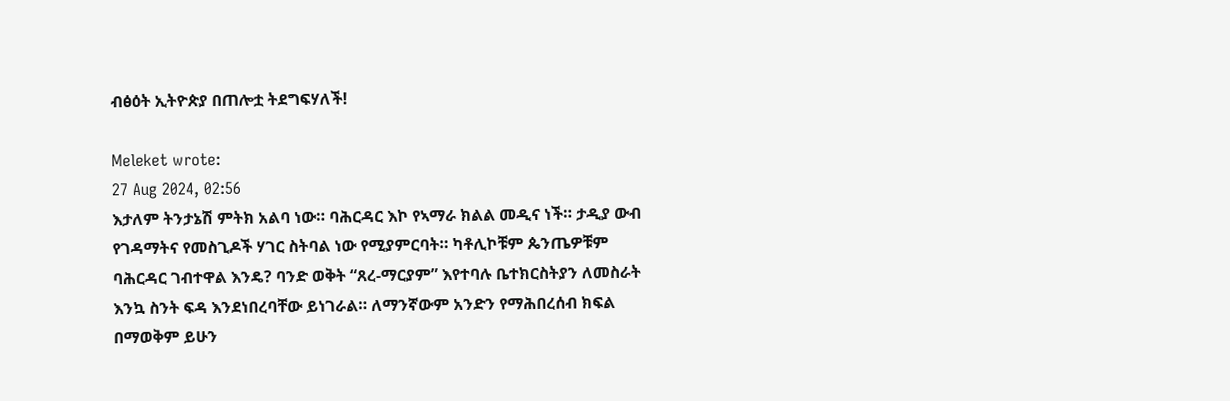ብፅዕት ኢትዮጵያ በጠሎቷ ትደግፍሃለች!

Meleket wrote:
27 Aug 2024, 02:56
እታለም ትንታኔሽ ምትክ አልባ ነው። ባሕርዳር እኮ የኣማራ ክልል መዲና ነች። ታዲያ ውብ የገዳማትና የመስጊዶች ሃገር ስትባል ነው የሚያምርባት። ካቶሊኮቹም ጴንጤዎቹም ባሕርዳር ገብተዋል እንዴ? ባንድ ወቅት “ጸረ-ማርያም” እየተባሉ ቤተክርስትያን ለመስራት እንኳ ስንት ፍዳ እንደነበረባቸው ይነገራል። ለማንኛውም አንድን የማሕበረሰብ ክፍል በማወቅም ይሁን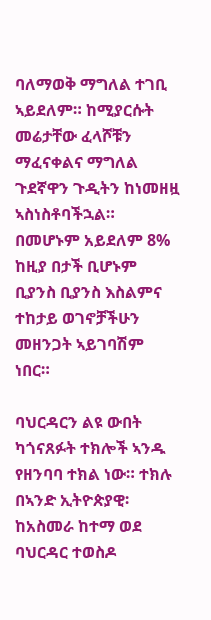ባለማወቅ ማግለል ተገቢ ኣይደለም። ከሚያርሱት መሬታቸው ፈላሾቹን ማፈናቀልና ማግለል ጉደኛዋን ጉዲትን ከነመዘዟ ኣስነስቶባችኋል። በመሆኑም አይደለም 8% ከዚያ በታች ቢሆኑም ቢያንስ ቢያንስ እስልምና ተከታይ ወገኖቻችሁን መዘንጋት ኣይገባሽም ነበር።

ባህርዳርን ልዩ ውበት ካጎናጸፉት ተክሎች ኣንዱ የዘንባባ ተክል ነው። ተክሉ በኣንድ ኢትዮጵያዊ፡ ከአስመራ ከተማ ወደ ባህርዳር ተወስዶ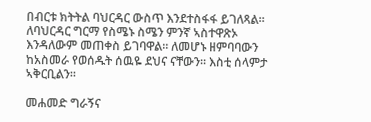በብርቱ ክትትል ባህርዳር ውስጥ እንደተስፋፋ ይገለጻል። ለባህርዳር ግርማ የስሜኑ ስሜን ምንኛ ኣስተዋጽኦ እንዳለውም መጠቀስ ይገባዋል። ለመሆኑ ዘምባባውን ከአስመራ የወሰዱት ሰዉዬ ደህና ናቸውን። እስቲ ሰላምታ ኣቅርቢልን።

መሐመድ ግራኝና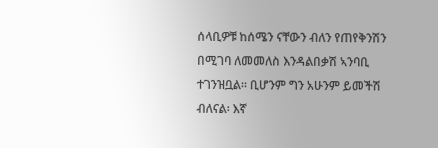ሰላቢዎቹ ከሰሜን ናቸውን ብለን የጠየቅንሽን በሚገባ ለመመለስ እንዳልበቃሽ ኣንባቢ ተገንዝቧል። ቢሆንም ግን አሁንም ይመችሽ ብለናል፡ እኛ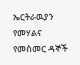ኤርትራዉያን የመሃልና የመስመር ዳኞች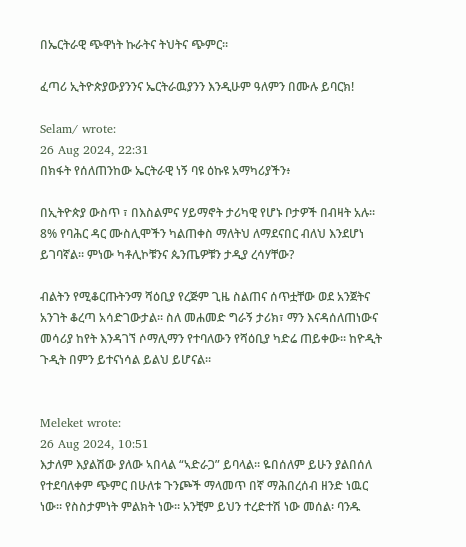በኤርትራዊ ጭዋነት ኩራትና ትህትና ጭምር።

ፈጣሪ ኢትዮጵያውያንንና ኤርትራዉያንን እንዲሁም ዓለምን በሙሉ ይባርክ!

Selam/ wrote:
26 Aug 2024, 22:31
በክፋት የሰለጠንከው ኤርትራዊ ነኝ ባዩ ዕኩዩ አማካሪያችን፥

በኢትዮጵያ ውስጥ ፣ በእስልምና ሃይማኖት ታሪካዊ የሆኑ ቦታዎች በብዛት አሉ። 8% የባሕር ዳር ሙስሊሞችን ካልጠቀስ ማለትህ ለማደናበር ብለህ እንደሆነ ይገባኛል። ምነው ካቶሊኮቹንና ጴንጤዎቹን ታዲያ ረሳሃቸው?

ብልትን የሚቆርጡትንማ ሻዕቢያ የረጅም ጊዜ ስልጠና ሰጥቷቸው ወደ አንጀትና አንገት ቆረጣ አሳድገውታል። ስለ መሐመድ ግራኝ ታሪክ፣ ማን እናዳሰለጠነውና መሳሪያ ከየት እንዳገኘ ሶማሊማን የተባለውን የሻዕቢያ ካድሬ ጠይቀው። ከዮዲት ጉዲት በምን ይተናነሳል ይልህ ይሆናል።


Meleket wrote:
26 Aug 2024, 10:51
እታለም እያልሽው ያለው ኣበላል “ኣድራጋ” ይባላል። ዬበሰለም ይሁን ያልበሰለ የተደባለቀም ጭምር በሁለቱ ጉንጮች ማላመጥ በኛ ማሕበረሰብ ዘንድ ነዉር ነው። የስስታምነት ምልክት ነው። አንቺም ይህን ተረድተሽ ነው መሰል፡ ባንዱ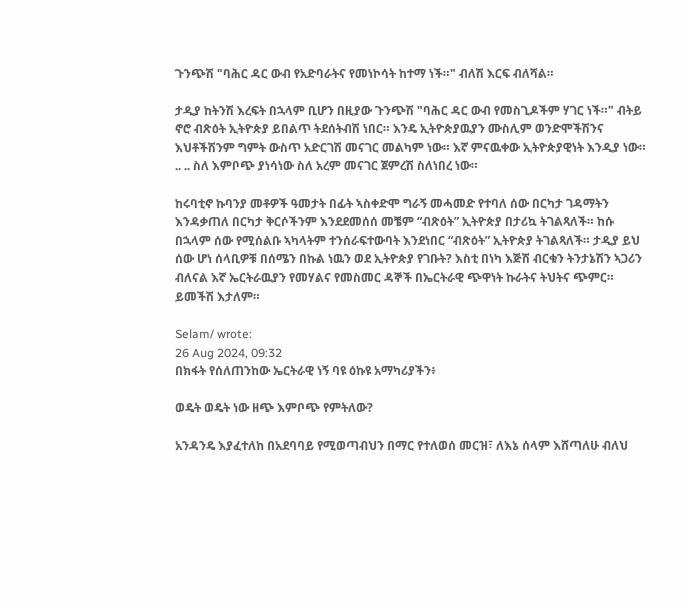ጉንጭሽ "ባሕር ዳር ውብ የአድባራትና የመነኮሳት ከተማ ነች።" ብለሽ እርፍ ብለሻል።

ታዲያ ከትንሽ እረፍት በኋላም ቢሆን በዚያው ጉንጭሽ "ባሕር ዳር ውብ የመስጊዶችም ሃገር ነች።" ብትይ ኖሮ ብጽዕት ኢትዮጵያ ይበልጥ ትደሰትብሽ ነበር። እንዴ ኢትዮጵያዉያን ሙስሊም ወንድሞችሽንና እህቶችሽንም ግምት ውስጥ አድርገሽ መናገር መልካም ነው። እኛ ምናዉቀው ኢትዮጵያዊነት እንዲያ ነው። .. .. ስለ እምቦጭ ያነሳነው ስለ አረም መናገር ጀምረሽ ስለነበረ ነው።

ከሩባቲኖ ኩባንያ መቶዎች ዓመታት በፊት ኣስቀድሞ ግራኝ መሓመድ የተባለ ሰው በርካታ ገዳማትን እንዳቃጠለ በርካታ ቅርሶችንም እንደደመሰሰ መቼም “ብጽዕት” ኢትዮጵያ በታሪኳ ትገልጻለች። ከሱ በኋላም ሰው የሚሰልቡ ኣካላትም ተንሰራፍተውባት እንደነበር “ብጽዕት” ኢትዮጵያ ትገልጻለች። ታዲያ ይህ ሰው ሆነ ሰላቢዎቹ በሰሜን በኩል ነዉን ወደ ኢትዮጵያ የገቡት? እስቲ በነካ እጅሽ ብርቁን ትንታኔሽን ኣጋሪን ብለናል እኛ ኤርትራዉያን የመሃልና የመስመር ዳኞች በኤርትራዊ ጭዋነት ኩራትና ትህትና ጭምር። ይመችሽ እታለም።

Selam/ wrote:
26 Aug 2024, 09:32
በክፋት የሰለጠንከው ኤርትራዊ ነኝ ባዩ ዕኩዩ አማካሪያችን፥

ወዴት ወዴት ነው ዘጭ እምቦጭ የምትለው?

አንዳንዴ እያፈተለከ በአደባባይ የሚወጣብህን በማር የተለወሰ መርዝ፣ ለእኔ ሰላም እሸጣለሁ ብለህ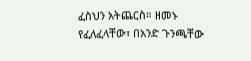ፈስህን አትጨርስ። ዘመኑ የፈለፈላቸው፣ በአንድ ጉንጫቸው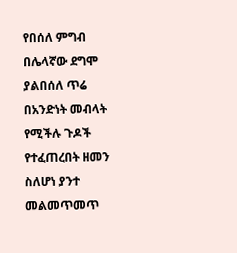የበሰለ ምግብ በሌላኛው ደግሞ ያልበሰለ ጥሬ በአንድነት መብላት የሚችሉ ጉዶች የተፈጠረበት ዘመን ስለሆነ ያንተ መልመጥመጥ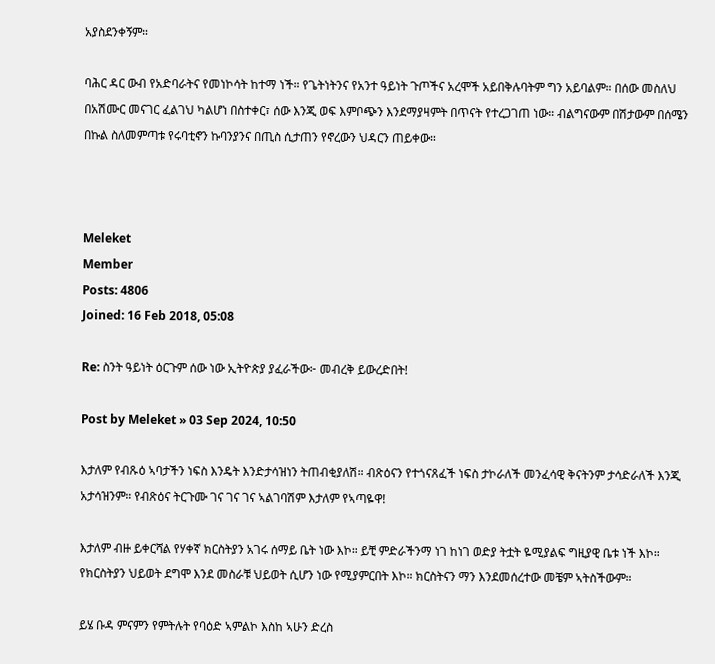አያስደንቀኝም።

ባሕር ዳር ውብ የአድባራትና የመነኮሳት ከተማ ነች። የጌትነትንና የአንተ ዓይነት ጉጦችና አረሞች አይበቅሉባትም ግን አይባልም። በሰው መስለህ በአሽሙር መናገር ፈልገህ ካልሆነ በስተቀር፣ ሰው እንጂ ወፍ እምቦጭን እንደማያዛምት በጥናት የተረጋገጠ ነው። ብልግናውም በሽታውም በሰሜን በኩል ስለመምጣቱ የሩባቲኖን ኩባንያንና በጢስ ሲታጠን የኖረውን ህዳርን ጠይቀው።



Meleket
Member
Posts: 4806
Joined: 16 Feb 2018, 05:08

Re: ስንት ዓይነት ዕርጉም ሰው ነው ኢትዮጵያ ያፈራችው፦ መብረቅ ይውረድበት!

Post by Meleket » 03 Sep 2024, 10:50

እታለም የብጹዕ ኣባታችን ነፍስ እንዴት እንድታሳዝነን ትጠብቂያለሽ። ብጽዕናን የተጎናጸፈች ነፍስ ታኮራለች መንፈሳዊ ቅናትንም ታሳድራለች እንጂ አታሳዝንም። የብጽዕና ትርጉሙ ገና ገና ገና ኣልገባሽም እታለም የኣጣዬዋ!

እታለም ብዙ ይቀርሻል የሃቀኛ ክርስትያን አገሩ ሰማይ ቤት ነው እኮ። ይቺ ምድራችንማ ነገ ከነገ ወድያ ትቷት ዬሚያልፍ ግዚያዊ ቤቱ ነች እኮ። የክርስትያን ህይወት ደግሞ እንደ መስራቹ ህይወት ሲሆን ነው የሚያምርበት እኮ። ክርስትናን ማን እንደመሰረተው መቼም ኣትስችውም።

ይሄ ቡዳ ምናምን የምትሉት የባዕድ ኣምልኮ እስከ ኣሁን ድረስ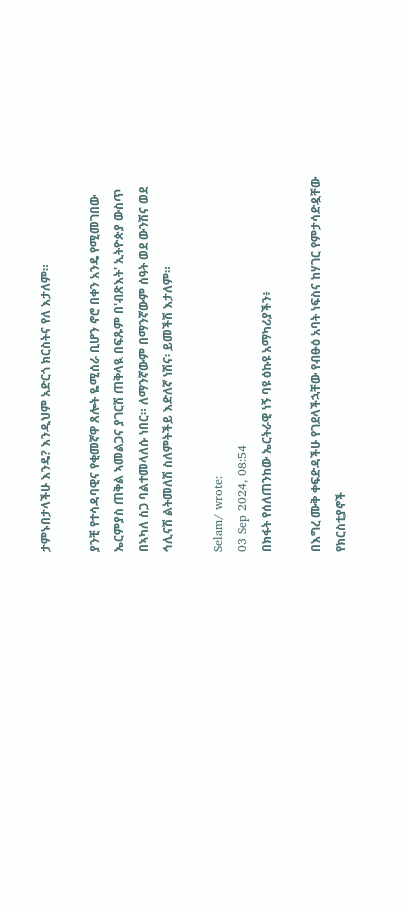ታምኑበታላችሁ እንዴ? እንዲህም አድርጎ ክርስትና የለ እታለም።

ያንቺ የተሳዳባዊና የቂመኛዋ ጸሎት ዬሚሰራ ቢሆን ኖሮ በቀን አንዴ የሚመገበው ኤርምያስ ጠቅል ኣመልጋና ያገርሽ ጠቅላዪ በፍጹም በ'ብጽእት' ኢትዮጵያ ውስጥ በኣካለ ስጋ ባልተመላለሱ ነበር። ለማንኛውም በማንኛውም ሰዓት ወደ ውንሽና ወደ ኅሊናሽ ልትመለሽ ስለምትችይ እድለኛ ነሽና፡ ይመችሽ እታለም።

Selam/ wrote:
03 Sep 2024, 08:54
በክፋት የሰለጠንከው ኤርትራዊ ነኝ ባዩ ዕኩዩ አማካሪያችን፥

በእግረ ሙቅ ቀፍድዳችሁ የገደላችኋቸው የብፁዕ አባት ነፍስና ከሃገር የምታሳድዷቸው የክርስቲያኖች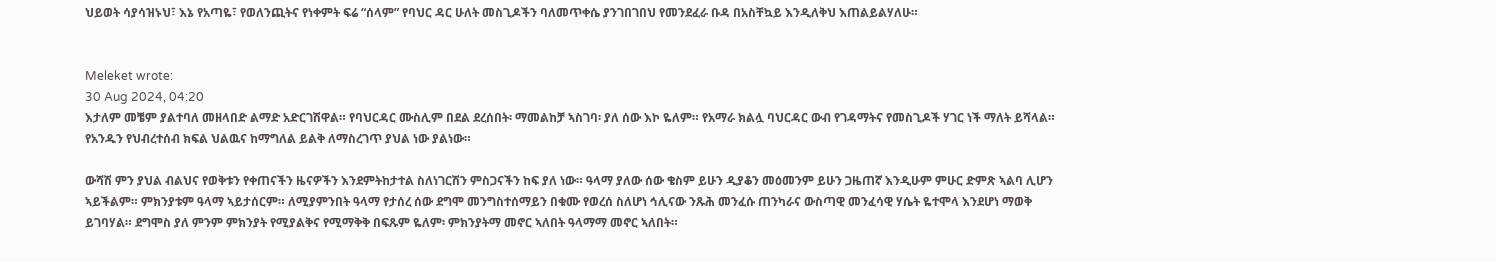ህይወት ሳያሳዝኑህ፣ እኔ የአጣዬ፣ የወለንጪትና የነቀምት ፍሬ “ሰላም” የባህር ዳር ሁለት መስጊዶችን ባለመጥቀሴ ያንገበገበህ የመንደፈራ ቡዳ በአስቸኳይ እንዲለቅህ እጠልይልሃለሁ።


Meleket wrote:
30 Aug 2024, 04:20
እታለም መቼም ያልተባለ መዘላበድ ልማድ አድርገሽዋል። የባህርዳር ሙስሊም በደል ደረሰበት፡ ማመልከቻ ኣስገባ፡ ያለ ሰው እኮ ዬለም። የአማራ ክልሏ ባህርዳር ውብ የገዳማትና የመስጊዶች ሃገር ነች ማለት ይሻላል። የአንዱን የህብረተሰብ ክፍል ህልዉና ከማግለል ይልቅ ለማስረገጥ ያህል ነው ያልነው።

ውሻሽ ምን ያህል ብልህና የወቅቱን የቀጠናችን ዜናዎችን እንደምትከታተል ስለነገርሽን ምስጋናችን ከፍ ያለ ነው። ዓላማ ያለው ሰው ቄስም ይሁን ዲያቆን መዕመንም ይሁን ጋዜጠኛ እንዲሁም ምሁር ድምጽ ኣልባ ሊሆን ኣይችልም። ምክንያቱም ዓላማ ኣይታሰርም። ለሚያምንበት ዓላማ የታሰረ ሰው ደግሞ መንግስተሰማይን በቁሙ የወረሰ ስለሆነ ኅሊናው ንጹሕ መንፈሱ ጠንካራና ውስጣዊ መንፈሳዊ ሃሴት ዬተሞላ እንደሆነ ማወቅ ይገባሃል። ደግሞስ ያለ ምንም ምክንያት የሚያልቅና የሚማቅቅ በፍጹም ዬለም፡ ምክንያትማ መኖር ኣለበት ዓላማማ መኖር ኣለበት።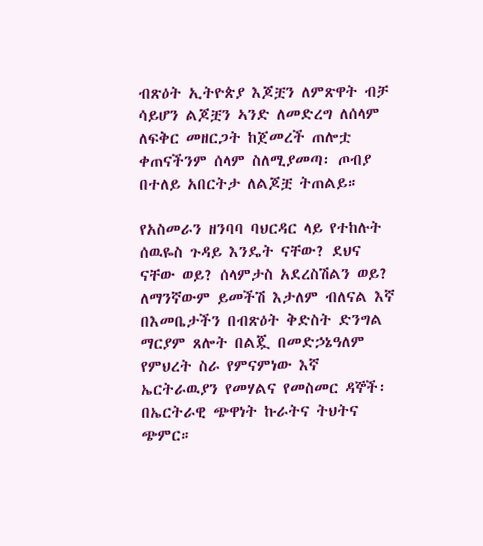ብጽዕት ኢትዮጵያ እጆቿን ለምጽዋት ብቻ ሳይሆን ልጆቿን ኣንድ ለመድረግ ለሰላም ለፍቅር መዘርጋት ከጀመረች ጠሎቷ ቀጠናችንም ሰላም ስለሚያመጣ፡ ጦብያ በተለይ አበርትታ ለልጆቿ ትጠልይ።

የአስመራን ዘንባባ ባህርዳር ላይ የተከሉት ሰዉዬስ ጉዳይ እንዴት ናቸው? ደህና ናቸው ወይ? ሰላምታስ አደረስሽልን ወይ? ለማንኛውም ይመችሽ እታለም ብለናል እኛ በእመቤታችን በብጽዕት ቅድስት ድንግል ማርያም ጸሎት በልጇ በመድኃኔዓለም የምህረት ስራ የምናምነው እኛ ኤርትራዉያን የመሃልና የመስመር ዳኞች፡ በኤርትራዊ ጭዋነት ኩራትና ትህትና ጭምር።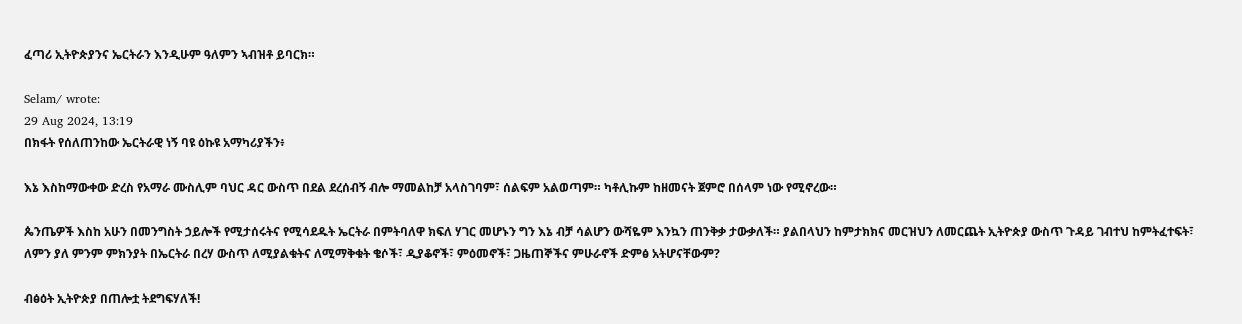ፈጣሪ ኢትዮጵያንና ኤርትራን እንዲሁም ዓለምን ኣብዝቶ ይባርክ።

Selam/ wrote:
29 Aug 2024, 13:19
በክፋት የሰለጠንከው ኤርትራዊ ነኝ ባዩ ዕኩዩ አማካሪያችን፥

እኔ እስከማውቀው ድረስ የአማራ ሙስሊም ባህር ዳር ውስጥ በደል ደረሰብኝ ብሎ ማመልከቻ አላስገባም፣ ሰልፍም አልወጣም። ካቶሊኩም ከዘመናት ጀምሮ በሰላም ነው የሚኖረው።

ጴንጤዎች እስከ አሁን በመንግስት ኃይሎች የሚታሰሩትና የሚሳደዱት ኤርትራ በምትባለዋ ክፍለ ሃገር መሆኑን ግን እኔ ብቻ ሳልሆን ውሻዬም እንኳን ጠንቅቃ ታውቃለች። ያልበላህን ከምታክክና መርዝህን ለመርጨት ኢትዮጵያ ውስጥ ጉዳይ ገብተህ ከምትፈተፍት፣ ለምን ያለ ምንም ምክንያት በኤርትራ በረሃ ውስጥ ለሚያልቁትና ለሚማቅቁት ቄሶች፣ ዲያቆኖች፣ ምዕመኖች፣ ጋዜጠኞችና ምሁራኖች ድምፅ አትሆናቸውም?

ብፅዕት ኢትዮጵያ በጠሎቷ ትደግፍሃለች!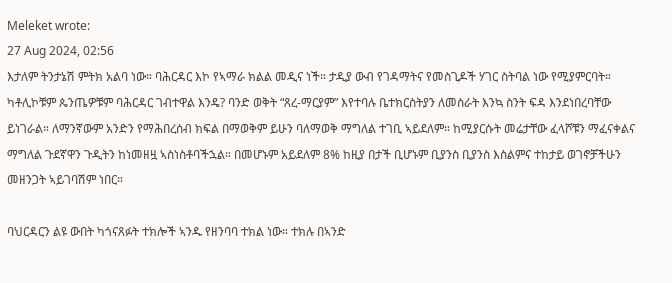Meleket wrote:
27 Aug 2024, 02:56
እታለም ትንታኔሽ ምትክ አልባ ነው። ባሕርዳር እኮ የኣማራ ክልል መዲና ነች። ታዲያ ውብ የገዳማትና የመስጊዶች ሃገር ስትባል ነው የሚያምርባት። ካቶሊኮቹም ጴንጤዎቹም ባሕርዳር ገብተዋል እንዴ? ባንድ ወቅት “ጸረ-ማርያም” እየተባሉ ቤተክርስትያን ለመስራት እንኳ ስንት ፍዳ እንደነበረባቸው ይነገራል። ለማንኛውም አንድን የማሕበረሰብ ክፍል በማወቅም ይሁን ባለማወቅ ማግለል ተገቢ ኣይደለም። ከሚያርሱት መሬታቸው ፈላሾቹን ማፈናቀልና ማግለል ጉደኛዋን ጉዲትን ከነመዘዟ ኣስነስቶባችኋል። በመሆኑም አይደለም 8% ከዚያ በታች ቢሆኑም ቢያንስ ቢያንስ እስልምና ተከታይ ወገኖቻችሁን መዘንጋት ኣይገባሽም ነበር።

ባህርዳርን ልዩ ውበት ካጎናጸፉት ተክሎች ኣንዱ የዘንባባ ተክል ነው። ተክሉ በኣንድ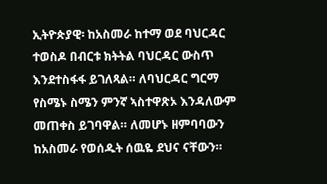ኢትዮጵያዊ፡ ከአስመራ ከተማ ወደ ባህርዳር ተወስዶ በብርቱ ክትትል ባህርዳር ውስጥ እንደተስፋፋ ይገለጻል። ለባህርዳር ግርማ የስሜኑ ስሜን ምንኛ ኣስተዋጽኦ እንዳለውም መጠቀስ ይገባዋል። ለመሆኑ ዘምባባውን ከአስመራ የወሰዱት ሰዉዬ ደህና ናቸውን።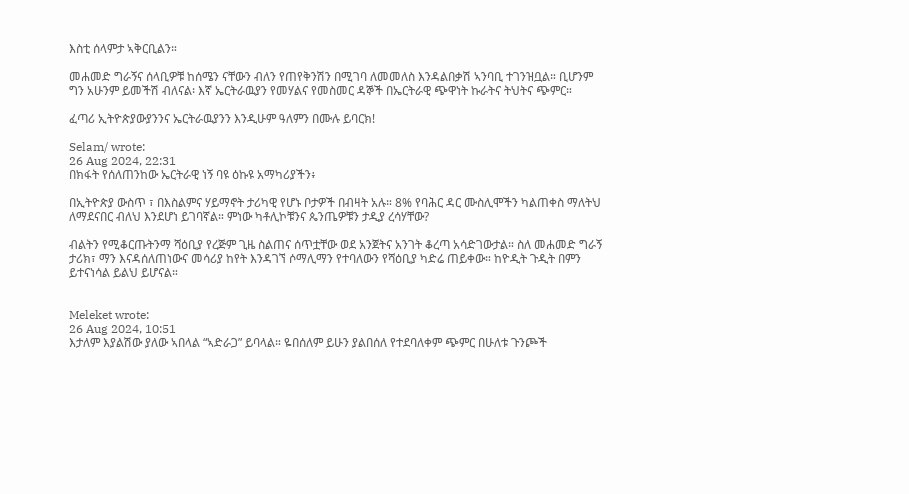እስቲ ሰላምታ ኣቅርቢልን።

መሐመድ ግራኝና ሰላቢዎቹ ከሰሜን ናቸውን ብለን የጠየቅንሽን በሚገባ ለመመለስ እንዳልበቃሽ ኣንባቢ ተገንዝቧል። ቢሆንም ግን አሁንም ይመችሽ ብለናል፡ እኛ ኤርትራዉያን የመሃልና የመስመር ዳኞች በኤርትራዊ ጭዋነት ኩራትና ትህትና ጭምር።

ፈጣሪ ኢትዮጵያውያንንና ኤርትራዉያንን እንዲሁም ዓለምን በሙሉ ይባርክ!

Selam/ wrote:
26 Aug 2024, 22:31
በክፋት የሰለጠንከው ኤርትራዊ ነኝ ባዩ ዕኩዩ አማካሪያችን፥

በኢትዮጵያ ውስጥ ፣ በእስልምና ሃይማኖት ታሪካዊ የሆኑ ቦታዎች በብዛት አሉ። 8% የባሕር ዳር ሙስሊሞችን ካልጠቀስ ማለትህ ለማደናበር ብለህ እንደሆነ ይገባኛል። ምነው ካቶሊኮቹንና ጴንጤዎቹን ታዲያ ረሳሃቸው?

ብልትን የሚቆርጡትንማ ሻዕቢያ የረጅም ጊዜ ስልጠና ሰጥቷቸው ወደ አንጀትና አንገት ቆረጣ አሳድገውታል። ስለ መሐመድ ግራኝ ታሪክ፣ ማን እናዳሰለጠነውና መሳሪያ ከየት እንዳገኘ ሶማሊማን የተባለውን የሻዕቢያ ካድሬ ጠይቀው። ከዮዲት ጉዲት በምን ይተናነሳል ይልህ ይሆናል።


Meleket wrote:
26 Aug 2024, 10:51
እታለም እያልሽው ያለው ኣበላል “ኣድራጋ” ይባላል። ዬበሰለም ይሁን ያልበሰለ የተደባለቀም ጭምር በሁለቱ ጉንጮች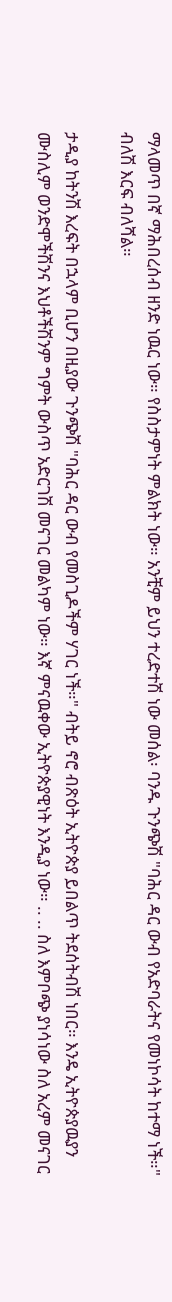ማላመጥ በኛ ማሕበረሰብ ዘንድ ነዉር ነው። የስስታምነት ምልክት ነው። አንቺም ይህን ተረድተሽ ነው መሰል፡ ባንዱ ጉንጭሽ "ባሕር ዳር ውብ የአድባራትና የመነኮሳት ከተማ ነች።" ብለሽ እርፍ ብለሻል።

ታዲያ ከትንሽ እረፍት በኋላም ቢሆን በዚያው ጉንጭሽ "ባሕር ዳር ውብ የመስጊዶችም ሃገር ነች።" ብትይ ኖሮ ብጽዕት ኢትዮጵያ ይበልጥ ትደሰትብሽ ነበር። እንዴ ኢትዮጵያዉያን ሙስሊም ወንድሞችሽንና እህቶችሽንም ግምት ውስጥ አድርገሽ መናገር መልካም ነው። እኛ ምናዉቀው ኢትዮጵያዊነት እንዲያ ነው። .. .. ስለ እምቦጭ ያነሳነው ስለ አረም መናገር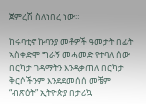ጀምረሽ ስለነበረ ነው።

ከሩባቲኖ ኩባንያ መቶዎች ዓመታት በፊት ኣስቀድሞ ግራኝ መሓመድ የተባለ ሰው በርካታ ገዳማትን እንዳቃጠለ በርካታ ቅርሶችንም እንደደመሰሰ መቼም “ብጽዕት” ኢትዮጵያ በታሪኳ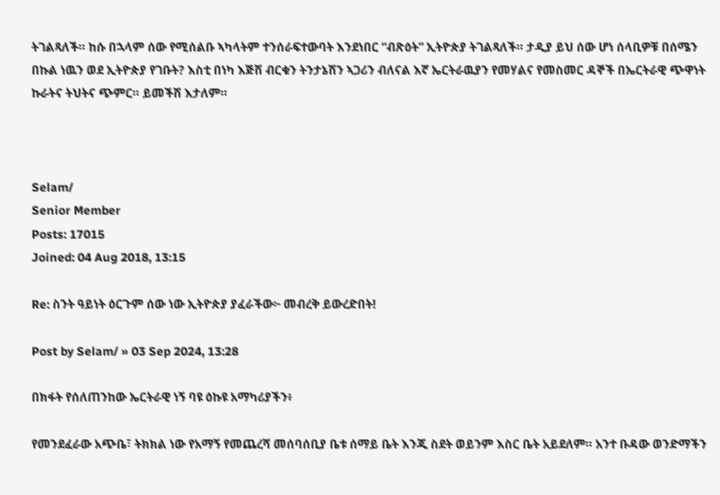ትገልጻለች። ከሱ በኋላም ሰው የሚሰልቡ ኣካላትም ተንሰራፍተውባት እንደነበር “ብጽዕት” ኢትዮጵያ ትገልጻለች። ታዲያ ይህ ሰው ሆነ ሰላቢዎቹ በሰሜን በኩል ነዉን ወደ ኢትዮጵያ የገቡት? እስቲ በነካ እጅሽ ብርቁን ትንታኔሽን ኣጋሪን ብለናል እኛ ኤርትራዉያን የመሃልና የመስመር ዳኞች በኤርትራዊ ጭዋነት ኩራትና ትህትና ጭምር። ይመችሽ እታለም።



Selam/
Senior Member
Posts: 17015
Joined: 04 Aug 2018, 13:15

Re: ስንት ዓይነት ዕርጉም ሰው ነው ኢትዮጵያ ያፈራችው፦ መብረቅ ይውረድበት!

Post by Selam/ » 03 Sep 2024, 13:28

በክፋት የሰለጠንከው ኤርትራዊ ነኝ ባዩ ዕኩዩ አማካሪያችን፥

የመንደፈራው አጭቤ፣ ትክክል ነው የአማኝ የመጨረሻ መሰባሰቢያ ቤቱ ሰማይ ቤት እንጂ ስደት ወይንም እስር ቤት አይደለም። አንተ ቡዳው ወንድማችን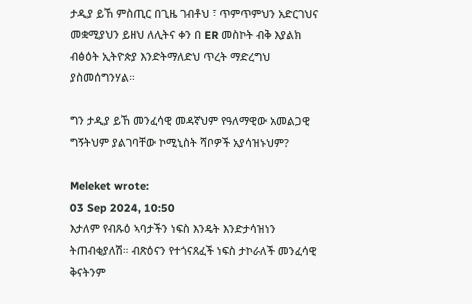ታዲያ ይኸ ምስጢር በጊዜ ገብቶህ ፣ ጥምጥምህን አድርገህና መቋሚያህን ይዘህ ለሊትና ቀን በ ER መስኮት ብቅ እያልክ ብፅዕት ኢትዮጵያ እንድትማለድህ ጥረት ማድረግህ ያስመሰግንሃል።

ግን ታዲያ ይኸ መንፈሳዊ መዳኛህም የዓለማዊው አመልጋዊ ግኝትህም ያልገባቸው ኮሚኒስት ሻቦዎች አያሳዝኑህም?

Meleket wrote:
03 Sep 2024, 10:50
እታለም የብጹዕ ኣባታችን ነፍስ እንዴት እንድታሳዝነን ትጠብቂያለሽ። ብጽዕናን የተጎናጸፈች ነፍስ ታኮራለች መንፈሳዊ ቅናትንም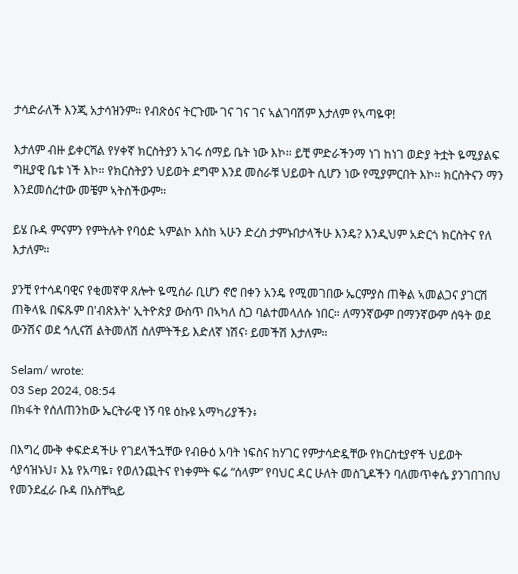ታሳድራለች እንጂ አታሳዝንም። የብጽዕና ትርጉሙ ገና ገና ገና ኣልገባሽም እታለም የኣጣዬዋ!

እታለም ብዙ ይቀርሻል የሃቀኛ ክርስትያን አገሩ ሰማይ ቤት ነው እኮ። ይቺ ምድራችንማ ነገ ከነገ ወድያ ትቷት ዬሚያልፍ ግዚያዊ ቤቱ ነች እኮ። የክርስትያን ህይወት ደግሞ እንደ መስራቹ ህይወት ሲሆን ነው የሚያምርበት እኮ። ክርስትናን ማን እንደመሰረተው መቼም ኣትስችውም።

ይሄ ቡዳ ምናምን የምትሉት የባዕድ ኣምልኮ እስከ ኣሁን ድረስ ታምኑበታላችሁ እንዴ? እንዲህም አድርጎ ክርስትና የለ እታለም።

ያንቺ የተሳዳባዊና የቂመኛዋ ጸሎት ዬሚሰራ ቢሆን ኖሮ በቀን አንዴ የሚመገበው ኤርምያስ ጠቅል ኣመልጋና ያገርሽ ጠቅላዪ በፍጹም በ'ብጽእት' ኢትዮጵያ ውስጥ በኣካለ ስጋ ባልተመላለሱ ነበር። ለማንኛውም በማንኛውም ሰዓት ወደ ውንሽና ወደ ኅሊናሽ ልትመለሽ ስለምትችይ እድለኛ ነሽና፡ ይመችሽ እታለም።

Selam/ wrote:
03 Sep 2024, 08:54
በክፋት የሰለጠንከው ኤርትራዊ ነኝ ባዩ ዕኩዩ አማካሪያችን፥

በእግረ ሙቅ ቀፍድዳችሁ የገደላችኋቸው የብፁዕ አባት ነፍስና ከሃገር የምታሳድዷቸው የክርስቲያኖች ህይወት ሳያሳዝኑህ፣ እኔ የአጣዬ፣ የወለንጪትና የነቀምት ፍሬ “ሰላም” የባህር ዳር ሁለት መስጊዶችን ባለመጥቀሴ ያንገበገበህ የመንደፈራ ቡዳ በአስቸኳይ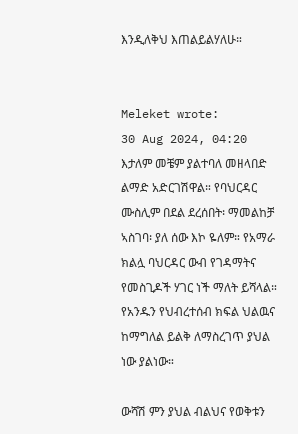እንዲለቅህ እጠልይልሃለሁ።


Meleket wrote:
30 Aug 2024, 04:20
እታለም መቼም ያልተባለ መዘላበድ ልማድ አድርገሽዋል። የባህርዳር ሙስሊም በደል ደረሰበት፡ ማመልከቻ ኣስገባ፡ ያለ ሰው እኮ ዬለም። የአማራ ክልሏ ባህርዳር ውብ የገዳማትና የመስጊዶች ሃገር ነች ማለት ይሻላል። የአንዱን የህብረተሰብ ክፍል ህልዉና ከማግለል ይልቅ ለማስረገጥ ያህል ነው ያልነው።

ውሻሽ ምን ያህል ብልህና የወቅቱን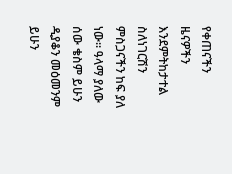የቀጠናችን ዜናዎችን እንደምትከታተል ስለነገርሽን ምስጋናችን ከፍ ያለ ነው። ዓላማ ያለው ሰው ቄስም ይሁን ዲያቆን መዕመንም ይሁን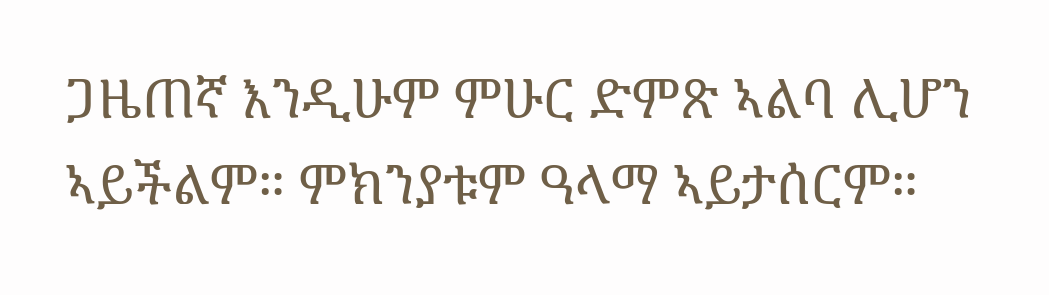ጋዜጠኛ እንዲሁም ምሁር ድምጽ ኣልባ ሊሆን ኣይችልም። ምክንያቱም ዓላማ ኣይታሰርም።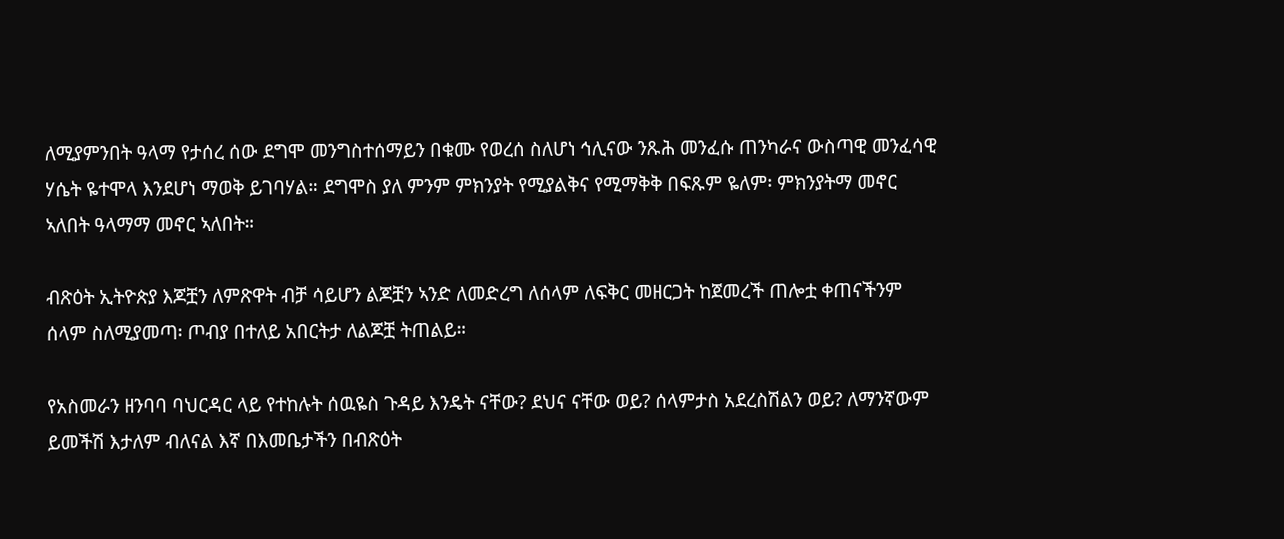ለሚያምንበት ዓላማ የታሰረ ሰው ደግሞ መንግስተሰማይን በቁሙ የወረሰ ስለሆነ ኅሊናው ንጹሕ መንፈሱ ጠንካራና ውስጣዊ መንፈሳዊ ሃሴት ዬተሞላ እንደሆነ ማወቅ ይገባሃል። ደግሞስ ያለ ምንም ምክንያት የሚያልቅና የሚማቅቅ በፍጹም ዬለም፡ ምክንያትማ መኖር ኣለበት ዓላማማ መኖር ኣለበት።

ብጽዕት ኢትዮጵያ እጆቿን ለምጽዋት ብቻ ሳይሆን ልጆቿን ኣንድ ለመድረግ ለሰላም ለፍቅር መዘርጋት ከጀመረች ጠሎቷ ቀጠናችንም ሰላም ስለሚያመጣ፡ ጦብያ በተለይ አበርትታ ለልጆቿ ትጠልይ።

የአስመራን ዘንባባ ባህርዳር ላይ የተከሉት ሰዉዬስ ጉዳይ እንዴት ናቸው? ደህና ናቸው ወይ? ሰላምታስ አደረስሽልን ወይ? ለማንኛውም ይመችሽ እታለም ብለናል እኛ በእመቤታችን በብጽዕት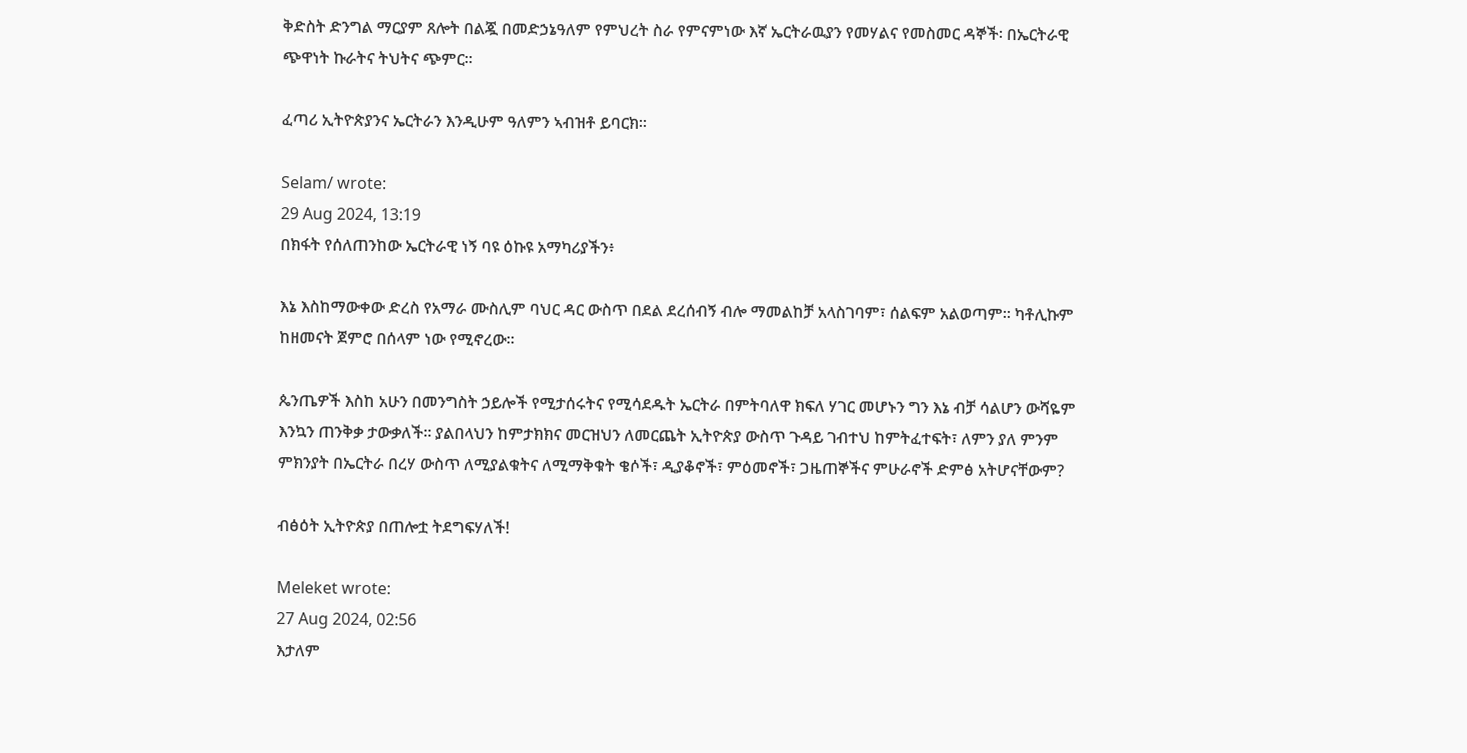ቅድስት ድንግል ማርያም ጸሎት በልጇ በመድኃኔዓለም የምህረት ስራ የምናምነው እኛ ኤርትራዉያን የመሃልና የመስመር ዳኞች፡ በኤርትራዊ ጭዋነት ኩራትና ትህትና ጭምር።

ፈጣሪ ኢትዮጵያንና ኤርትራን እንዲሁም ዓለምን ኣብዝቶ ይባርክ።

Selam/ wrote:
29 Aug 2024, 13:19
በክፋት የሰለጠንከው ኤርትራዊ ነኝ ባዩ ዕኩዩ አማካሪያችን፥

እኔ እስከማውቀው ድረስ የአማራ ሙስሊም ባህር ዳር ውስጥ በደል ደረሰብኝ ብሎ ማመልከቻ አላስገባም፣ ሰልፍም አልወጣም። ካቶሊኩም ከዘመናት ጀምሮ በሰላም ነው የሚኖረው።

ጴንጤዎች እስከ አሁን በመንግስት ኃይሎች የሚታሰሩትና የሚሳደዱት ኤርትራ በምትባለዋ ክፍለ ሃገር መሆኑን ግን እኔ ብቻ ሳልሆን ውሻዬም እንኳን ጠንቅቃ ታውቃለች። ያልበላህን ከምታክክና መርዝህን ለመርጨት ኢትዮጵያ ውስጥ ጉዳይ ገብተህ ከምትፈተፍት፣ ለምን ያለ ምንም ምክንያት በኤርትራ በረሃ ውስጥ ለሚያልቁትና ለሚማቅቁት ቄሶች፣ ዲያቆኖች፣ ምዕመኖች፣ ጋዜጠኞችና ምሁራኖች ድምፅ አትሆናቸውም?

ብፅዕት ኢትዮጵያ በጠሎቷ ትደግፍሃለች!

Meleket wrote:
27 Aug 2024, 02:56
እታለም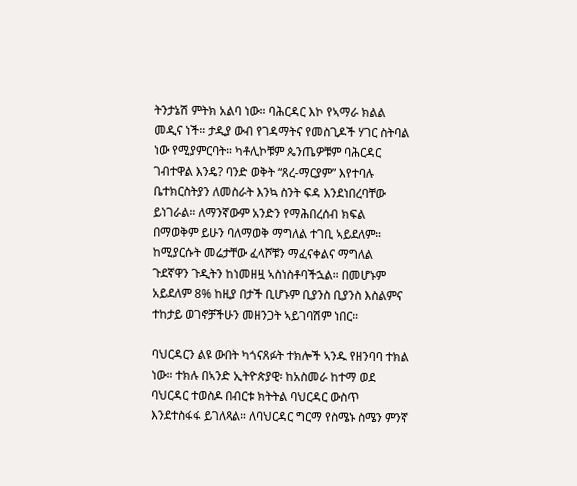ትንታኔሽ ምትክ አልባ ነው። ባሕርዳር እኮ የኣማራ ክልል መዲና ነች። ታዲያ ውብ የገዳማትና የመስጊዶች ሃገር ስትባል ነው የሚያምርባት። ካቶሊኮቹም ጴንጤዎቹም ባሕርዳር ገብተዋል እንዴ? ባንድ ወቅት “ጸረ-ማርያም” እየተባሉ ቤተክርስትያን ለመስራት እንኳ ስንት ፍዳ እንደነበረባቸው ይነገራል። ለማንኛውም አንድን የማሕበረሰብ ክፍል በማወቅም ይሁን ባለማወቅ ማግለል ተገቢ ኣይደለም። ከሚያርሱት መሬታቸው ፈላሾቹን ማፈናቀልና ማግለል ጉደኛዋን ጉዲትን ከነመዘዟ ኣስነስቶባችኋል። በመሆኑም አይደለም 8% ከዚያ በታች ቢሆኑም ቢያንስ ቢያንስ እስልምና ተከታይ ወገኖቻችሁን መዘንጋት ኣይገባሽም ነበር።

ባህርዳርን ልዩ ውበት ካጎናጸፉት ተክሎች ኣንዱ የዘንባባ ተክል ነው። ተክሉ በኣንድ ኢትዮጵያዊ፡ ከአስመራ ከተማ ወደ ባህርዳር ተወስዶ በብርቱ ክትትል ባህርዳር ውስጥ እንደተስፋፋ ይገለጻል። ለባህርዳር ግርማ የስሜኑ ስሜን ምንኛ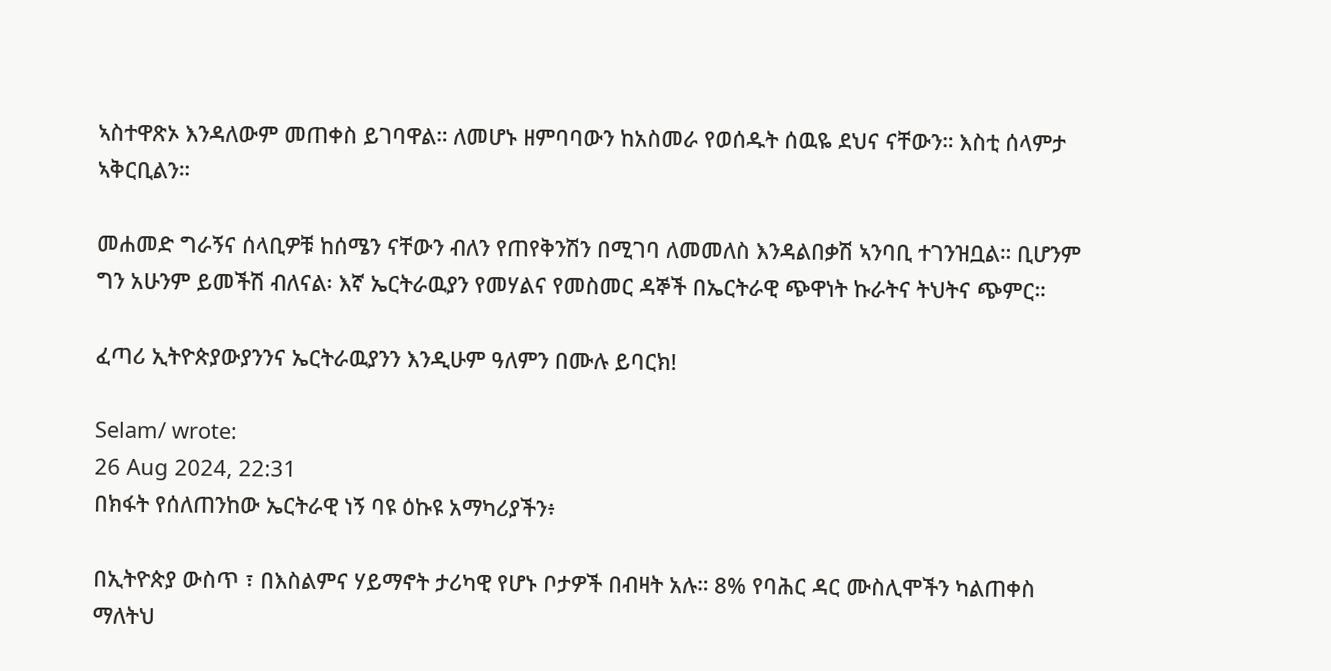ኣስተዋጽኦ እንዳለውም መጠቀስ ይገባዋል። ለመሆኑ ዘምባባውን ከአስመራ የወሰዱት ሰዉዬ ደህና ናቸውን። እስቲ ሰላምታ ኣቅርቢልን።

መሐመድ ግራኝና ሰላቢዎቹ ከሰሜን ናቸውን ብለን የጠየቅንሽን በሚገባ ለመመለስ እንዳልበቃሽ ኣንባቢ ተገንዝቧል። ቢሆንም ግን አሁንም ይመችሽ ብለናል፡ እኛ ኤርትራዉያን የመሃልና የመስመር ዳኞች በኤርትራዊ ጭዋነት ኩራትና ትህትና ጭምር።

ፈጣሪ ኢትዮጵያውያንንና ኤርትራዉያንን እንዲሁም ዓለምን በሙሉ ይባርክ!

Selam/ wrote:
26 Aug 2024, 22:31
በክፋት የሰለጠንከው ኤርትራዊ ነኝ ባዩ ዕኩዩ አማካሪያችን፥

በኢትዮጵያ ውስጥ ፣ በእስልምና ሃይማኖት ታሪካዊ የሆኑ ቦታዎች በብዛት አሉ። 8% የባሕር ዳር ሙስሊሞችን ካልጠቀስ ማለትህ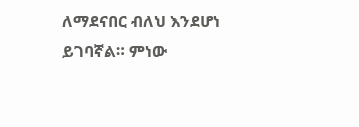ለማደናበር ብለህ እንደሆነ ይገባኛል። ምነው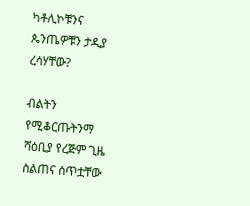ካቶሊኮቹንና ጴንጤዎቹን ታዲያ ረሳሃቸው?

ብልትን የሚቆርጡትንማ ሻዕቢያ የረጅም ጊዜ ስልጠና ሰጥቷቸው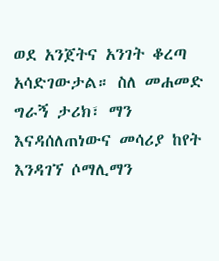ወደ አንጀትና አንገት ቆረጣ አሳድገውታል። ስለ መሐመድ ግራኝ ታሪክ፣ ማን እናዳሰለጠነውና መሳሪያ ከየት እንዳገኘ ሶማሊማን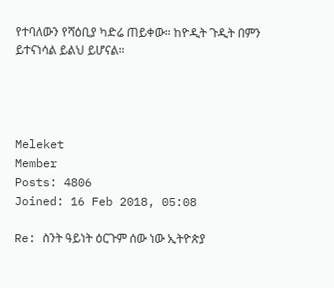የተባለውን የሻዕቢያ ካድሬ ጠይቀው። ከዮዲት ጉዲት በምን ይተናነሳል ይልህ ይሆናል።




Meleket
Member
Posts: 4806
Joined: 16 Feb 2018, 05:08

Re: ስንት ዓይነት ዕርጉም ሰው ነው ኢትዮጵያ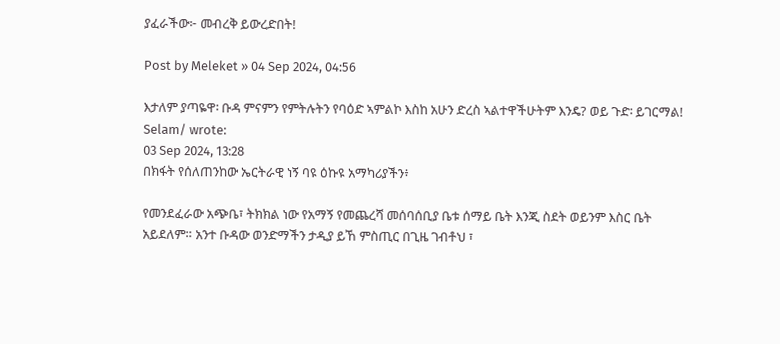ያፈራችው፦ መብረቅ ይውረድበት!

Post by Meleket » 04 Sep 2024, 04:56

እታለም ያጣዬዋ፡ ቡዳ ምናምን የምትሉትን የባዕድ ኣምልኮ እስከ አሁን ድረስ ኣልተዋችሁትም እንዴ? ወይ ጉድ፡ ይገርማል!
Selam/ wrote:
03 Sep 2024, 13:28
በክፋት የሰለጠንከው ኤርትራዊ ነኝ ባዩ ዕኩዩ አማካሪያችን፥

የመንደፈራው አጭቤ፣ ትክክል ነው የአማኝ የመጨረሻ መሰባሰቢያ ቤቱ ሰማይ ቤት እንጂ ስደት ወይንም እስር ቤት አይደለም። አንተ ቡዳው ወንድማችን ታዲያ ይኸ ምስጢር በጊዜ ገብቶህ ፣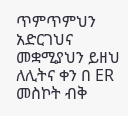ጥምጥምህን አድርገህና መቋሚያህን ይዘህ ለሊትና ቀን በ ER መስኮት ብቅ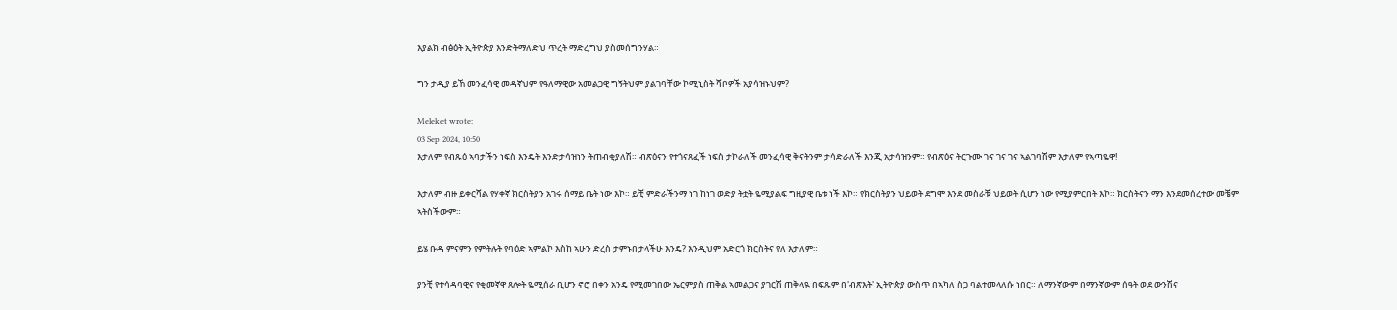እያልክ ብፅዕት ኢትዮጵያ እንድትማለድህ ጥረት ማድረግህ ያስመሰግንሃል።

ግን ታዲያ ይኸ መንፈሳዊ መዳኛህም የዓለማዊው አመልጋዊ ግኝትህም ያልገባቸው ኮሚኒስት ሻቦዎች አያሳዝኑህም?

Meleket wrote:
03 Sep 2024, 10:50
እታለም የብጹዕ ኣባታችን ነፍስ እንዴት እንድታሳዝነን ትጠብቂያለሽ። ብጽዕናን የተጎናጸፈች ነፍስ ታኮራለች መንፈሳዊ ቅናትንም ታሳድራለች እንጂ አታሳዝንም። የብጽዕና ትርጉሙ ገና ገና ገና ኣልገባሽም እታለም የኣጣዬዋ!

እታለም ብዙ ይቀርሻል የሃቀኛ ክርስትያን አገሩ ሰማይ ቤት ነው እኮ። ይቺ ምድራችንማ ነገ ከነገ ወድያ ትቷት ዬሚያልፍ ግዚያዊ ቤቱ ነች እኮ። የክርስትያን ህይወት ደግሞ እንደ መስራቹ ህይወት ሲሆን ነው የሚያምርበት እኮ። ክርስትናን ማን እንደመሰረተው መቼም ኣትስችውም።

ይሄ ቡዳ ምናምን የምትሉት የባዕድ ኣምልኮ እስከ ኣሁን ድረስ ታምኑበታላችሁ እንዴ? እንዲህም አድርጎ ክርስትና የለ እታለም።

ያንቺ የተሳዳባዊና የቂመኛዋ ጸሎት ዬሚሰራ ቢሆን ኖሮ በቀን አንዴ የሚመገበው ኤርምያስ ጠቅል ኣመልጋና ያገርሽ ጠቅላዪ በፍጹም በ'ብጽእት' ኢትዮጵያ ውስጥ በኣካለ ስጋ ባልተመላለሱ ነበር። ለማንኛውም በማንኛውም ሰዓት ወደ ውንሽና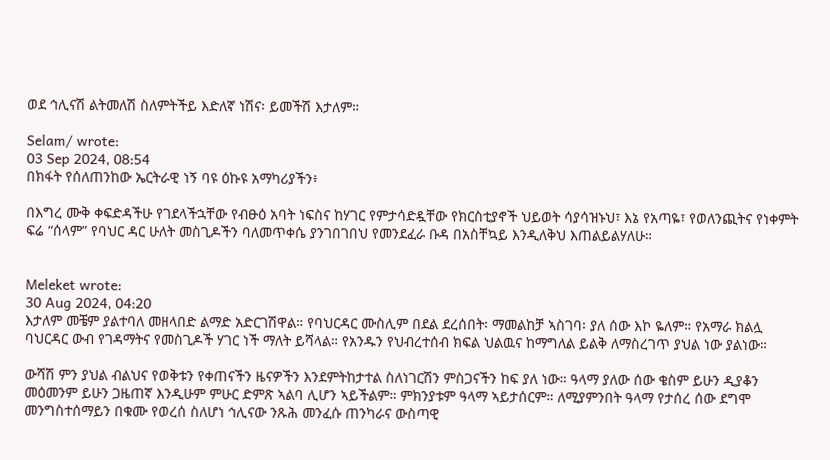ወደ ኅሊናሽ ልትመለሽ ስለምትችይ እድለኛ ነሽና፡ ይመችሽ እታለም።

Selam/ wrote:
03 Sep 2024, 08:54
በክፋት የሰለጠንከው ኤርትራዊ ነኝ ባዩ ዕኩዩ አማካሪያችን፥

በእግረ ሙቅ ቀፍድዳችሁ የገደላችኋቸው የብፁዕ አባት ነፍስና ከሃገር የምታሳድዷቸው የክርስቲያኖች ህይወት ሳያሳዝኑህ፣ እኔ የአጣዬ፣ የወለንጪትና የነቀምት ፍሬ “ሰላም” የባህር ዳር ሁለት መስጊዶችን ባለመጥቀሴ ያንገበገበህ የመንደፈራ ቡዳ በአስቸኳይ እንዲለቅህ እጠልይልሃለሁ።


Meleket wrote:
30 Aug 2024, 04:20
እታለም መቼም ያልተባለ መዘላበድ ልማድ አድርገሽዋል። የባህርዳር ሙስሊም በደል ደረሰበት፡ ማመልከቻ ኣስገባ፡ ያለ ሰው እኮ ዬለም። የአማራ ክልሏ ባህርዳር ውብ የገዳማትና የመስጊዶች ሃገር ነች ማለት ይሻላል። የአንዱን የህብረተሰብ ክፍል ህልዉና ከማግለል ይልቅ ለማስረገጥ ያህል ነው ያልነው።

ውሻሽ ምን ያህል ብልህና የወቅቱን የቀጠናችን ዜናዎችን እንደምትከታተል ስለነገርሽን ምስጋናችን ከፍ ያለ ነው። ዓላማ ያለው ሰው ቄስም ይሁን ዲያቆን መዕመንም ይሁን ጋዜጠኛ እንዲሁም ምሁር ድምጽ ኣልባ ሊሆን ኣይችልም። ምክንያቱም ዓላማ ኣይታሰርም። ለሚያምንበት ዓላማ የታሰረ ሰው ደግሞ መንግስተሰማይን በቁሙ የወረሰ ስለሆነ ኅሊናው ንጹሕ መንፈሱ ጠንካራና ውስጣዊ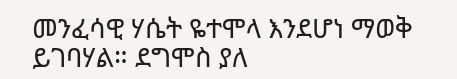መንፈሳዊ ሃሴት ዬተሞላ እንደሆነ ማወቅ ይገባሃል። ደግሞስ ያለ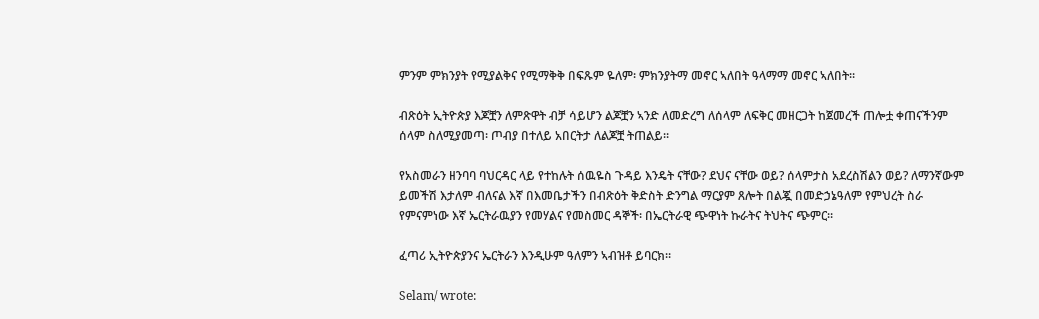ምንም ምክንያት የሚያልቅና የሚማቅቅ በፍጹም ዬለም፡ ምክንያትማ መኖር ኣለበት ዓላማማ መኖር ኣለበት።

ብጽዕት ኢትዮጵያ እጆቿን ለምጽዋት ብቻ ሳይሆን ልጆቿን ኣንድ ለመድረግ ለሰላም ለፍቅር መዘርጋት ከጀመረች ጠሎቷ ቀጠናችንም ሰላም ስለሚያመጣ፡ ጦብያ በተለይ አበርትታ ለልጆቿ ትጠልይ።

የአስመራን ዘንባባ ባህርዳር ላይ የተከሉት ሰዉዬስ ጉዳይ እንዴት ናቸው? ደህና ናቸው ወይ? ሰላምታስ አደረስሽልን ወይ? ለማንኛውም ይመችሽ እታለም ብለናል እኛ በእመቤታችን በብጽዕት ቅድስት ድንግል ማርያም ጸሎት በልጇ በመድኃኔዓለም የምህረት ስራ የምናምነው እኛ ኤርትራዉያን የመሃልና የመስመር ዳኞች፡ በኤርትራዊ ጭዋነት ኩራትና ትህትና ጭምር።

ፈጣሪ ኢትዮጵያንና ኤርትራን እንዲሁም ዓለምን ኣብዝቶ ይባርክ።

Selam/ wrote: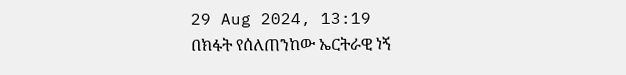29 Aug 2024, 13:19
በክፋት የሰለጠንከው ኤርትራዊ ነኝ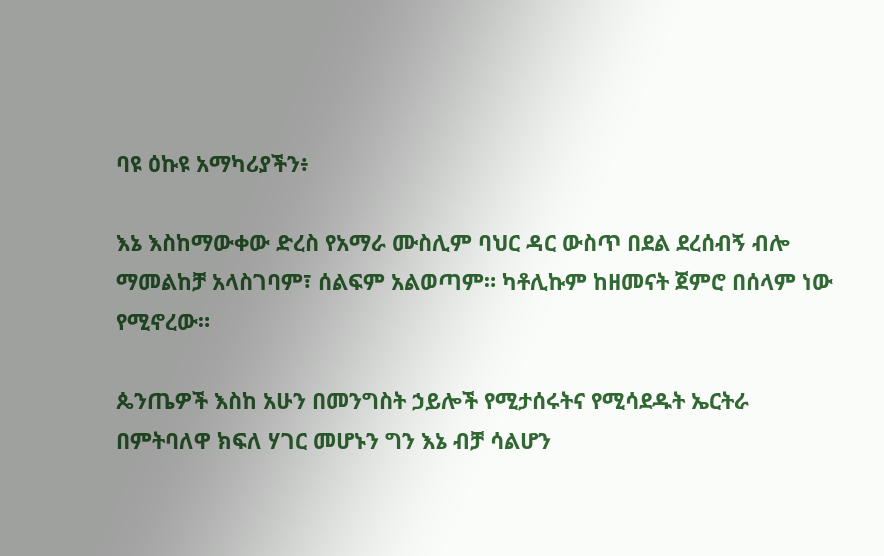ባዩ ዕኩዩ አማካሪያችን፥

እኔ እስከማውቀው ድረስ የአማራ ሙስሊም ባህር ዳር ውስጥ በደል ደረሰብኝ ብሎ ማመልከቻ አላስገባም፣ ሰልፍም አልወጣም። ካቶሊኩም ከዘመናት ጀምሮ በሰላም ነው የሚኖረው።

ጴንጤዎች እስከ አሁን በመንግስት ኃይሎች የሚታሰሩትና የሚሳደዱት ኤርትራ በምትባለዋ ክፍለ ሃገር መሆኑን ግን እኔ ብቻ ሳልሆን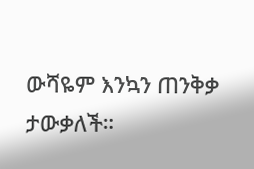ውሻዬም እንኳን ጠንቅቃ ታውቃለች።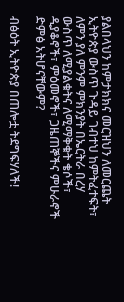ያልበላህን ከምታክክና መርዝህን ለመርጨት ኢትዮጵያ ውስጥ ጉዳይ ገብተህ ከምትፈተፍት፣ ለምን ያለ ምንም ምክንያት በኤርትራ በረሃ ውስጥ ለሚያልቁትና ለሚማቅቁት ቄሶች፣ ዲያቆኖች፣ ምዕመኖች፣ ጋዜጠኞችና ምሁራኖች ድምፅ አትሆናቸውም?

ብፅዕት ኢትዮጵያ በጠሎቷ ትደግፍሃለች!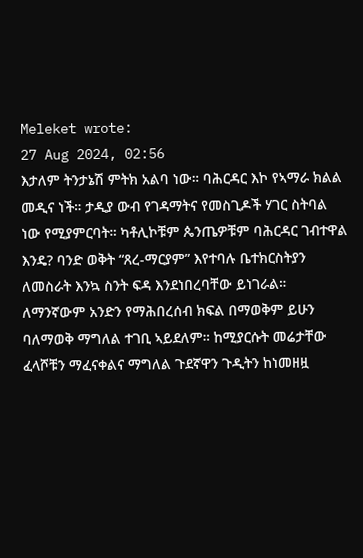Meleket wrote:
27 Aug 2024, 02:56
እታለም ትንታኔሽ ምትክ አልባ ነው። ባሕርዳር እኮ የኣማራ ክልል መዲና ነች። ታዲያ ውብ የገዳማትና የመስጊዶች ሃገር ስትባል ነው የሚያምርባት። ካቶሊኮቹም ጴንጤዎቹም ባሕርዳር ገብተዋል እንዴ? ባንድ ወቅት “ጸረ-ማርያም” እየተባሉ ቤተክርስትያን ለመስራት እንኳ ስንት ፍዳ እንደነበረባቸው ይነገራል። ለማንኛውም አንድን የማሕበረሰብ ክፍል በማወቅም ይሁን ባለማወቅ ማግለል ተገቢ ኣይደለም። ከሚያርሱት መሬታቸው ፈላሾቹን ማፈናቀልና ማግለል ጉደኛዋን ጉዲትን ከነመዘዟ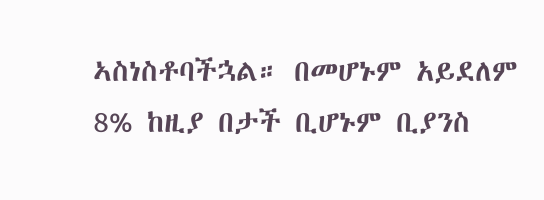ኣስነስቶባችኋል። በመሆኑም አይደለም 8% ከዚያ በታች ቢሆኑም ቢያንስ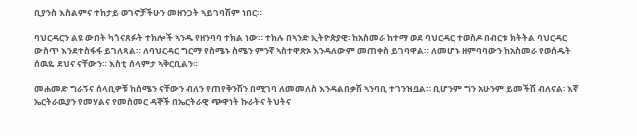ቢያንስ እስልምና ተከታይ ወገኖቻችሁን መዘንጋት ኣይገባሽም ነበር።

ባህርዳርን ልዩ ውበት ካጎናጸፉት ተክሎች ኣንዱ የዘንባባ ተክል ነው። ተክሉ በኣንድ ኢትዮጵያዊ፡ ከአስመራ ከተማ ወደ ባህርዳር ተወስዶ በብርቱ ክትትል ባህርዳር ውስጥ እንደተስፋፋ ይገለጻል። ለባህርዳር ግርማ የስሜኑ ስሜን ምንኛ ኣስተዋጽኦ እንዳለውም መጠቀስ ይገባዋል። ለመሆኑ ዘምባባውን ከአስመራ የወሰዱት ሰዉዬ ደህና ናቸውን። እስቲ ሰላምታ ኣቅርቢልን።

መሐመድ ግራኝና ሰላቢዎቹ ከሰሜን ናቸውን ብለን የጠየቅንሽን በሚገባ ለመመለስ እንዳልበቃሽ ኣንባቢ ተገንዝቧል። ቢሆንም ግን አሁንም ይመችሽ ብለናል፡ እኛ ኤርትራዉያን የመሃልና የመስመር ዳኞች በኤርትራዊ ጭዋነት ኩራትና ትህትና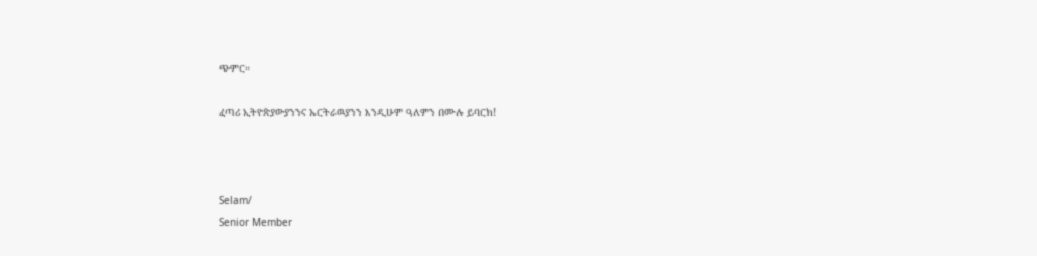ጭምር።

ፈጣሪ ኢትዮጵያውያንንና ኤርትራዉያንን እንዲሁም ዓለምን በሙሉ ይባርክ!



Selam/
Senior Member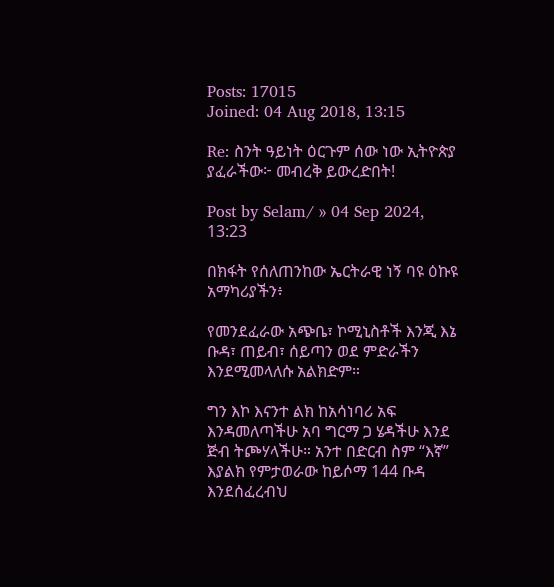Posts: 17015
Joined: 04 Aug 2018, 13:15

Re: ስንት ዓይነት ዕርጉም ሰው ነው ኢትዮጵያ ያፈራችው፦ መብረቅ ይውረድበት!

Post by Selam/ » 04 Sep 2024, 13:23

በክፋት የሰለጠንከው ኤርትራዊ ነኝ ባዩ ዕኩዩ አማካሪያችን፥

የመንደፈራው አጭቤ፣ ኮሚኒስቶች እንጂ እኔ ቡዳ፣ ጠይብ፣ ሰይጣን ወደ ምድራችን እንደሚመላለሱ አልክድም።

ግን እኮ እናንተ ልክ ከአሳነባሪ አፍ እንዳመለጣችሁ አባ ግርማ ጋ ሄዳችሁ እንደ ጅብ ትጮሃላችሁ። አንተ በድርብ ስም “እኛ” እያልክ የምታወራው ከይሶማ 144 ቡዳ እንደሰፈረብህ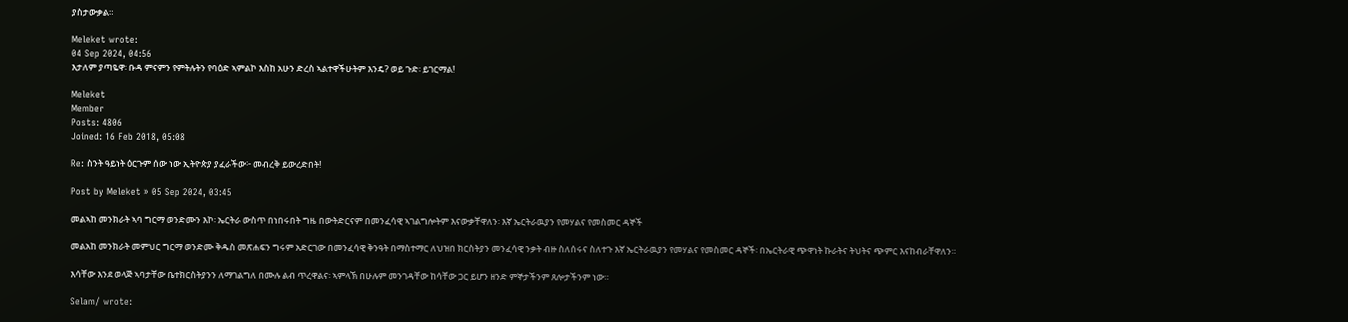ያስታውቃል።

Meleket wrote:
04 Sep 2024, 04:56
እታለም ያጣዬዋ፡ ቡዳ ምናምን የምትሉትን የባዕድ ኣምልኮ እስከ አሁን ድረስ ኣልተዋችሁትም እንዴ? ወይ ጉድ፡ ይገርማል!

Meleket
Member
Posts: 4806
Joined: 16 Feb 2018, 05:08

Re: ስንት ዓይነት ዕርጉም ሰው ነው ኢትዮጵያ ያፈራችው፦ መብረቅ ይውረድበት!

Post by Meleket » 05 Sep 2024, 03:45

መልኣከ መንክራት ኣባ ግርማ ወንድሙን እኮ፡ ኤርትራ ውስጥ በነበሩበት ግዜ በውትድርናም በመንፈሳዊ ኣገልግሎትም እናውቃቸዋለን፡ እኛ ኤርትራዉያን የመሃልና የመስመር ዳኞች

መልአከ መንክራት መምህር ግርማ ወንድሙ ቅዱስ መጽሐፍን ግሩም አድርገው በመንፈሳዊ ቅንዓት በማስተማር ለህዝበ ክርስትያን መንፈሳዊ ንቃት ብዙ ስለሰሩና ስለተጉ እኛ ኤርትራዉያን የመሃልና የመስመር ዳኞች፡ በኤርትራዊ ጭዋነት ኩራትና ትህትና ጭምር እናከብራቸዋለን።

እሳቸው እንደ ወላጅ ኣባታቸው ቤተክርስትያንን ለማገልግለ በሙሉ ልብ ጥረዋልና፡ ኣምላኽ በሁሉም መንገዳቸው ከሳቸው ጋር ይሆን ዘንድ ምኞታችንም ጸሎታችንም ነው።

Selam/ wrote: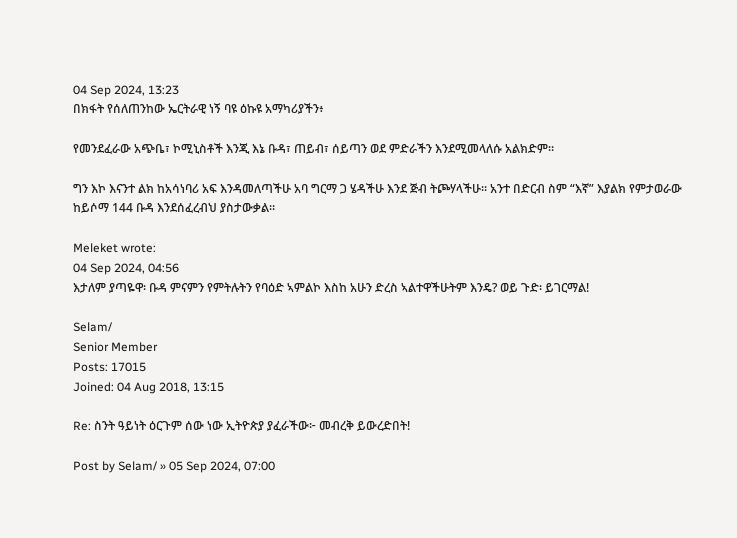04 Sep 2024, 13:23
በክፋት የሰለጠንከው ኤርትራዊ ነኝ ባዩ ዕኩዩ አማካሪያችን፥

የመንደፈራው አጭቤ፣ ኮሚኒስቶች እንጂ እኔ ቡዳ፣ ጠይብ፣ ሰይጣን ወደ ምድራችን እንደሚመላለሱ አልክድም።

ግን እኮ እናንተ ልክ ከአሳነባሪ አፍ እንዳመለጣችሁ አባ ግርማ ጋ ሄዳችሁ እንደ ጅብ ትጮሃላችሁ። አንተ በድርብ ስም “እኛ” እያልክ የምታወራው ከይሶማ 144 ቡዳ እንደሰፈረብህ ያስታውቃል።

Meleket wrote:
04 Sep 2024, 04:56
እታለም ያጣዬዋ፡ ቡዳ ምናምን የምትሉትን የባዕድ ኣምልኮ እስከ አሁን ድረስ ኣልተዋችሁትም እንዴ? ወይ ጉድ፡ ይገርማል!

Selam/
Senior Member
Posts: 17015
Joined: 04 Aug 2018, 13:15

Re: ስንት ዓይነት ዕርጉም ሰው ነው ኢትዮጵያ ያፈራችው፦ መብረቅ ይውረድበት!

Post by Selam/ » 05 Sep 2024, 07:00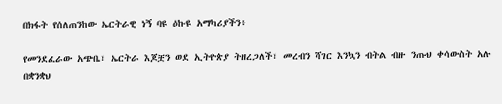በክፋት የሰለጠንከው ኤርትራዊ ነኝ ባዩ ዕኩዩ አማካሪያችን፥

የመንደፈራው አጭቤ፣ ኤርትራ እጆቿን ወደ ኢትዮጵያ ትዘረጋለች፣ መረብን ሻገር እንኳን ብትል ብዙ ንጡህ ቀሳውስት አሉ በቋንቋህ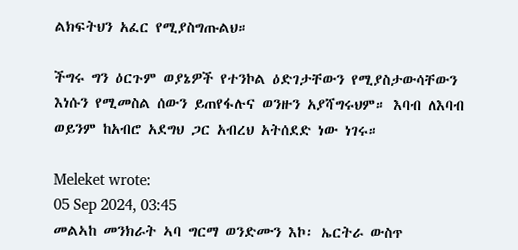ልክፍትህን አፈር የሚያስግጡልህ።

ችግሩ ግን ዕርጉም ወያኔዎች የተንኮል ዕድገታቸውን የሚያስታውሳቸውን እነሱን የሚመስል ሰውን ይጠየፋሉና ወንዙን አያሻግሩህም። እባብ ለእባብ ወይንም ከአብሮ አደግህ ጋር አብረህ አትሰደድ ነው ነገሩ።

Meleket wrote:
05 Sep 2024, 03:45
መልኣከ መንክራት ኣባ ግርማ ወንድሙን እኮ፡ ኤርትራ ውስጥ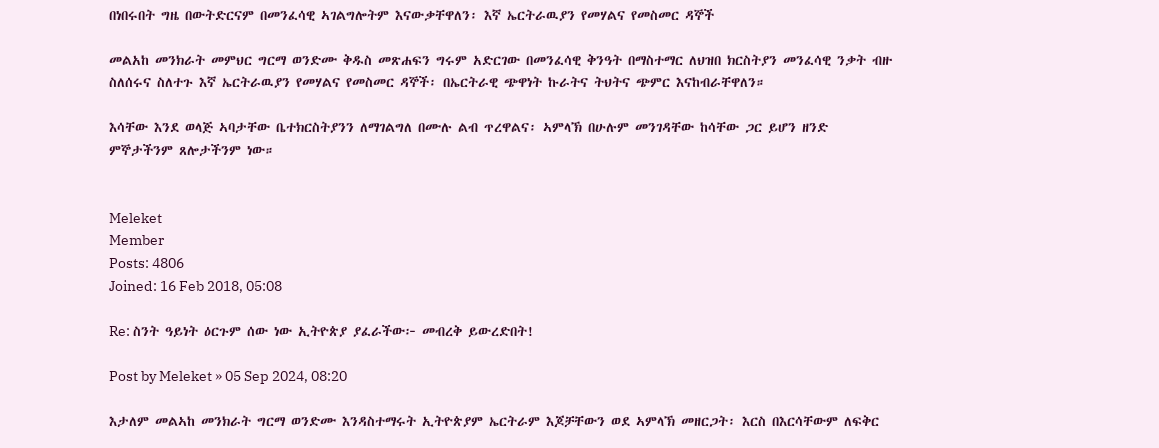በነበሩበት ግዜ በውትድርናም በመንፈሳዊ ኣገልግሎትም እናውቃቸዋለን፡ እኛ ኤርትራዉያን የመሃልና የመስመር ዳኞች

መልአከ መንክራት መምህር ግርማ ወንድሙ ቅዱስ መጽሐፍን ግሩም አድርገው በመንፈሳዊ ቅንዓት በማስተማር ለህዝበ ክርስትያን መንፈሳዊ ንቃት ብዙ ስለሰሩና ስለተጉ እኛ ኤርትራዉያን የመሃልና የመስመር ዳኞች፡ በኤርትራዊ ጭዋነት ኩራትና ትህትና ጭምር እናከብራቸዋለን።

እሳቸው እንደ ወላጅ ኣባታቸው ቤተክርስትያንን ለማገልግለ በሙሉ ልብ ጥረዋልና፡ ኣምላኽ በሁሉም መንገዳቸው ከሳቸው ጋር ይሆን ዘንድ ምኞታችንም ጸሎታችንም ነው።


Meleket
Member
Posts: 4806
Joined: 16 Feb 2018, 05:08

Re: ስንት ዓይነት ዕርጉም ሰው ነው ኢትዮጵያ ያፈራችው፦ መብረቅ ይውረድበት!

Post by Meleket » 05 Sep 2024, 08:20

እታለም መልኣከ መንክራት ግርማ ወንድሙ እንዳስተማሩት ኢትዮጵያም ኤርትራም እጆቻቸውን ወደ ኣምላኽ መዘርጋት፡ እርስ በእርሳቸውም ለፍቅር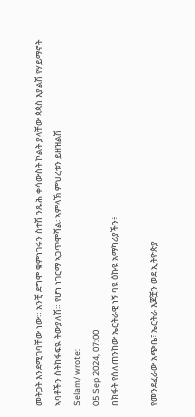መትጋት እንደሚገባቸው ነው። አንቺ ደግሞ ቁምነገሩን ስተሽ ንጹሕ ቀሳውስት ኮልት ያላቸው ጳጳስ እያልሽ የሃይማኖት ኣባቶችን ስትከፋፍዪ ትውያለሽ። የሆነ ነገርማ ኣጋጥሞሻል፡ ኣምላኽ ምህረቱን ይዘዝልሽ
Selam/ wrote:
05 Sep 2024, 07:00
በክፋት የሰለጠንከው ኤርትራዊ ነኝ ባዩ ዕኩዩ አማካሪያችን፥

የመንደፈራው አጭቤ፣ ኤርትራ እጆቿን ወደ ኢትዮጵያ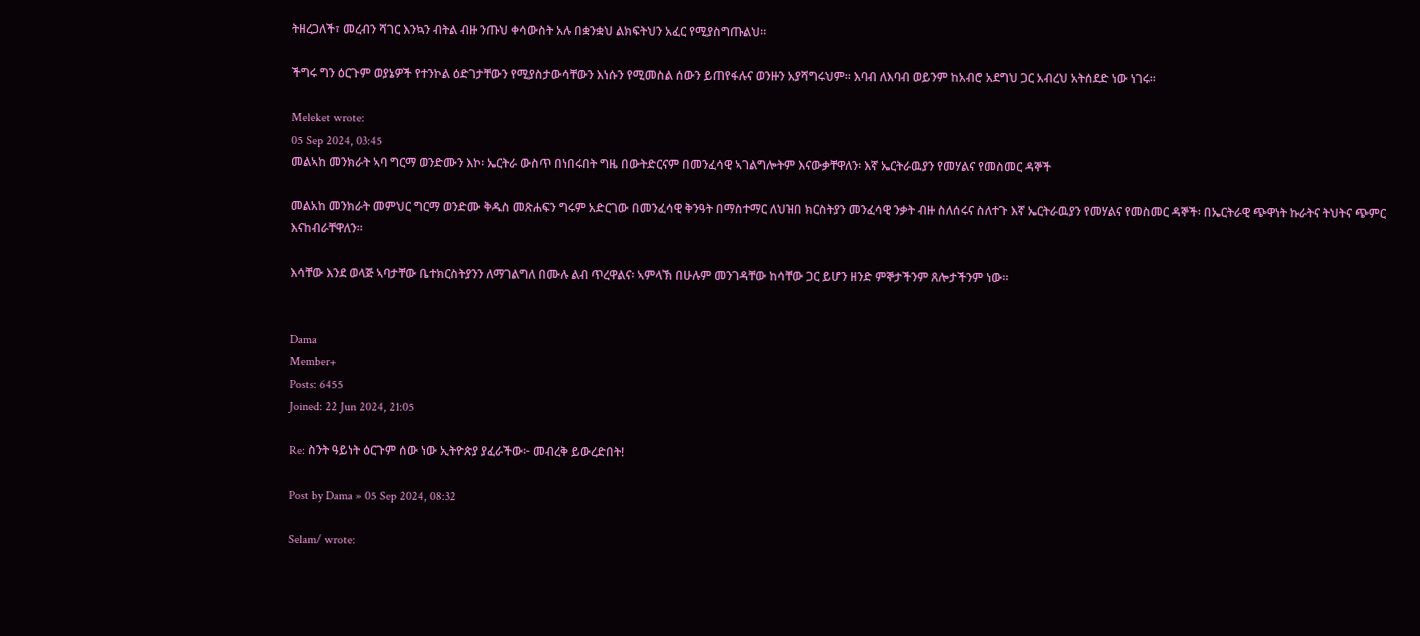ትዘረጋለች፣ መረብን ሻገር እንኳን ብትል ብዙ ንጡህ ቀሳውስት አሉ በቋንቋህ ልክፍትህን አፈር የሚያስግጡልህ።

ችግሩ ግን ዕርጉም ወያኔዎች የተንኮል ዕድገታቸውን የሚያስታውሳቸውን እነሱን የሚመስል ሰውን ይጠየፋሉና ወንዙን አያሻግሩህም። እባብ ለእባብ ወይንም ከአብሮ አደግህ ጋር አብረህ አትሰደድ ነው ነገሩ።

Meleket wrote:
05 Sep 2024, 03:45
መልኣከ መንክራት ኣባ ግርማ ወንድሙን እኮ፡ ኤርትራ ውስጥ በነበሩበት ግዜ በውትድርናም በመንፈሳዊ ኣገልግሎትም እናውቃቸዋለን፡ እኛ ኤርትራዉያን የመሃልና የመስመር ዳኞች

መልአከ መንክራት መምህር ግርማ ወንድሙ ቅዱስ መጽሐፍን ግሩም አድርገው በመንፈሳዊ ቅንዓት በማስተማር ለህዝበ ክርስትያን መንፈሳዊ ንቃት ብዙ ስለሰሩና ስለተጉ እኛ ኤርትራዉያን የመሃልና የመስመር ዳኞች፡ በኤርትራዊ ጭዋነት ኩራትና ትህትና ጭምር እናከብራቸዋለን።

እሳቸው እንደ ወላጅ ኣባታቸው ቤተክርስትያንን ለማገልግለ በሙሉ ልብ ጥረዋልና፡ ኣምላኽ በሁሉም መንገዳቸው ከሳቸው ጋር ይሆን ዘንድ ምኞታችንም ጸሎታችንም ነው።


Dama
Member+
Posts: 6455
Joined: 22 Jun 2024, 21:05

Re: ስንት ዓይነት ዕርጉም ሰው ነው ኢትዮጵያ ያፈራችው፦ መብረቅ ይውረድበት!

Post by Dama » 05 Sep 2024, 08:32

Selam/ wrote: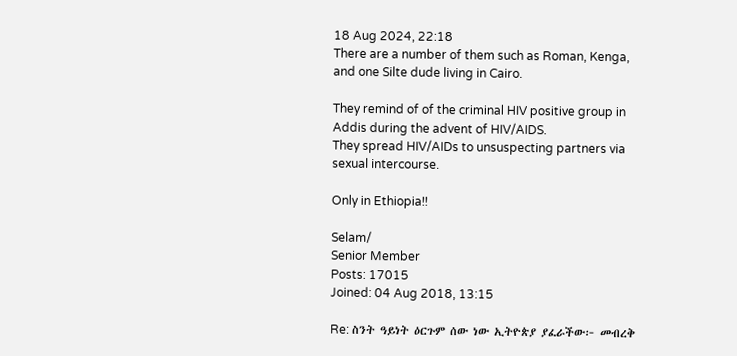18 Aug 2024, 22:18
There are a number of them such as Roman, Kenga, and one Silte dude living in Cairo.

They remind of of the criminal HIV positive group in Addis during the advent of HIV/AIDS.
They spread HIV/AIDs to unsuspecting partners via sexual intercourse.

Only in Ethiopia!!

Selam/
Senior Member
Posts: 17015
Joined: 04 Aug 2018, 13:15

Re: ስንት ዓይነት ዕርጉም ሰው ነው ኢትዮጵያ ያፈራችው፦ መብረቅ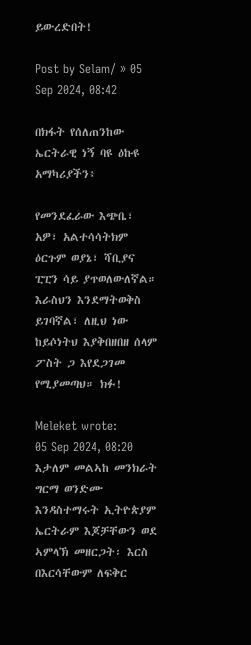ይውረድበት!

Post by Selam/ » 05 Sep 2024, 08:42

በክፋት የሰለጠንከው ኤርትራዊ ነኝ ባዩ ዕኩዩ አማካሪያችን፥

የመንደፈራው እጭቤ፣ አዎ፣ አልተሳሳትክም ዕርጉም ወያኔ፣ ሻቢያና ፒፒን ሳይ ያጥወለውለኛል። እራስህን እንደማትወቅስ ይገባኛል፣ ለዚህ ነው ከይሶነትህ እያቅበዘበዘ ሰላም ፖስት ጋ እየደጋገመ የሚያመጣህ። ክፉ!

Meleket wrote:
05 Sep 2024, 08:20
እታለም መልኣከ መንክራት ግርማ ወንድሙ እንዳስተማሩት ኢትዮጵያም ኤርትራም እጆቻቸውን ወደ ኣምላኽ መዘርጋት፡ እርስ በእርሳቸውም ለፍቅር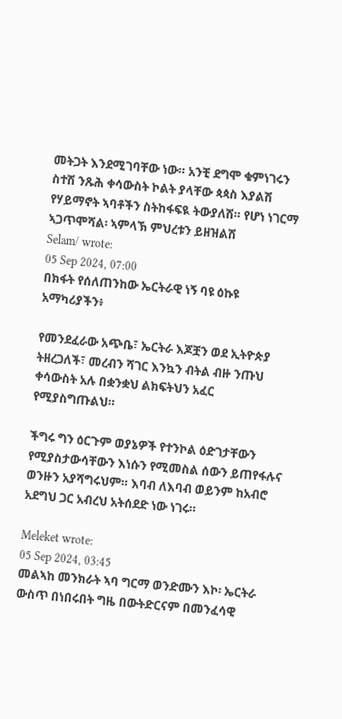መትጋት እንደሚገባቸው ነው። አንቺ ደግሞ ቁምነገሩን ስተሽ ንጹሕ ቀሳውስት ኮልት ያላቸው ጳጳስ እያልሽ የሃይማኖት ኣባቶችን ስትከፋፍዪ ትውያለሽ። የሆነ ነገርማ ኣጋጥሞሻል፡ ኣምላኽ ምህረቱን ይዘዝልሽ
Selam/ wrote:
05 Sep 2024, 07:00
በክፋት የሰለጠንከው ኤርትራዊ ነኝ ባዩ ዕኩዩ አማካሪያችን፥

የመንደፈራው አጭቤ፣ ኤርትራ እጆቿን ወደ ኢትዮጵያ ትዘረጋለች፣ መረብን ሻገር እንኳን ብትል ብዙ ንጡህ ቀሳውስት አሉ በቋንቋህ ልክፍትህን አፈር የሚያስግጡልህ።

ችግሩ ግን ዕርጉም ወያኔዎች የተንኮል ዕድገታቸውን የሚያስታውሳቸውን እነሱን የሚመስል ሰውን ይጠየፋሉና ወንዙን አያሻግሩህም። እባብ ለእባብ ወይንም ከአብሮ አደግህ ጋር አብረህ አትሰደድ ነው ነገሩ።

Meleket wrote:
05 Sep 2024, 03:45
መልኣከ መንክራት ኣባ ግርማ ወንድሙን እኮ፡ ኤርትራ ውስጥ በነበሩበት ግዜ በውትድርናም በመንፈሳዊ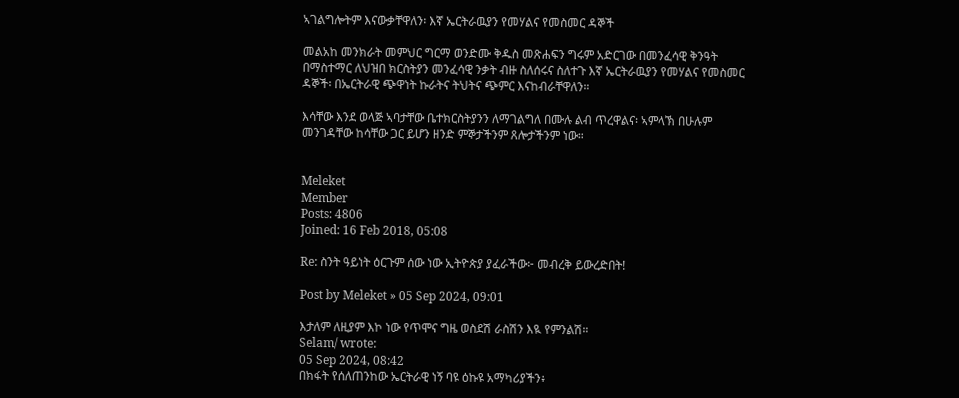ኣገልግሎትም እናውቃቸዋለን፡ እኛ ኤርትራዉያን የመሃልና የመስመር ዳኞች

መልአከ መንክራት መምህር ግርማ ወንድሙ ቅዱስ መጽሐፍን ግሩም አድርገው በመንፈሳዊ ቅንዓት በማስተማር ለህዝበ ክርስትያን መንፈሳዊ ንቃት ብዙ ስለሰሩና ስለተጉ እኛ ኤርትራዉያን የመሃልና የመስመር ዳኞች፡ በኤርትራዊ ጭዋነት ኩራትና ትህትና ጭምር እናከብራቸዋለን።

እሳቸው እንደ ወላጅ ኣባታቸው ቤተክርስትያንን ለማገልግለ በሙሉ ልብ ጥረዋልና፡ ኣምላኽ በሁሉም መንገዳቸው ከሳቸው ጋር ይሆን ዘንድ ምኞታችንም ጸሎታችንም ነው።


Meleket
Member
Posts: 4806
Joined: 16 Feb 2018, 05:08

Re: ስንት ዓይነት ዕርጉም ሰው ነው ኢትዮጵያ ያፈራችው፦ መብረቅ ይውረድበት!

Post by Meleket » 05 Sep 2024, 09:01

እታለም ለዚያም እኮ ነው የጥሞና ግዜ ወስደሽ ራስሽን እዪ የምንልሽ።
Selam/ wrote:
05 Sep 2024, 08:42
በክፋት የሰለጠንከው ኤርትራዊ ነኝ ባዩ ዕኩዩ አማካሪያችን፥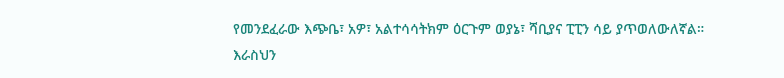የመንደፈራው እጭቤ፣ አዎ፣ አልተሳሳትክም ዕርጉም ወያኔ፣ ሻቢያና ፒፒን ሳይ ያጥወለውለኛል። እራስህን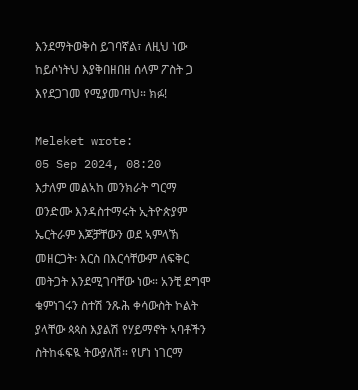እንደማትወቅስ ይገባኛል፣ ለዚህ ነው ከይሶነትህ እያቅበዘበዘ ሰላም ፖስት ጋ እየደጋገመ የሚያመጣህ። ክፉ!

Meleket wrote:
05 Sep 2024, 08:20
እታለም መልኣከ መንክራት ግርማ ወንድሙ እንዳስተማሩት ኢትዮጵያም ኤርትራም እጆቻቸውን ወደ ኣምላኽ መዘርጋት፡ እርስ በእርሳቸውም ለፍቅር መትጋት እንደሚገባቸው ነው። አንቺ ደግሞ ቁምነገሩን ስተሽ ንጹሕ ቀሳውስት ኮልት ያላቸው ጳጳስ እያልሽ የሃይማኖት ኣባቶችን ስትከፋፍዪ ትውያለሽ። የሆነ ነገርማ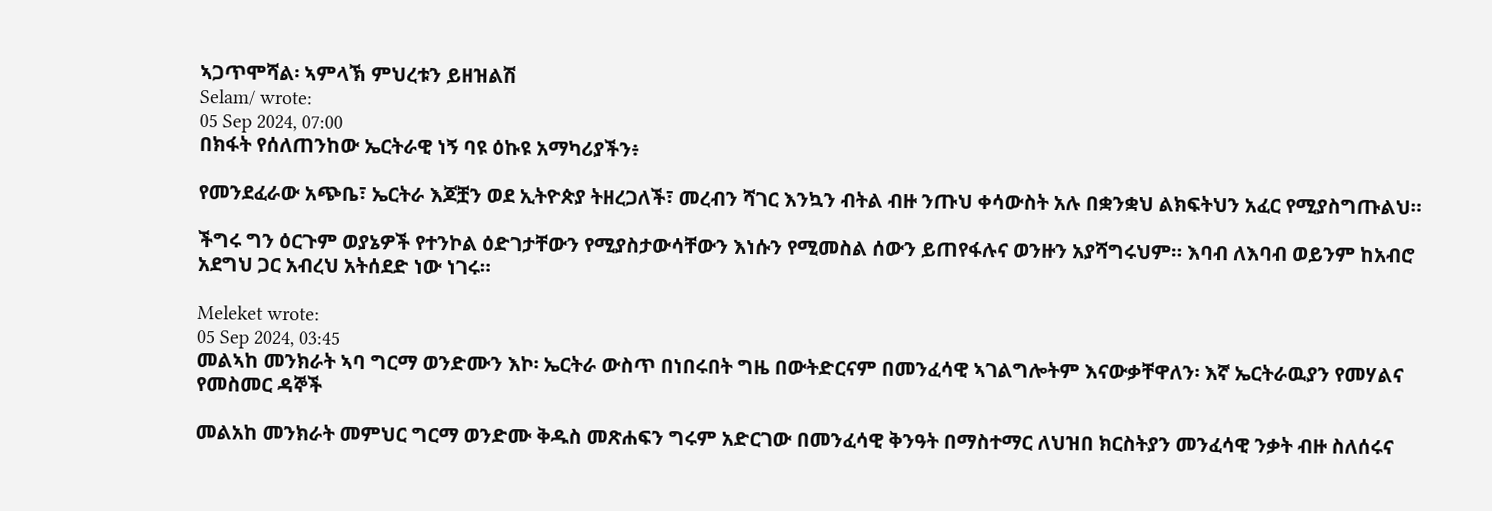ኣጋጥሞሻል፡ ኣምላኽ ምህረቱን ይዘዝልሽ
Selam/ wrote:
05 Sep 2024, 07:00
በክፋት የሰለጠንከው ኤርትራዊ ነኝ ባዩ ዕኩዩ አማካሪያችን፥

የመንደፈራው አጭቤ፣ ኤርትራ እጆቿን ወደ ኢትዮጵያ ትዘረጋለች፣ መረብን ሻገር እንኳን ብትል ብዙ ንጡህ ቀሳውስት አሉ በቋንቋህ ልክፍትህን አፈር የሚያስግጡልህ።

ችግሩ ግን ዕርጉም ወያኔዎች የተንኮል ዕድገታቸውን የሚያስታውሳቸውን እነሱን የሚመስል ሰውን ይጠየፋሉና ወንዙን አያሻግሩህም። እባብ ለእባብ ወይንም ከአብሮ አደግህ ጋር አብረህ አትሰደድ ነው ነገሩ።

Meleket wrote:
05 Sep 2024, 03:45
መልኣከ መንክራት ኣባ ግርማ ወንድሙን እኮ፡ ኤርትራ ውስጥ በነበሩበት ግዜ በውትድርናም በመንፈሳዊ ኣገልግሎትም እናውቃቸዋለን፡ እኛ ኤርትራዉያን የመሃልና የመስመር ዳኞች

መልአከ መንክራት መምህር ግርማ ወንድሙ ቅዱስ መጽሐፍን ግሩም አድርገው በመንፈሳዊ ቅንዓት በማስተማር ለህዝበ ክርስትያን መንፈሳዊ ንቃት ብዙ ስለሰሩና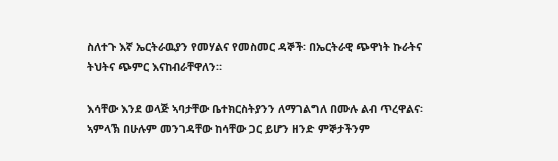ስለተጉ እኛ ኤርትራዉያን የመሃልና የመስመር ዳኞች፡ በኤርትራዊ ጭዋነት ኩራትና ትህትና ጭምር እናከብራቸዋለን።

እሳቸው እንደ ወላጅ ኣባታቸው ቤተክርስትያንን ለማገልግለ በሙሉ ልብ ጥረዋልና፡ ኣምላኽ በሁሉም መንገዳቸው ከሳቸው ጋር ይሆን ዘንድ ምኞታችንም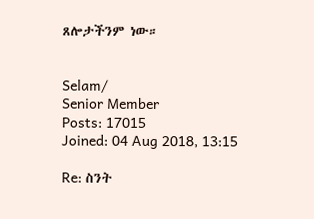ጸሎታችንም ነው።


Selam/
Senior Member
Posts: 17015
Joined: 04 Aug 2018, 13:15

Re: ስንት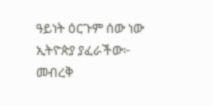ዓይነት ዕርጉም ሰው ነው ኢትዮጵያ ያፈራችው፦ መብረቅ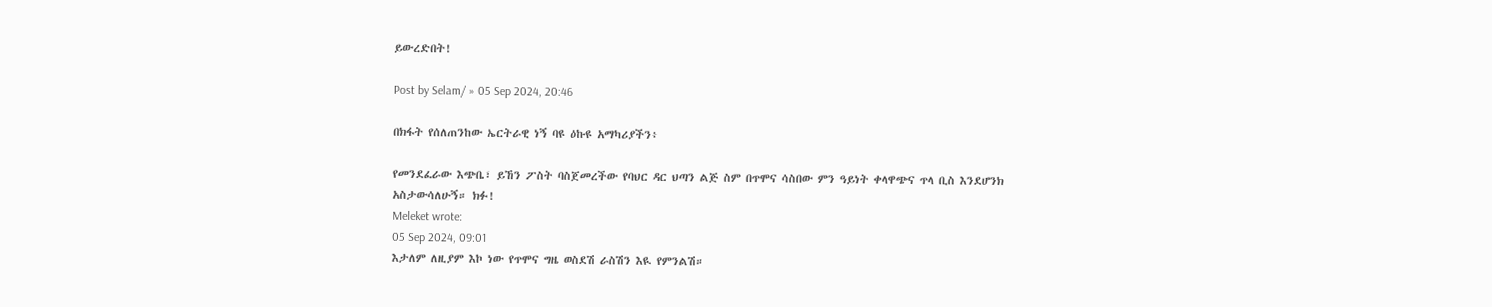ይውረድበት!

Post by Selam/ » 05 Sep 2024, 20:46

በክፋት የሰለጠንከው ኤርትራዊ ነኝ ባዩ ዕኩዩ አማካሪያችን፥

የመንደፈራው እጭቤ፣ ይኸን ፖስት ባስጀመረችው የባህር ዳር ህጣን ልጅ ስም በጥሞና ሳስበው ምን ዓይነት ቀላዋጭና ጥላ ቢስ እንደሆንክ አስታውሳለሁኝ። ክፉ!
Meleket wrote:
05 Sep 2024, 09:01
እታለም ለዚያም እኮ ነው የጥሞና ግዜ ወስደሽ ራስሽን እዪ የምንልሽ።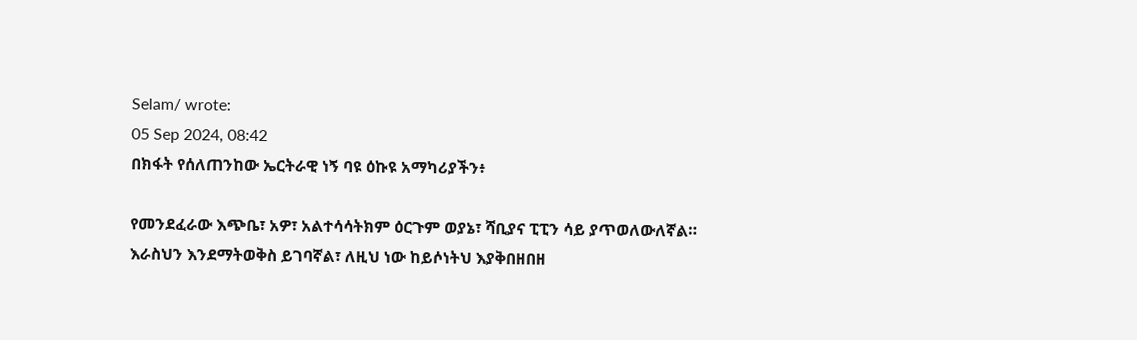Selam/ wrote:
05 Sep 2024, 08:42
በክፋት የሰለጠንከው ኤርትራዊ ነኝ ባዩ ዕኩዩ አማካሪያችን፥

የመንደፈራው እጭቤ፣ አዎ፣ አልተሳሳትክም ዕርጉም ወያኔ፣ ሻቢያና ፒፒን ሳይ ያጥወለውለኛል። እራስህን እንደማትወቅስ ይገባኛል፣ ለዚህ ነው ከይሶነትህ እያቅበዘበዘ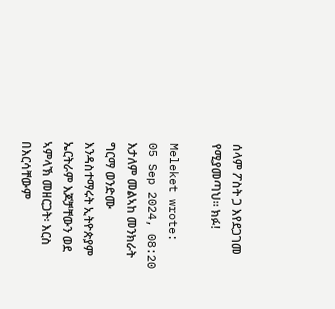ሰላም ፖስት ጋ እየደጋገመ የሚያመጣህ። ክፉ!

Meleket wrote:
05 Sep 2024, 08:20
እታለም መልኣከ መንክራት ግርማ ወንድሙ እንዳስተማሩት ኢትዮጵያም ኤርትራም እጆቻቸውን ወደ ኣምላኽ መዘርጋት፡ እርስ በእርሳቸውም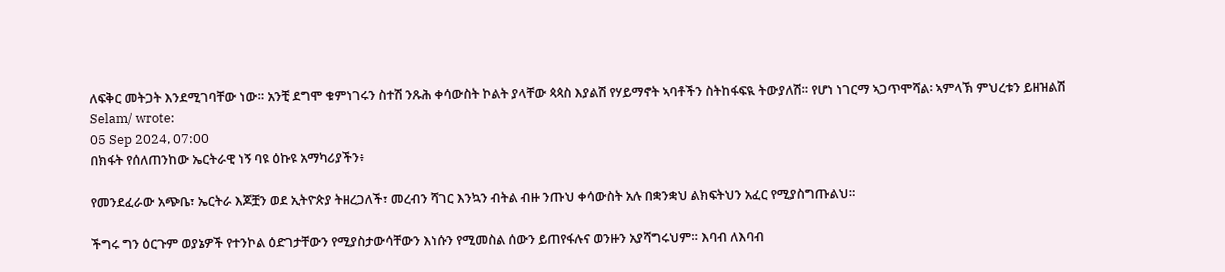ለፍቅር መትጋት እንደሚገባቸው ነው። አንቺ ደግሞ ቁምነገሩን ስተሽ ንጹሕ ቀሳውስት ኮልት ያላቸው ጳጳስ እያልሽ የሃይማኖት ኣባቶችን ስትከፋፍዪ ትውያለሽ። የሆነ ነገርማ ኣጋጥሞሻል፡ ኣምላኽ ምህረቱን ይዘዝልሽ
Selam/ wrote:
05 Sep 2024, 07:00
በክፋት የሰለጠንከው ኤርትራዊ ነኝ ባዩ ዕኩዩ አማካሪያችን፥

የመንደፈራው አጭቤ፣ ኤርትራ እጆቿን ወደ ኢትዮጵያ ትዘረጋለች፣ መረብን ሻገር እንኳን ብትል ብዙ ንጡህ ቀሳውስት አሉ በቋንቋህ ልክፍትህን አፈር የሚያስግጡልህ።

ችግሩ ግን ዕርጉም ወያኔዎች የተንኮል ዕድገታቸውን የሚያስታውሳቸውን እነሱን የሚመስል ሰውን ይጠየፋሉና ወንዙን አያሻግሩህም። እባብ ለእባብ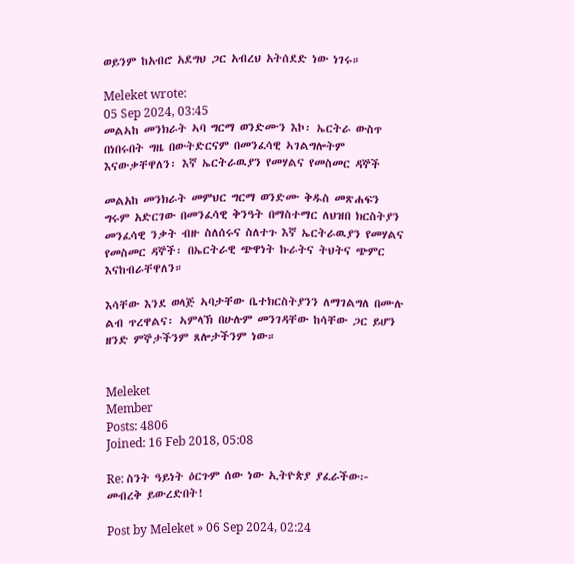ወይንም ከአብሮ አደግህ ጋር አብረህ አትሰደድ ነው ነገሩ።

Meleket wrote:
05 Sep 2024, 03:45
መልኣከ መንክራት ኣባ ግርማ ወንድሙን እኮ፡ ኤርትራ ውስጥ በነበሩበት ግዜ በውትድርናም በመንፈሳዊ ኣገልግሎትም እናውቃቸዋለን፡ እኛ ኤርትራዉያን የመሃልና የመስመር ዳኞች

መልአከ መንክራት መምህር ግርማ ወንድሙ ቅዱስ መጽሐፍን ግሩም አድርገው በመንፈሳዊ ቅንዓት በማስተማር ለህዝበ ክርስትያን መንፈሳዊ ንቃት ብዙ ስለሰሩና ስለተጉ እኛ ኤርትራዉያን የመሃልና የመስመር ዳኞች፡ በኤርትራዊ ጭዋነት ኩራትና ትህትና ጭምር እናከብራቸዋለን።

እሳቸው እንደ ወላጅ ኣባታቸው ቤተክርስትያንን ለማገልግለ በሙሉ ልብ ጥረዋልና፡ ኣምላኽ በሁሉም መንገዳቸው ከሳቸው ጋር ይሆን ዘንድ ምኞታችንም ጸሎታችንም ነው።


Meleket
Member
Posts: 4806
Joined: 16 Feb 2018, 05:08

Re: ስንት ዓይነት ዕርጉም ሰው ነው ኢትዮጵያ ያፈራችው፦ መብረቅ ይውረድበት!

Post by Meleket » 06 Sep 2024, 02:24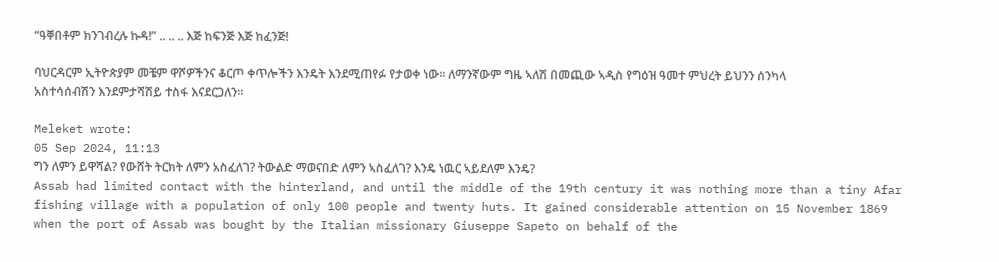“ዓቐበቶም ክንገብረሉ ኩዳ!” .. .. .. እጅ ከፍንጅ እጅ ከፈንጅ!

ባህርዳርም ኢትዮጵያም መቼም ዋሾዎችንና ቆርጦ ቀጥሎችን እንዴት እንደሚጠየፉ የታወቀ ነው። ለማንኛውም ግዜ ኣለሽ በመጪው ኣዲስ የግዕዝ ዓመተ ምህረት ይህንን ሰንካላ አስተሳሰብሽን እንደምታሻሽይ ተስፋ እናደርጋለን።

Meleket wrote:
05 Sep 2024, 11:13
ግን ለምን ይዋሻል? የውሸት ትርክት ለምን አስፈለገ? ትውልድ ማወናበድ ለምን ኣስፈለገ? እንዴ ነዉር ኣይደለም እንዴ?
Assab had limited contact with the hinterland, and until the middle of the 19th century it was nothing more than a tiny Afar fishing village with a population of only 100 people and twenty huts. It gained considerable attention on 15 November 1869 when the port of Assab was bought by the Italian missionary Giuseppe Sapeto on behalf of the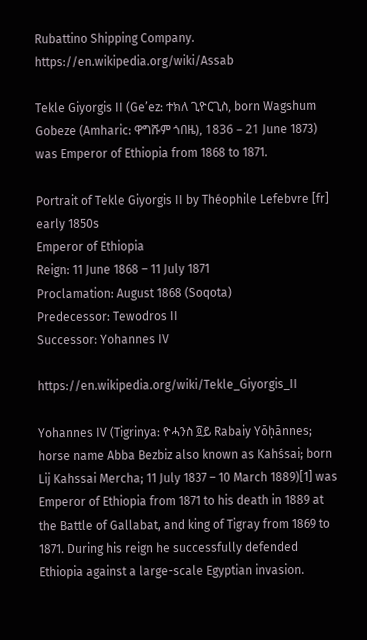Rubattino Shipping Company.
https://en.wikipedia.org/wiki/Assab

Tekle Giyorgis II (Ge’ez: ተክለ ጊዮርጊስ, born Wagshum Gobeze (Amharic: ዋግሹም ጎበዜ), 1836 – 21 June 1873) was Emperor of Ethiopia from 1868 to 1871.

Portrait of Tekle Giyorgis II by Théophile Lefebvre [fr] early 1850s
Emperor of Ethiopia
Reign: 11 June 1868 – 11 July 1871
Proclamation: August 1868 (Soqota)
Predecessor: Tewodros II
Successor: Yohannes IV

https://en.wikipedia.org/wiki/Tekle_Giyorgis_II

Yohannes IV (Tigrinya: ዮሓንስ ፬ይ Rabaiy Yōḥānnes; horse name Abba Bezbiz also known as Kahśsai; born Lij Kahssai Mercha; 11 July 1837 – 10 March 1889)[1] was Emperor of Ethiopia from 1871 to his death in 1889 at the Battle of Gallabat, and king of Tigray from 1869 to 1871. During his reign he successfully defended Ethiopia against a large-scale Egyptian invasion.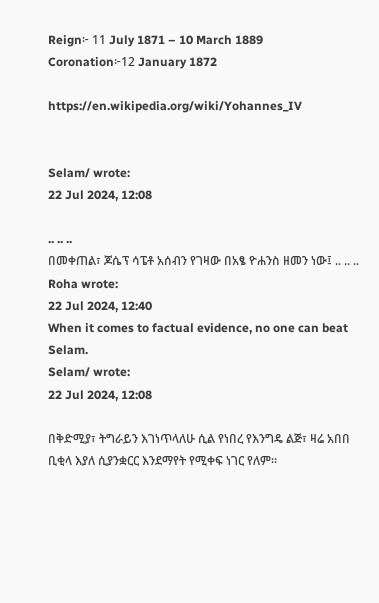Reign፦ 11 July 1871 – 10 March 1889
Coronation፦12 January 1872

https://en.wikipedia.org/wiki/Yohannes_IV


Selam/ wrote:
22 Jul 2024, 12:08

.. .. ..
በመቀጠል፣ ጆሴፕ ሳፔቶ አሰብን የገዛው በአፄ ዮሐንስ ዘመን ነው፤ .. .. ..
Roha wrote:
22 Jul 2024, 12:40
When it comes to factual evidence, no one can beat Selam.
Selam/ wrote:
22 Jul 2024, 12:08

በቅድሚያ፣ ትግራይን እገነጥላለሁ ሲል የነበረ የእንግዴ ልጅ፣ ዛሬ አበበ ቢቂላ እያለ ሲያንቋርር እንደማየት የሚቀፍ ነገር የለም።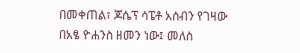በመቀጠል፣ ጆሴፕ ሳፔቶ አሰብን የገዛው በአፄ ዮሐንስ ዘመን ነው፤ መለስ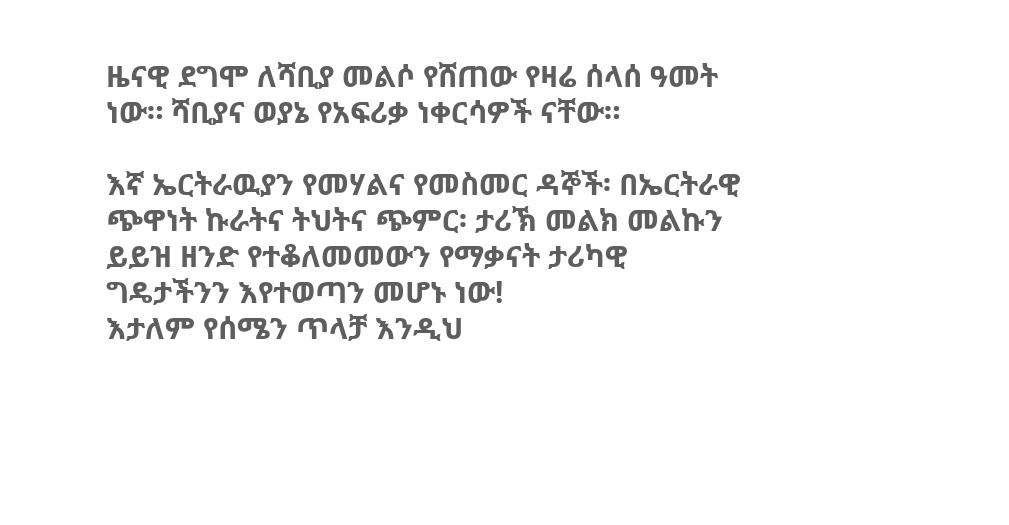ዜናዊ ደግሞ ለሻቢያ መልሶ የሸጠው የዛሬ ሰላሰ ዓመት ነው። ሻቢያና ወያኔ የአፍሪቃ ነቀርሳዎች ናቸው።

እኛ ኤርትራዉያን የመሃልና የመስመር ዳኞች፡ በኤርትራዊ ጭዋነት ኩራትና ትህትና ጭምር፡ ታሪኽ መልክ መልኩን ይይዝ ዘንድ የተቆለመመውን የማቃናት ታሪካዊ ግዴታችንን እየተወጣን መሆኑ ነው!
እታለም የሰሜን ጥላቻ እንዲህ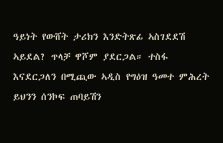ዓይነት የውሸት ታሪክን እንድትጽፊ ኣስገደደሽ ኣይደል? ጥላቻ ዋሾም ያደርጋል። ተስፋ እናደርጋለን በሚጪው ኣዲስ የግዕዝ ዓመተ ምሕረት ይህንን ሰንኮፍ ጠባይሽን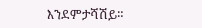እንደምታሻሽይ።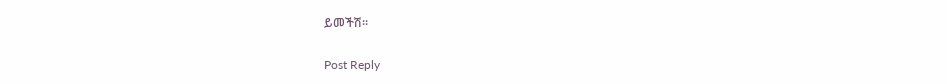ይመችሽ።

Post Reply